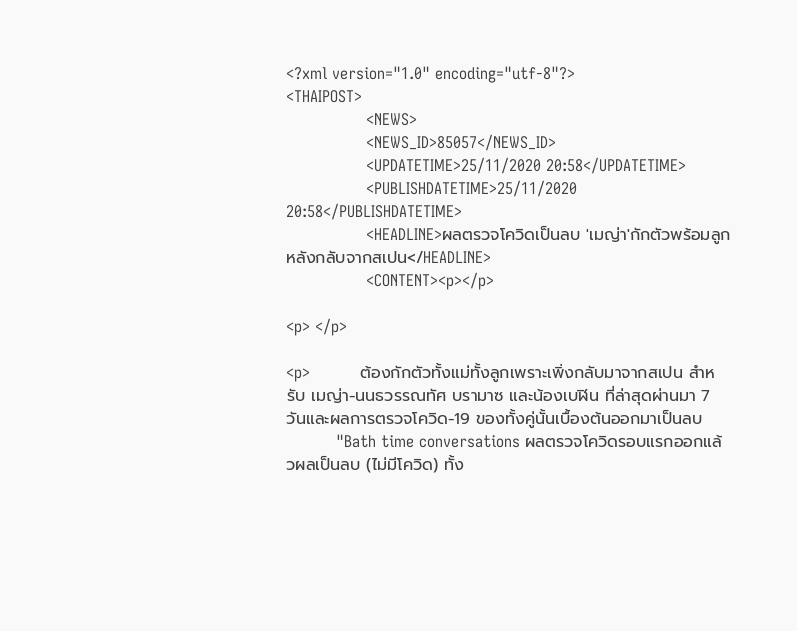<?xml version="1.0" encoding="utf-8"?>
<THAIPOST>
                <NEWS>
                <NEWS_ID>85057</NEWS_ID>
                <UPDATETIME>25/11/2020 20:58</UPDATETIME>
                <PUBLISHDATETIME>25/11/2020 20:58</PUBLISHDATETIME>
                <HEADLINE>ผลตรวจโควิดเป็นลบ 'เมญ่า'กักตัวพร้อมลูกหลังกลับจากสเปน</HEADLINE>
                <CONTENT><p></p>

<p> </p>

<p>          ต้องกักตัวทั้งแม่ทั้งลูกเพราะเพิ่งกลับมาจากสเปน สำหรับ เมญ่า-นนธวรรณทัศ บรามาซ และน้องเบฬิน ที่ล่าสุดผ่านมา 7 วันและผลการตรวจโควิด-19 ของทั้งคู่นั้นเบื้องต้นออกมาเป็นลบ
          "Bath time conversations ผลตรวจโควิดรอบแรกออกแล้วผลเป็นลบ (ไม่มีโควิด) ทั้ง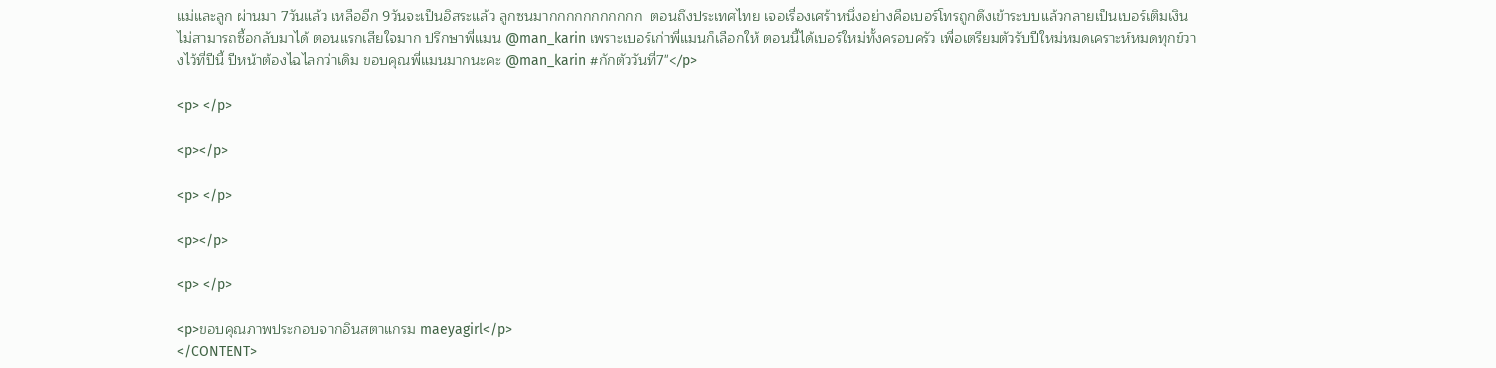แม่และลูก ผ่านมา 7วันแล้ว เหลืออีก 9วันจะเป็นอิสระแล้ว ลูกซนมากกกกกกกกกกก  ตอนถึงประเทศไทย เจอเรื่องเศร้าหนึ่งอย่างคือเบอร์โทรถูกดึงเข้าระบบแล้วกลายเป็นเบอร์เติมเงินไม่สามารถซื้อกลับมาได้ ตอนแรกเสียใจมาก ปรึกษาพี่แมน @man_karin เพราะเบอร์เก่าพี่แมนก็เลือกให้ ตอนนี้ได้เบอร์ใหม่ทั้งครอบครัว เพื่อเตรียมตัวรับปีใหม่หมดเคราะห์หมดทุกข์วางไว้ที่ปีนี้ ปีหน้าต้องไฉไลกว่าเดิม ขอบคุณพี่แมนมากนะคะ @man_karin #กักตัววันที่7"</p>

<p> </p>

<p></p>

<p> </p>

<p></p>

<p> </p>

<p>ขอบคุณภาพประกอบจากอินสตาแกรม maeyagirl</p>
</CONTENT>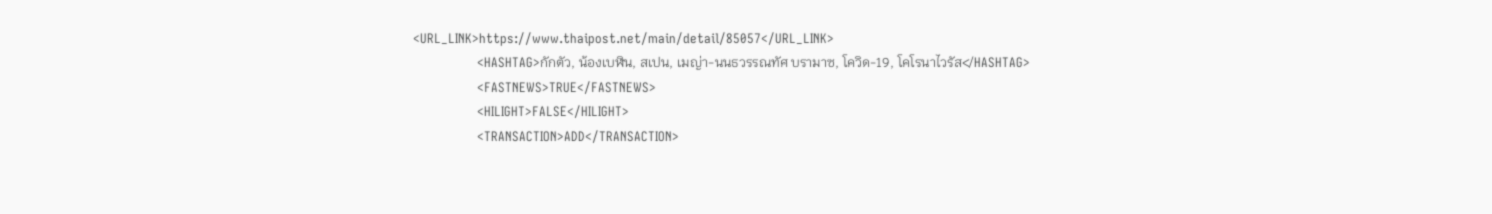<URL_LINK>https://www.thaipost.net/main/detail/85057</URL_LINK>
                <HASHTAG>กักตัว, น้องเบฬิน, สเปน, เมญ่า-นนธวรรณทัศ บรามาซ, โควิด-19, โคโรนาไวรัส</HASHTAG>
                <FASTNEWS>TRUE</FASTNEWS>
                <HILIGHT>FALSE</HILIGHT>
                <TRANSACTION>ADD</TRANSACTION>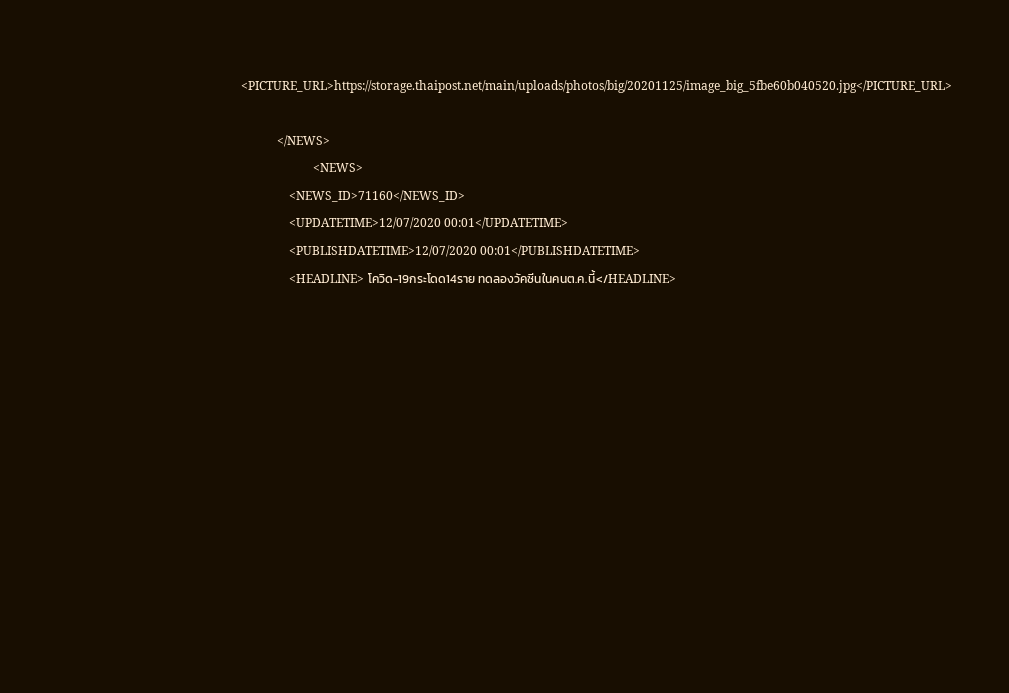<PICTURE_URL>https://storage.thaipost.net/main/uploads/photos/big/20201125/image_big_5fbe60b040520.jpg</PICTURE_URL>

            </NEWS>
                        <NEWS>
                <NEWS_ID>71160</NEWS_ID>
                <UPDATETIME>12/07/2020 00:01</UPDATETIME>
                <PUBLISHDATETIME>12/07/2020 00:01</PUBLISHDATETIME>
                <HEADLINE> โควิด-19กระโดด14ราย ทดลองวัคซีนในคนต.ค.นี้</HEADLINE>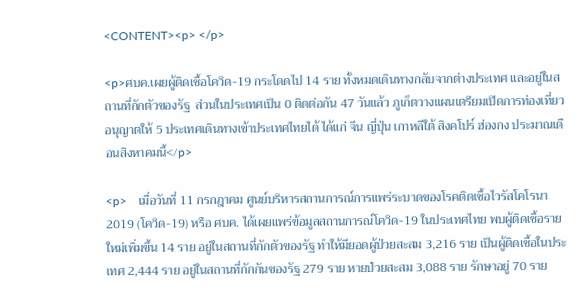<CONTENT><p> </p>

<p>ศบค.เผยผู้ติดเชื้อโควิด-19 กระโดดไป 14 ราย ทั้งหมดเดินทางกลับจากต่างประเทศ และอยู่ในสถานที่กักตัวของรัฐ  ส่วนในประเทศเป็น 0 ติดต่อกัน 47 วันแล้ว ภูเก็ตวางแผนเตรียมเปิดการท่องเที่ยว อนุญาตให้ 5 ประเทศเดินทางเข้าประเทศไทยได้ ได้แก่ จีน ญี่ปุ่น เกาหลีใต้ สิงคโปร์ ฮ่องกง ประมาณเดือนสิงหาคมนี้</p>

<p>    เมื่อวันที่ 11 กรกฎาคม ศูนย์บริหารสถานการณ์การแพร่ระบาดของโรคติดเชื้อไวรัสโคโรนา 2019 (โควิด-19) หรือ ศบค. ได้เผยแพร่ข้อมูลสถานการณ์โควิด-19 ในประเทศไทย พบผู้ติดเชื้อรายใหม่เพิ่มขึ้น 14 ราย อยู่ในสถานที่กักตัวของรัฐ ทำให้มียอดผู้ป่วยสะสม 3,216 ราย เป็นผู้ติดเชื้อในประเทศ 2,444 ราย อยู่ในสถานที่กักกันของรัฐ 279 ราย หายป่วยสะสม 3,088 ราย รักษาอยู่ 70 ราย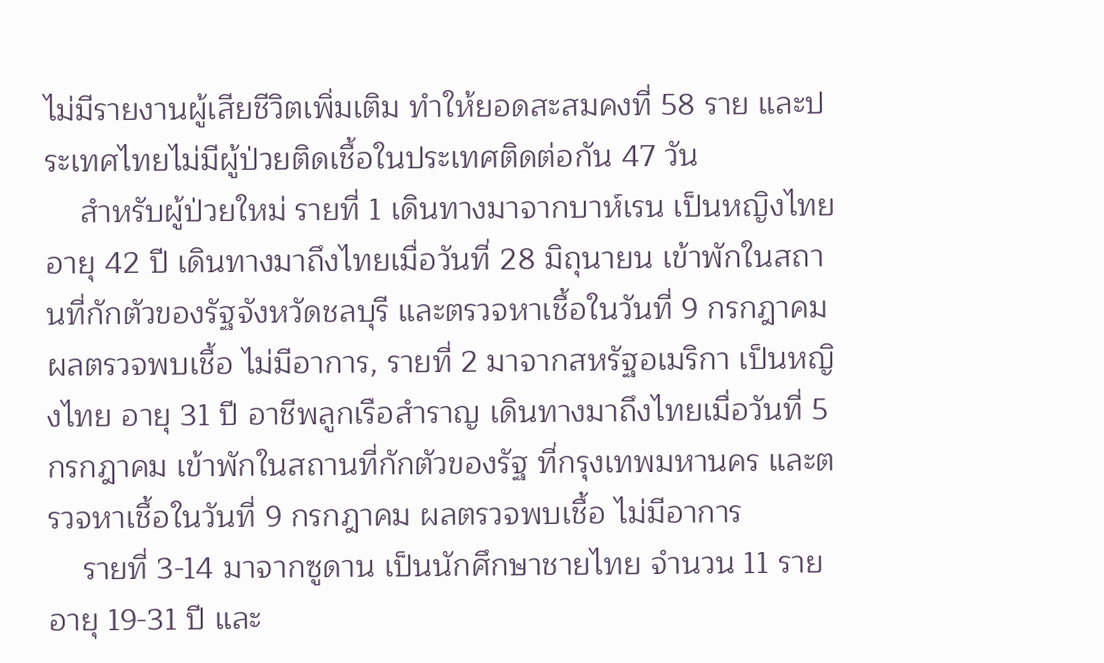ไม่มีรายงานผู้เสียชีวิตเพิ่มเติม ทำให้ยอดสะสมคงที่ 58 ราย และประเทศไทยไม่มีผู้ป่วยติดเชื้อในประเทศติดต่อกัน 47 วัน
    สำหรับผู้ป่วยใหม่ รายที่ 1 เดินทางมาจากบาห์เรน เป็นหญิงไทย อายุ 42 ปี เดินทางมาถึงไทยเมื่อวันที่ 28 มิถุนายน เข้าพักในสถานที่กักตัวของรัฐจังหวัดชลบุรี และตรวจหาเชื้อในวันที่ 9 กรกฎาคม ผลตรวจพบเชื้อ ไม่มีอาการ, รายที่ 2 มาจากสหรัฐอเมริกา เป็นหญิงไทย อายุ 31 ปี อาชีพลูกเรือสำราญ เดินทางมาถึงไทยเมื่อวันที่ 5 กรกฎาคม เข้าพักในสถานที่กักตัวของรัฐ ที่กรุงเทพมหานคร และตรวจหาเชื้อในวันที่ 9 กรกฎาคม ผลตรวจพบเชื้อ ไม่มีอาการ
    รายที่ 3-14 มาจากซูดาน เป็นนักศึกษาชายไทย จำนวน 11 ราย อายุ 19-31 ปี และ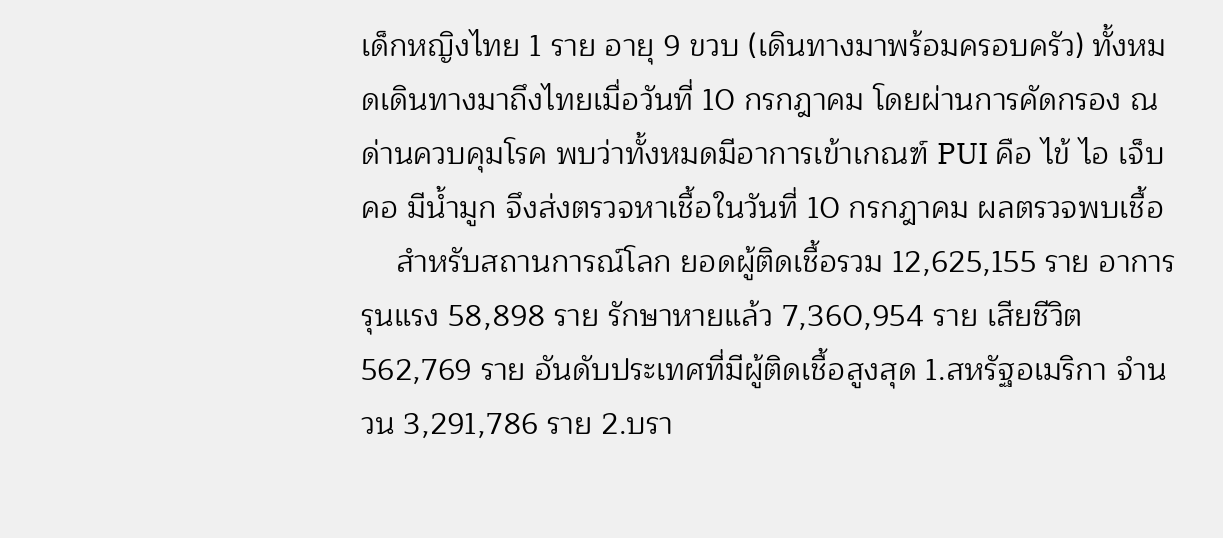เด็กหญิงไทย 1 ราย อายุ 9 ขวบ (เดินทางมาพร้อมครอบครัว) ทั้งหมดเดินทางมาถึงไทยเมื่อวันที่ 10 กรกฎาคม โดยผ่านการคัดกรอง ณ ด่านควบคุมโรค พบว่าทั้งหมดมีอาการเข้าเกณฑ์ PUI คือ ไข้ ไอ เจ็บคอ มีน้ำมูก จึงส่งตรวจหาเชื้อในวันที่ 10 กรกฎาคม ผลตรวจพบเชื้อ
    สำหรับสถานการณ์โลก ยอดผู้ติดเชื้อรวม 12,625,155 ราย อาการรุนแรง 58,898 ราย รักษาหายแล้ว 7,360,954 ราย เสียชีวิต 562,769 ราย อันดับประเทศที่มีผู้ติดเชื้อสูงสุด 1.สหรัฐอเมริกา จำนวน 3,291,786 ราย 2.บรา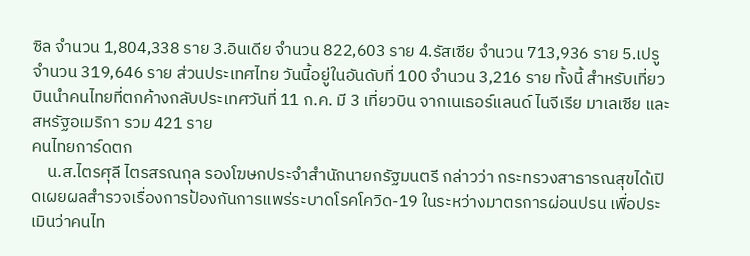ซิล จำนวน 1,804,338 ราย 3.อินเดีย จำนวน 822,603 ราย 4.รัสเซีย จำนวน 713,936 ราย 5.เปรู จำนวน 319,646 ราย ส่วนประเทศไทย วันนี้อยู่ในอันดับที่ 100 จำนวน 3,216 ราย ทั้งนี้ สำหรับเที่ยวบินนำคนไทยที่ตกค้างกลับประเทศวันที่ 11 ก.ค. มี 3 เที่ยวบิน จากเนเธอร์แลนด์ ไนจีเรีย มาเลเซีย และสหรัฐอเมริกา รวม 421 ราย
คนไทยการ์ดตก
    น.ส.ไตรศุลี ไตรสรณกุล รองโฆษกประจำสำนักนายกรัฐมนตรี กล่าวว่า กระทรวงสาธารณสุขได้เปิดเผยผลสำรวจเรื่องการป้องกันการแพร่ระบาดโรคโควิด-19 ในระหว่างมาตรการผ่อนปรน เพื่อประเมินว่าคนไท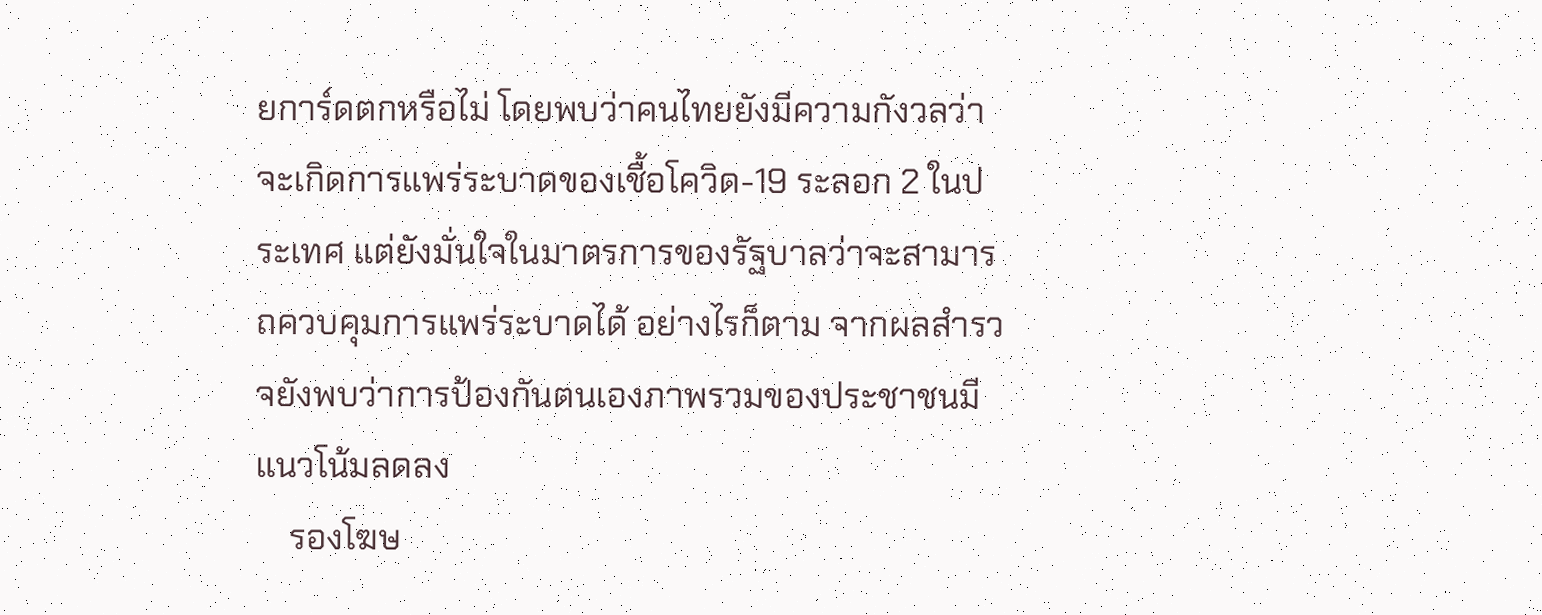ยการ์ดตกหรือไม่ โดยพบว่าคนไทยยังมีความกังวลว่าจะเกิดการแพร่ระบาดของเชื้อโควิด-19 ระลอก 2 ในประเทศ แต่ยังมั่นใจในมาตรการของรัฐบาลว่าจะสามารถควบคุมการแพร่ระบาดได้ อย่างไรก็ตาม จากผลสำรวจยังพบว่าการป้องกันตนเองภาพรวมของประชาชนมีแนวโน้มลดลง
    รองโฆษ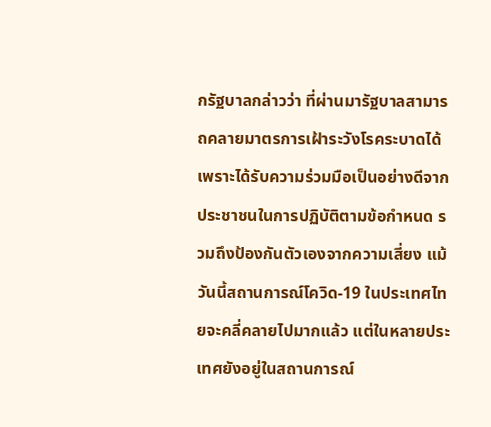กรัฐบาลกล่าวว่า ที่ผ่านมารัฐบาลสามารถคลายมาตรการเฝ้าระวังโรคระบาดได้ เพราะได้รับความร่วมมือเป็นอย่างดีจากประชาชนในการปฏิบัติตามข้อกำหนด รวมถึงป้องกันตัวเองจากความเสี่ยง แม้วันนี้สถานการณ์โควิด-19 ในประเทศไทยจะคลี่คลายไปมากแล้ว แต่ในหลายประเทศยังอยู่ในสถานการณ์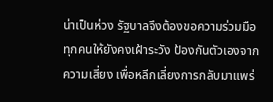น่าเป็นห่วง รัฐบาลจึงต้องขอความร่วมมือทุกคนให้ยังคงเฝ้าระวัง ป้องกันตัวเองจากความเสี่ยง เพื่อหลีกเลี่ยงการกลับมาแพร่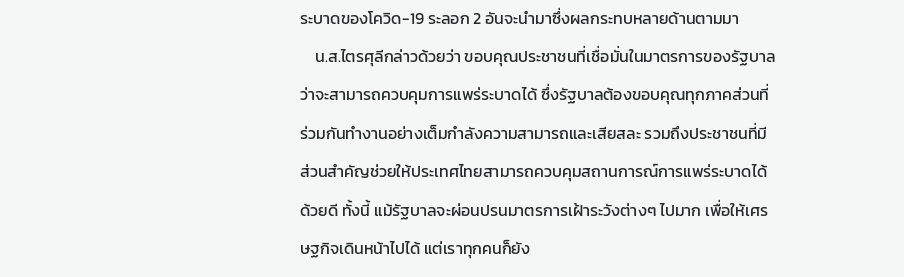ระบาดของโควิด-19 ระลอก 2 อันจะนำมาซึ่งผลกระทบหลายด้านตามมา
    น.ส.ไตรศุลีกล่าวด้วยว่า ขอบคุณประชาชนที่เชื่อมั่นในมาตรการของรัฐบาลว่าจะสามารถควบคุมการแพร่ระบาดได้ ซึ่งรัฐบาลต้องขอบคุณทุกภาคส่วนที่ร่วมกันทำงานอย่างเต็มกำลังความสามารถและเสียสละ รวมถึงประชาชนที่มีส่วนสำคัญช่วยให้ประเทศไทยสามารถควบคุมสถานการณ์การแพร่ระบาดได้ด้วยดี ทั้งนี้ แม้รัฐบาลจะผ่อนปรนมาตรการเฝ้าระวังต่างๆ ไปมาก เพื่อให้เศรษฐกิจเดินหน้าไปได้ แต่เราทุกคนก็ยัง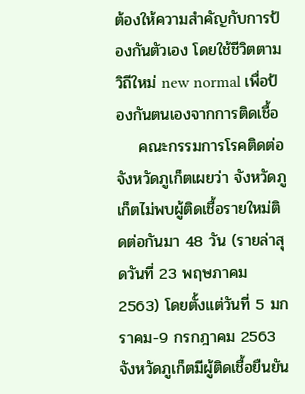ต้องให้ความสำคัญกับการป้องกันตัวเอง โดยใช้ชีวิตตามวิถีใหม่ new normal เพื่อป้องกันตนเองจากการติดเชื้อ
    คณะกรรมการโรคติดต่อจังหวัดภูเก็ตเผยว่า จังหวัดภูเก็ตไม่พบผู้ติดเชื้อรายใหม่ติดต่อกันมา 48 วัน (รายล่าสุดวันที่ 23 พฤษภาคม 2563) โดยตั้งแต่วันที่ 5 มกราคม-9 กรกฎาคม 2563 จังหวัดภูเก็ตมีผู้ติดเชื้อยืนยัน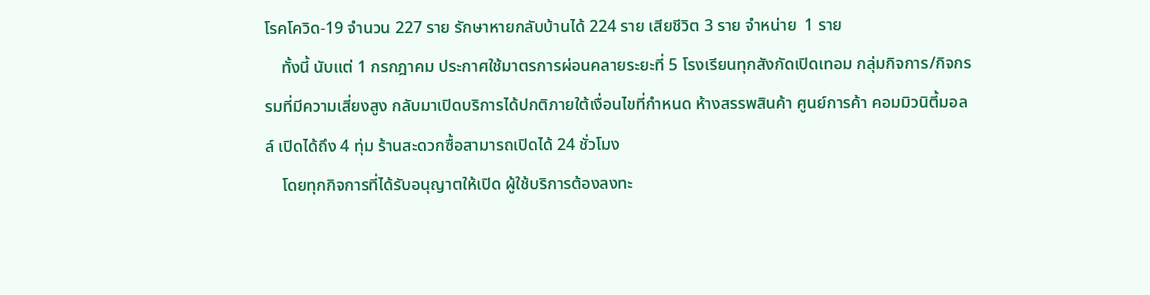โรคโควิด-19 จำนวน 227 ราย รักษาหายกลับบ้านได้ 224 ราย เสียชีวิต 3 ราย จำหน่าย  1 ราย
    ทั้งนี้ นับแต่ 1 กรกฎาคม ประกาศใช้มาตรการผ่อนคลายระยะที่ 5 โรงเรียนทุกสังกัดเปิดเทอม กลุ่มกิจการ/กิจกรรมที่มีความเสี่ยงสูง กลับมาเปิดบริการได้ปกติภายใต้เงื่อนไขที่กำหนด ห้างสรรพสินค้า ศูนย์การค้า คอมมิวนิตี้มอลล์ เปิดได้ถึง 4 ทุ่ม ร้านสะดวกซื้อสามารถเปิดได้ 24 ชั่วโมง
    โดยทุกกิจการที่ได้รับอนุญาตให้เปิด ผู้ใช้บริการต้องลงทะ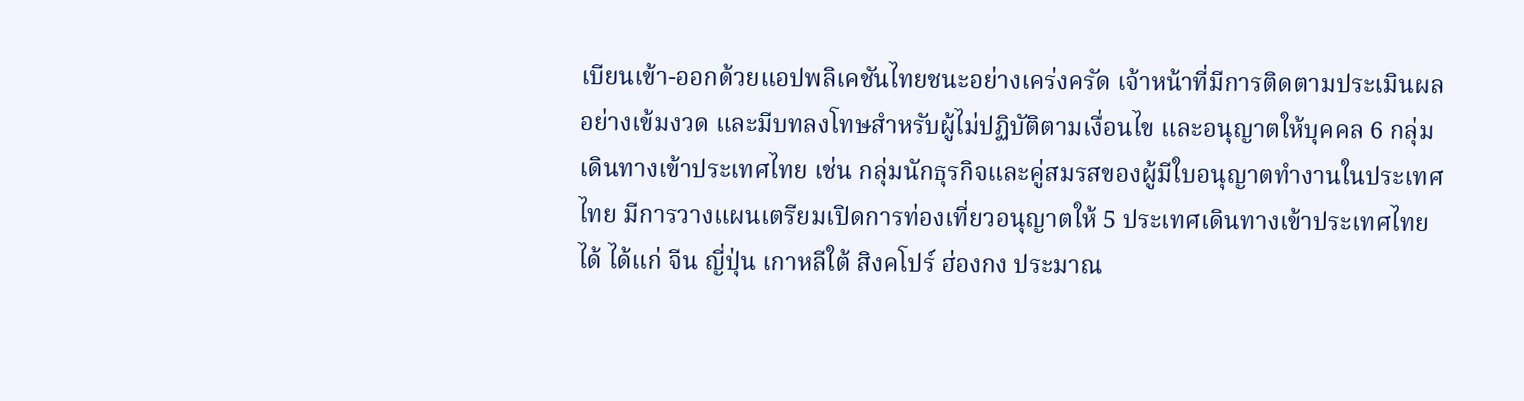เบียนเข้า-ออกด้วยแอปพลิเคชันไทยชนะอย่างเคร่งครัด เจ้าหน้าที่มีการติดตามประเมินผลอย่างเข้มงวด และมีบทลงโทษสำหรับผู้ไม่ปฏิบัติตามเงื่อนไข และอนุญาตให้บุคคล 6 กลุ่มเดินทางเข้าประเทศไทย เช่น กลุ่มนักธุรกิจและคู่สมรสของผู้มีใบอนุญาตทำงานในประเทศไทย มีการวางแผนเตรียมเปิดการท่องเที่ยวอนุญาตให้ 5 ประเทศเดินทางเข้าประเทศไทยได้ ได้แก่ จีน ญี่ปุ่น เกาหลีใต้ สิงคโปร์ ฮ่องกง ประมาณ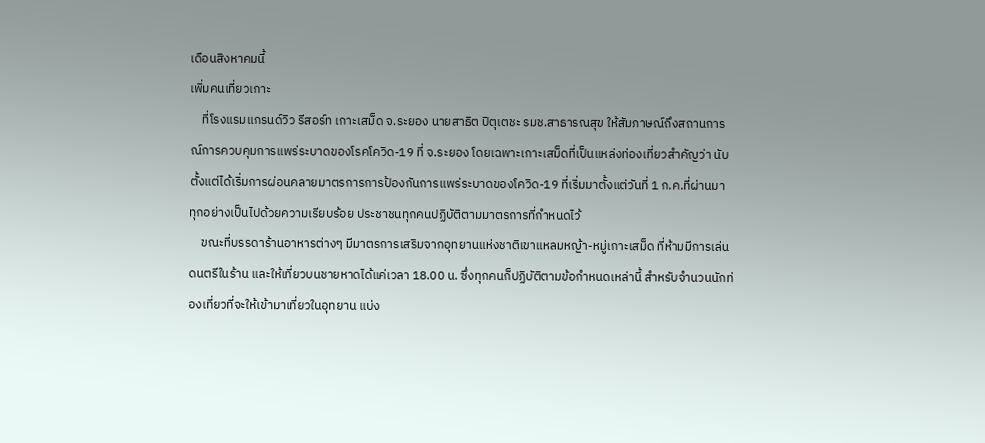เดือนสิงหาคมนี้
เพิ่มคนเที่ยวเกาะ
    ที่โรงแรมแกรนด์วิว รีสอร์ท เกาะเสม็ด จ.ระยอง นายสาธิต ปิตุเตชะ รมช.สาธารณสุข ให้สัมภาษณ์ถึงสถานการณ์การควบคุมการแพร่ระบาดของโรคโควิด-19 ที่ จ.ระยอง โดยเฉพาะเกาะเสม็ดที่เป็นแหล่งท่องเที่ยวสำคัญว่า นับตั้งแต่ได้เริ่มการผ่อนคลายมาตรการการป้องกันการแพร่ระบาดของโควิด-19 ที่เริ่มมาตั้งแต่วันที่ 1 ก.ค.ที่ผ่านมา ทุกอย่างเป็นไปด้วยความเรียบร้อย ประชาชนทุกคนปฏิบัติตามมาตรการที่กำหนดไว้
    ขณะที่บรรดาร้านอาหารต่างๆ มีมาตรการเสริมจากอุทยานแห่งชาติเขาแหลมหญ้า-หมู่เกาะเสม็ด ที่ห้ามมีการเล่นดนตรีในร้าน และให้เที่ยวบนชายหาดได้แค่เวลา 18.00 น. ซึ่งทุกคนก็ปฏิบัติตามข้อกำหนดเหล่านี้ สำหรับจำนวนนักท่องเที่ยวที่จะให้เข้ามาเที่ยวในอุทยาน แบ่ง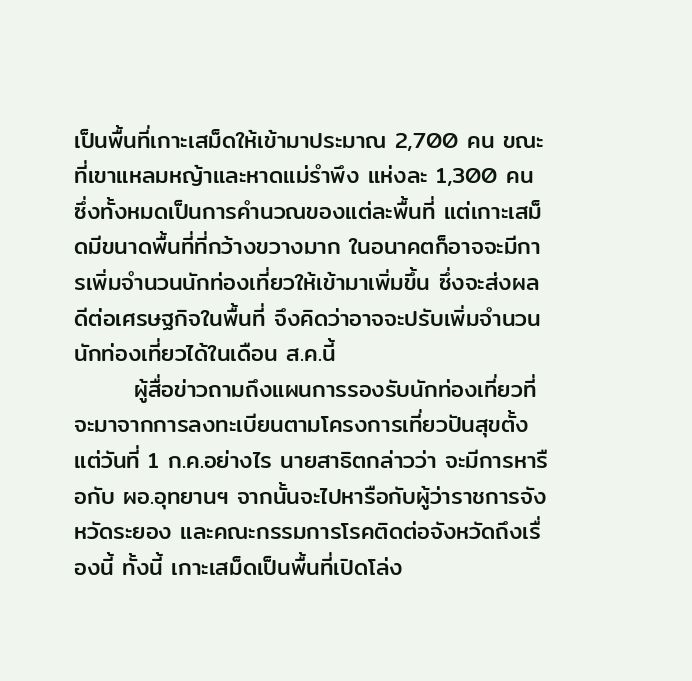เป็นพื้นที่เกาะเสม็ดให้เข้ามาประมาณ 2,700 คน ขณะที่เขาแหลมหญ้าและหาดแม่รำพึง แห่งละ 1,300 คน ซึ่งทั้งหมดเป็นการคำนวณของแต่ละพื้นที่ แต่เกาะเสม็ดมีขนาดพื้นที่ที่กว้างขวางมาก ในอนาคตก็อาจจะมีการเพิ่มจำนวนนักท่องเที่ยวให้เข้ามาเพิ่มขึ้น ซึ่งจะส่งผลดีต่อเศรษฐกิจในพื้นที่ จึงคิดว่าอาจจะปรับเพิ่มจำนวนนักท่องเที่ยวได้ในเดือน ส.ค.นี้
       ผู้สื่อข่าวถามถึงแผนการรองรับนักท่องเที่ยวที่จะมาจากการลงทะเบียนตามโครงการเที่ยวปันสุขตั้งแต่วันที่ 1 ก.ค.อย่างไร นายสาธิตกล่าวว่า จะมีการหารือกับ ผอ.อุทยานฯ จากนั้นจะไปหารือกับผู้ว่าราชการจังหวัดระยอง และคณะกรรมการโรคติดต่อจังหวัดถึงเรื่องนี้ ทั้งนี้ เกาะเสม็ดเป็นพื้นที่เปิดโล่ง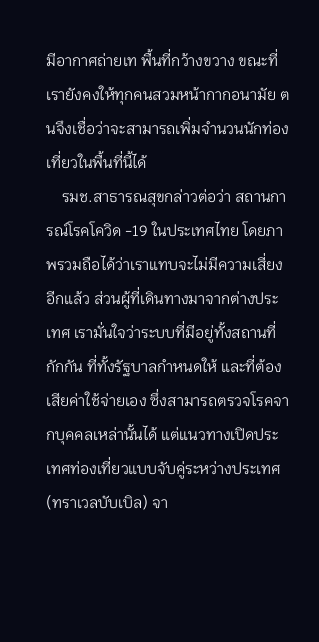มีอากาศถ่ายเท พื้นที่กว้างขวาง ขณะที่เรายังคงให้ทุกคนสวมหน้ากากอนามัย ตนจึงเชื่อว่าจะสามารถเพิ่มจำนวนนักท่องเที่ยวในพื้นที่นี้ได้
    รมช.สาธารณสุขกล่าวต่อว่า สถานการณ์โรคโควิด -19 ในประเทศไทย โดยภาพรวมถือได้ว่าเราแทบจะไม่มีความเสี่ยงอีกแล้ว ส่วนผู้ที่เดินทางมาจากต่างประเทศ เรามั่นใจว่าระบบที่มีอยู่ทั้งสถานที่กักกัน ที่ทั้งรัฐบาลกำหนดให้ และที่ต้องเสียค่าใช้จ่ายเอง ซึ่งสามารถตรวจโรคจากบุคคลเหล่านั้นได้ แต่แนวทางเปิดประเทศท่องเที่ยวแบบจับคู่ระหว่างประเทศ (ทราเวลบับเบิล) จา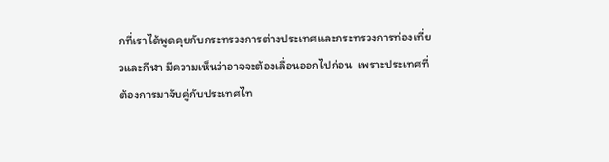กที่เราได้พูดคุยกับกระทรวงการต่างประเทศและกระทรวงการท่องเที่ยวและกีฬา มีความเห็นว่าอาจจะต้องเลื่อนออกไปก่อน  เพราะประเทศที่ต้องการมาจับคู่กับประเทศไท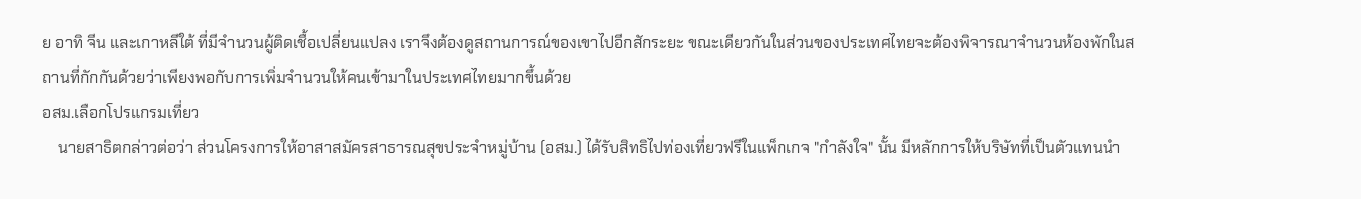ย อาทิ จีน และเกาหลีใต้ ที่มีจำนวนผู้ติดเชื้อเปลี่ยนแปลง เราจึงต้องดูสถานการณ์ของเขาไปอีกสักระยะ ขณะเดียวกันในส่วนของประเทศไทยจะต้องพิจารณาจำนวนห้องพักในสถานที่กักกันด้วยว่าเพียงพอกับการเพิ่มจำนวนให้คนเข้ามาในประเทศไทยมากขึ้นด้วย
อสม.เลือกโปรแกรมเที่ยว
    นายสาธิตกล่าวต่อว่า ส่วนโครงการให้อาสาสมัครสาธารณสุขประจำหมู่บ้าน (อสม.) ได้รับสิทธิไปท่องเที่ยวฟรีในแพ็กเกจ "กำลังใจ" นั้น มีหลักการให้บริษัทที่เป็นตัวแทนนำ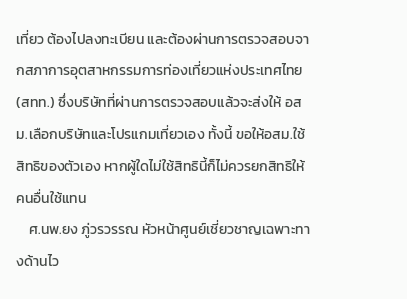เที่ยว ต้องไปลงทะเบียน และต้องผ่านการตรวจสอบจากสภาการอุตสาหกรรมการท่องเที่ยวแห่งประเทศไทย (สทท.) ซึ่งบริษัทที่ผ่านการตรวจสอบแล้วจะส่งให้ อสม.เลือกบริษัทและโปรแกมเที่ยวเอง ทั้งนี้ ขอให้อสม.ใช้สิทธิของตัวเอง หากผู้ใดไม่ใช้สิทธินี้ก็ไม่ควรยกสิทธิให้คนอื่นใช้แทน
    ศ.นพ.ยง ภู่วรวรรณ หัวหน้าศูนย์เชี่ยวชาญเฉพาะทางด้านไว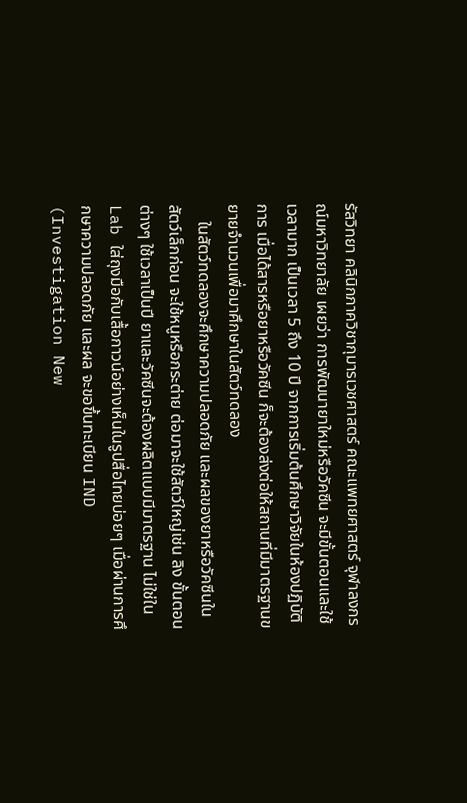รัสวิทยา คลินิกภาควิชากุมารเวชศาสตร์ คณะแพทยศาสตร์ จุฬาลงกรณ์มหาวิทยาลัย เผยว่า การพัฒนายาใหม่หรือวัคซีน จะมีขั้นตอนและใช้เวลามาก เป็นเวลา 5 ถึง 10 ปี จากการเริ่มต้นศึกษาวิจัยในห้องปฏิบัติการ เมื่อได้สารหรือยาหรือวัคซีน ก็จะต้องส่งต่อให้สถานที่มีมาตรฐานขยายจำนวนเพื่อมาศึกษาในสัตว์ทดลอง
    ในสัตว์ทดลองจะศึกษาความปลอดภัย และผลของยาหรือวัคซีนในสัตว์เล็กก่อน จะใช้หนูหรือกระต่าย ต่อมาจะใช้สัตว์ใหญ่เช่น ลิง ขั้นตอนต่างๆ ใช้เวลาเป็นปี ยาและวัคซีนจะต้องผลิตแบบมีมาตรฐาน ไม่ใช่ใน Lab ใส่ถุงมือกับเสื้อกาวน์อย่างเห็นในรูปสื่อไทยบ่อยๆ เมื่อผ่านการศึกษาความปลอดภัย และผล จะขอขึ้นทะเบียน IND (Investigation New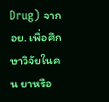Drug) จาก อย. เพื่อศึกษาวิจัยในคน ยาหรือ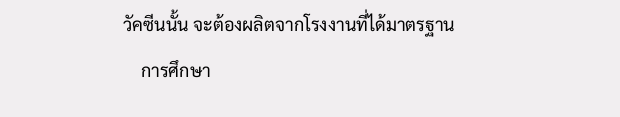วัคซีนนั้น จะต้องผลิตจากโรงงานที่ได้มาตรฐาน
    การศึกษา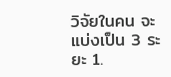วิจัยในคน จะแบ่งเป็น 3 ระยะ 1.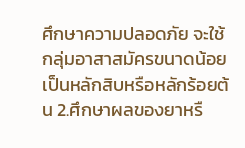ศึกษาความปลอดภัย จะใช้กลุ่มอาสาสมัครขนาดน้อย เป็นหลักสิบหรือหลักร้อยต้น 2.ศึกษาผลของยาหรื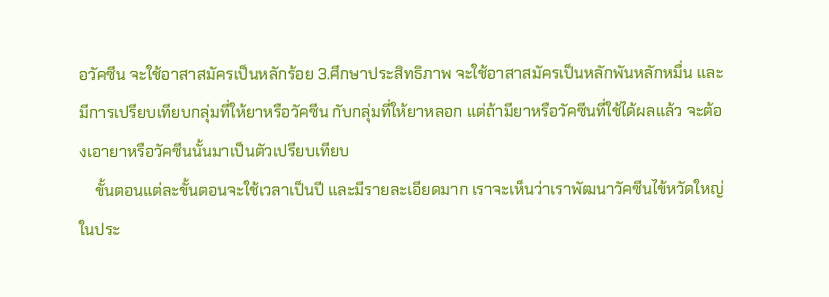อวัคซีน จะใช้อาสาสมัครเป็นหลักร้อย 3.ศึกษาประสิทธิภาพ จะใช้อาสาสมัครเป็นหลักพันหลักหมื่น และมีการเปรียบเทียบกลุ่มที่ให้ยาหรือวัคซีน กับกลุ่มที่ให้ยาหลอก แต่ถ้ามียาหรือวัคซีนที่ใช้ได้ผลแล้ว จะต้องเอายาหรือวัคซีนนั้นมาเป็นตัวเปรียบเทียบ
    ขั้นตอนแต่ละขั้นตอนจะใช้เวลาเป็นปี และมีรายละเอียดมาก เราจะเห็นว่าเราพัฒนาวัคซีนไข้หวัดใหญ่ในประ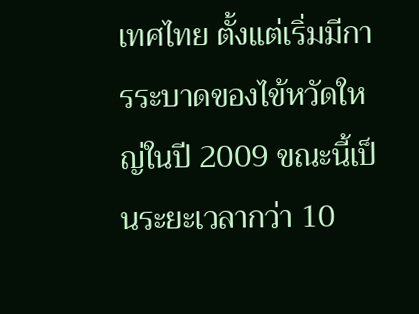เทศไทย ตั้งแต่เริ่มมีการระบาดของไข้หวัดใหญ่ในปี 2009 ขณะนี้เป็นระยะเวลากว่า 10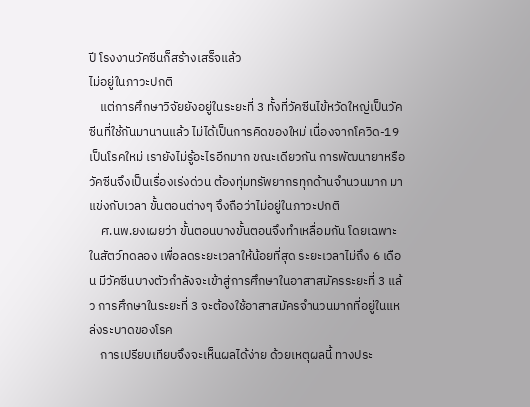ปี โรงงานวัคซีนก็สร้างเสร็จแล้ว
ไม่อยู่ในภาวะปกติ
    แต่การศึกษาวิจัยยังอยู่ในระยะที่ 3 ทั้งที่วัคซีนไข้หวัดใหญ่เป็นวัคซีนที่ใช้กันมานานแล้ว ไม่ได้เป็นการคิดของใหม่ เนื่องจากโควิด-19 เป็นโรคใหม่ เรายังไม่รู้อะไรอีกมาก ขณะเดียวกัน การพัฒนายาหรือวัคซีนจึงเป็นเรื่องเร่งด่วน ต้องทุ่มทรัพยากรทุกด้านจำนวนมาก มาแข่งกับเวลา ขั้นตอนต่างๆ จึงถือว่าไม่อยู่ในภาวะปกติ
    ศ.นพ.ยงเผยว่า ขั้นตอนบางขั้นตอนจึงทำเหลื่อมกัน โดยเฉพาะในสัตว์ทดลอง เพื่อลดระยะเวลาให้น้อยที่สุด ระยะเวลาไม่ถึง 6 เดือน มีวัคซีนบางตัวกำลังจะเข้าสู่การศึกษาในอาสาสมัครระยะที่ 3 แล้ว การศึกษาในระยะที่ 3 จะต้องใช้อาสาสมัครจำนวนมากที่อยู่ในแหล่งระบาดของโรค
    การเปรียบเทียบจึงจะเห็นผลได้ง่าย ด้วยเหตุผลนี้ ทางประ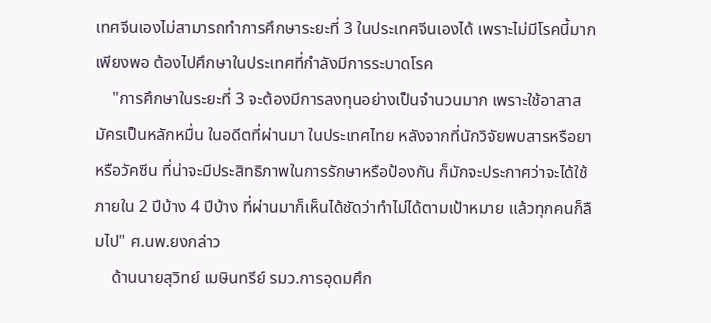เทศจีนเองไม่สามารถทำการศึกษาระยะที่ 3 ในประเทศจีนเองได้ เพราะไม่มีโรคนี้มากเพียงพอ ต้องไปศึกษาในประเทศที่กำลังมีการระบาดโรค
    "การศึกษาในระยะที่ 3 จะต้องมีการลงทุนอย่างเป็นจำนวนมาก เพราะใช้อาสาสมัครเป็นหลักหมื่น ในอดีตที่ผ่านมา ในประเทศไทย หลังจากที่นักวิจัยพบสารหรือยาหรือวัคซีน ที่น่าจะมีประสิทธิภาพในการรักษาหรือป้องกัน ก็มักจะประกาศว่าจะได้ใช้ภายใน 2 ปีบ้าง 4 ปีบ้าง ที่ผ่านมาก็เห็นได้ชัดว่าทำไม่ได้ตามเป้าหมาย แล้วทุกคนก็ลืมไป" ศ.นพ.ยงกล่าว
    ด้านนายสุวิทย์ เมษินทรีย์ รมว.การอุดมศึก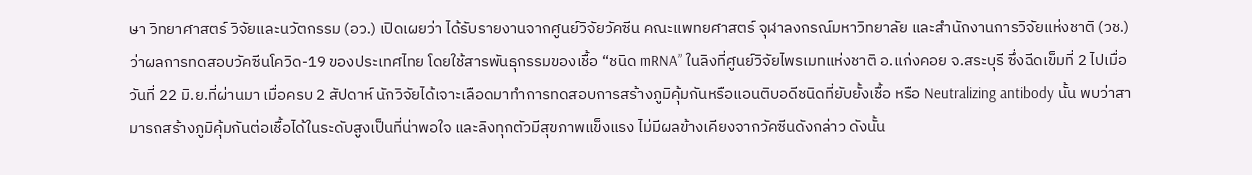ษา วิทยาศาสตร์ วิจัยและนวัตกรรม (อว.) เปิดเผยว่า ได้รับรายงานจากศูนย์วิจัยวัคซีน คณะแพทยศาสตร์ จุฬาลงกรณ์มหาวิทยาลัย และสำนักงานการวิจัยแห่งชาติ (วช.) ว่าผลการทดสอบวัคซีนโควิด-19 ของประเทศไทย โดยใช้สารพันธุกรรมของเชื้อ “ชนิด mRNA” ในลิงที่ศูนย์วิจัยไพรเมทแห่งชาติ อ.แก่งคอย จ.สระบุรี ซึ่งฉีดเข็มที่ 2 ไปเมื่อวันที่ 22 มิ.ย.ที่ผ่านมา เมื่อครบ 2 สัปดาห์ นักวิจัยได้เจาะเลือดมาทำการทดสอบการสร้างภูมิคุ้มกันหรือแอนติบอดีชนิดที่ยับยั้งเชื้อ หรือ Neutralizing antibody นั้น พบว่าสามารถสร้างภูมิคุ้มกันต่อเชื้อได้ในระดับสูงเป็นที่น่าพอใจ และลิงทุกตัวมีสุขภาพแข็งแรง ไม่มีผลข้างเคียงจากวัคซีนดังกล่าว ดังนั้น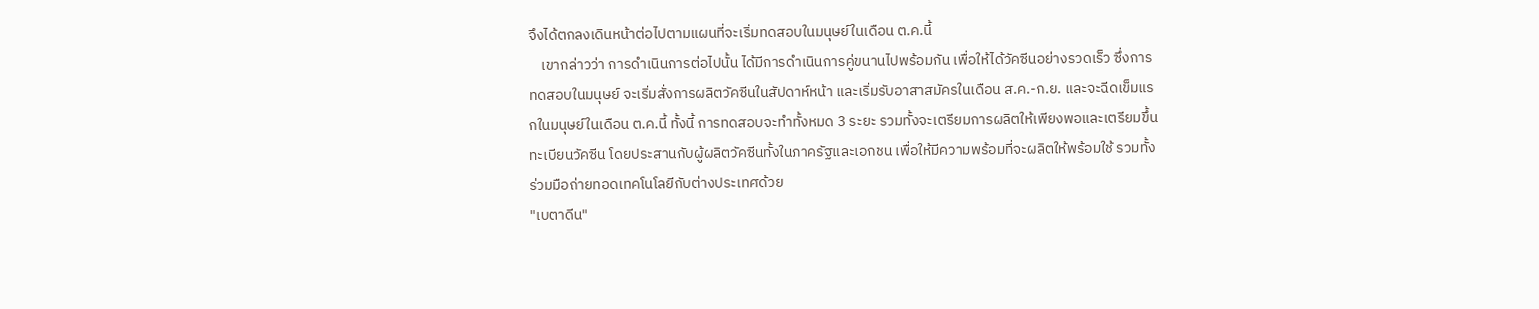จึงได้ตกลงเดินหน้าต่อไปตามแผนที่จะเริ่มทดสอบในมนุษย์ในเดือน ต.ค.นี้
    เขากล่าวว่า การดำเนินการต่อไปนั้น ได้มีการดำเนินการคู่ขนานไปพร้อมกัน เพื่อให้ได้วัคซีนอย่างรวดเร็ว ซึ่งการทดสอบในมนุษย์ จะเริ่มสั่งการผลิตวัคซีนในสัปดาห์หน้า และเริ่มรับอาสาสมัครในเดือน ส.ค.-ก.ย. และจะฉีดเข็มแรกในมนุษย์ในเดือน ต.ค.นี้ ทั้งนี้ การทดสอบจะทำทั้งหมด 3 ระยะ รวมทั้งจะเตรียมการผลิตให้เพียงพอและเตรียมขึ้นทะเบียนวัคซีน โดยประสานกับผู้ผลิตวัคซีนทั้งในภาครัฐและเอกชน เพื่อให้มีความพร้อมที่จะผลิตให้พร้อมใช้ รวมทั้งร่วมมือถ่ายทอดเทคโนโลยีกับต่างประเทศด้วย
"เบตาดีน"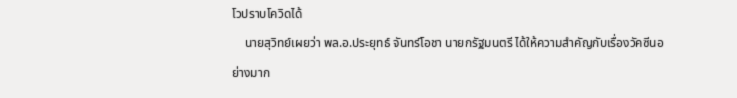โวปราบโควิดได้
    นายสุวิทย์เผยว่า พล.อ.ประยุทธ์ จันทร์โอชา นายกรัฐมนตรี ได้ให้ความสำคัญกับเรื่องวัคซีนอย่างมาก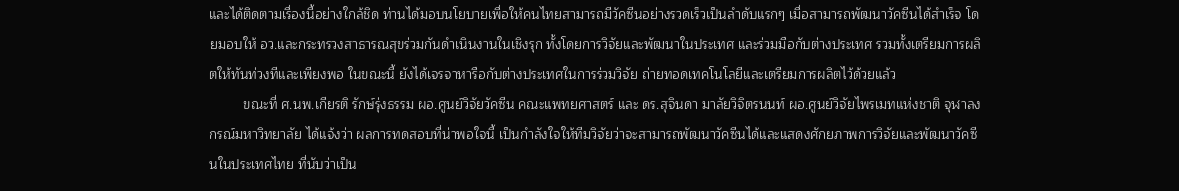และได้ติดตามเรื่องนี้อย่างใกล้ชิด ท่านได้มอบนโยบายเพื่อให้คนไทยสามารถมีวัคซีนอย่างรวดเร็วเป็นลำดับแรกๆ เมื่อสามารถพัฒนาวัคซีนได้สำเร็จ โดยมอบให้ อว.และกระทรวงสาธารณสุขร่วมกันดำเนินงานในเชิงรุก ทั้งโดยการวิจัยและพัฒนาในประเทศ และร่วมมือกับต่างประเทศ รวมทั้งเตรียมการผลิตให้ทันท่วงทีและเพียงพอ ในขณะนี้ ยังได้เจรจาหารือกับต่างประเทศในการร่วมวิจัย ถ่ายทอดเทคโนโลยีและเตรียมการผลิตไว้ด้วยแล้ว
         ขณะที่ ศ.นพ.เกียรติ รักษ์รุ่งธรรม ผอ.ศูนย์วิจัยวัคซีน คณะแพทยศาสตร์ และ ดร.สุจินดา มาลัยวิจิตรนนท์ ผอ.ศูนย์วิจัยไพรเมทแห่งชาติ จุฬาลงกรณ์มหาวิทยาลัย ได้แจ้งว่า ผลการทดสอบที่น่าพอใจนี้ เป็นกำลังใจให้ทีมวิจัยว่าจะสามารถพัฒนาวัคซีนได้และแสดงศักยภาพการวิจัยและพัฒนาวัคซีนในประเทศไทย ที่นับว่าเป็น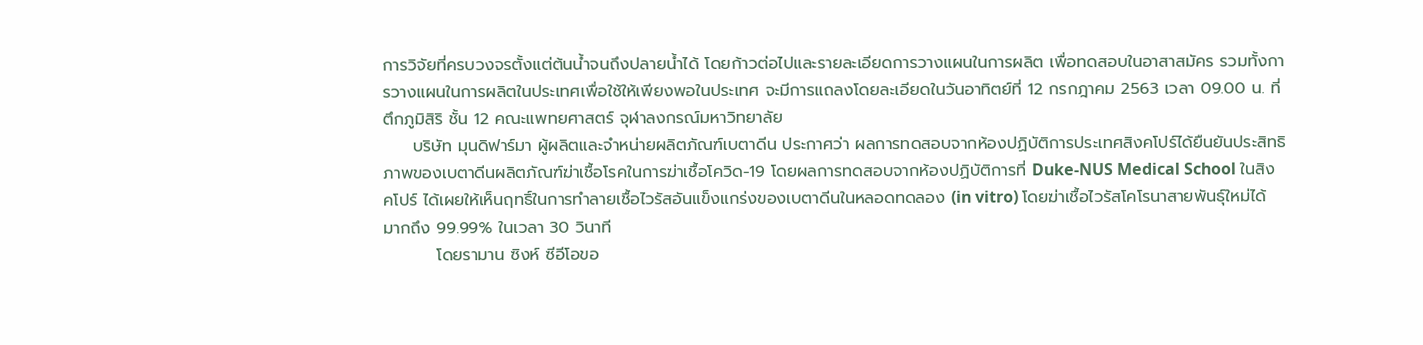การวิจัยที่ครบวงจรตั้งแต่ต้นน้ำจนถึงปลายน้ำได้ โดยก้าวต่อไปและรายละเอียดการวางแผนในการผลิต เพื่อทดสอบในอาสาสมัคร รวมทั้งการวางแผนในการผลิตในประเทศเพื่อใช้ให้เพียงพอในประเทศ จะมีการแถลงโดยละเอียดในวันอาทิตย์ที่ 12 กรกฎาคม 2563 เวลา 09.00 น. ที่ตึกภูมิสิริ ชั้น 12 คณะแพทยศาสตร์ จุฬาลงกรณ์มหาวิทยาลัย
     บริษัท มุนดิฟาร์มา ผู้ผลิตและจำหน่ายผลิตภัณฑ์เบตาดีน ประกาศว่า ผลการทดสอบจากห้องปฏิบัติการประเทศสิงคโปร์ได้ยืนยันประสิทธิภาพของเบตาดีนผลิตภัณฑ์ฆ่าเชื้อโรคในการฆ่าเชื้อโควิด-19 โดยผลการทดสอบจากห้องปฏิบัติการที่ Duke-NUS Medical School ในสิงคโปร์ ได้เผยให้เห็นฤทธิ์ในการทำลายเชื้อไวรัสอันแข็งแกร่งของเบตาดีนในหลอดทดลอง (in vitro) โดยฆ่าเชื้อไวรัสโคโรนาสายพันธุ์ใหม่ได้มากถึง 99.99% ในเวลา 30 วินาที
         โดยรามาน ซิงห์ ซีอีโอขอ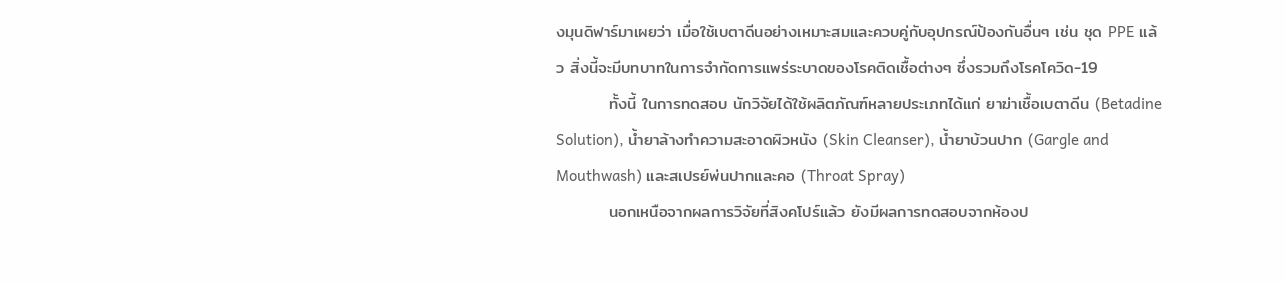งมุนดิฟาร์มาเผยว่า เมื่อใช้เบตาดีนอย่างเหมาะสมและควบคู่กับอุปกรณ์ป้องกันอื่นๆ เช่น ชุด PPE แล้ว สิ่งนี้จะมีบทบาทในการจำกัดการแพร่ระบาดของโรคติดเชื้อต่างๆ ซึ่งรวมถึงโรคโควิด-19
         ทั้งนี้ ในการทดสอบ นักวิจัยได้ใช้ผลิตภัณฑ์หลายประเภทได้แก่ ยาฆ่าเชื้อเบตาดีน (Betadine Solution), น้ำยาล้างทำความสะอาดผิวหนัง (Skin Cleanser), น้ำยาบ้วนปาก (Gargle and Mouthwash) และสเปรย์พ่นปากและคอ (Throat Spray)
         นอกเหนือจากผลการวิจัยที่สิงคโปร์แล้ว ยังมีผลการทดสอบจากห้องป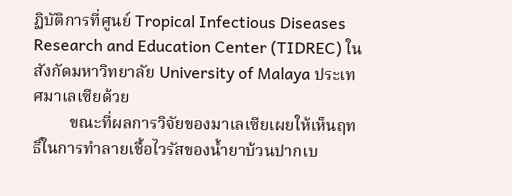ฏิบัติการที่ศูนย์ Tropical Infectious Diseases Research and Education Center (TIDREC) ในสังกัดมหาวิทยาลัย University of Malaya ประเทศมาเลเซียด้วย
         ขณะที่ผลการวิจัยของมาเลเซียเผยให้เห็นฤทธิ์ในการทำลายเชื้อไวรัสของน้ำยาบ้วนปากเบ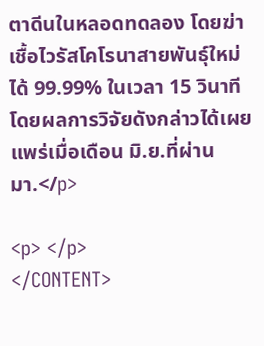ตาดีนในหลอดทดลอง โดยฆ่าเชื้อไวรัสโคโรนาสายพันธุ์ใหม่ได้ 99.99% ในเวลา 15 วินาที โดยผลการวิจัยดังกล่าวได้เผยแพร่เมื่อเดือน มิ.ย.ที่ผ่านมา.</p>

<p> </p>
</CONTENT>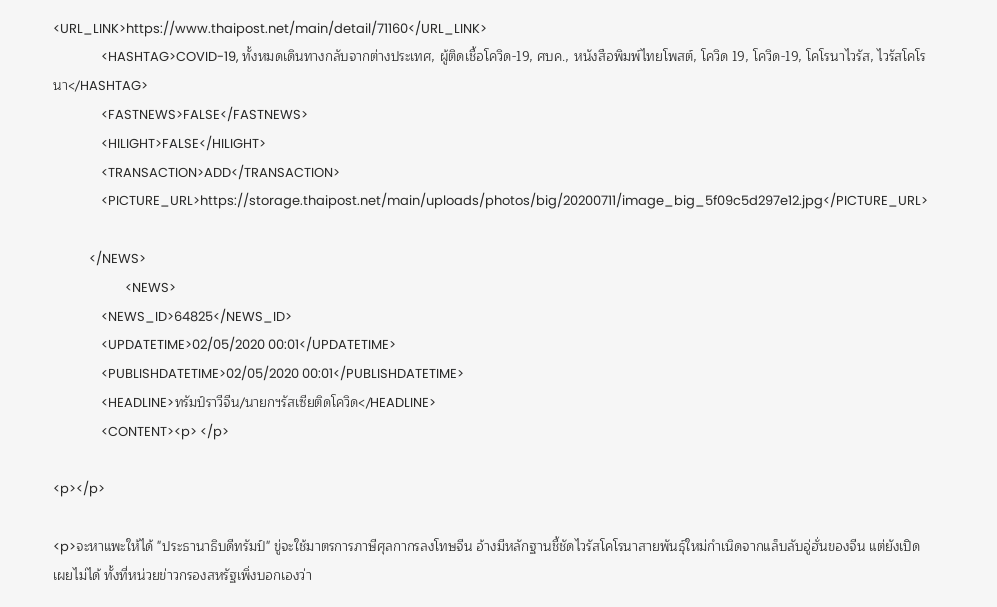<URL_LINK>https://www.thaipost.net/main/detail/71160</URL_LINK>
                <HASHTAG>COVID-19, ทั้งหมดเดินทางกลับจากต่างประเทศ, ผู้ติดเชื้อโควิด-19, ศบค., หนังสือพิมพ์ไทยโพสต์, โควิด 19, โควิด-19, โคโรนาไวรัส, ไวรัสโคโรนา</HASHTAG>
                <FASTNEWS>FALSE</FASTNEWS>
                <HILIGHT>FALSE</HILIGHT>
                <TRANSACTION>ADD</TRANSACTION>
                <PICTURE_URL>https://storage.thaipost.net/main/uploads/photos/big/20200711/image_big_5f09c5d297e12.jpg</PICTURE_URL>

            </NEWS>
                        <NEWS>
                <NEWS_ID>64825</NEWS_ID>
                <UPDATETIME>02/05/2020 00:01</UPDATETIME>
                <PUBLISHDATETIME>02/05/2020 00:01</PUBLISHDATETIME>
                <HEADLINE>ทรัมป์ราวีจีน/นายกฯรัสเซียติดโควิด</HEADLINE>
                <CONTENT><p> </p>

<p></p>

<p>จะหาแพะให้ได้ "ประธานาธิบดีทรัมป์" ขู่จะใช้มาตรการภาษีศุลกากรลงโทษจีน อ้างมีหลักฐานชี้ชัดไวรัสโคโรนาสายพันธุ์ใหม่กำเนิดจากแล็บลับอู่ฮั่นของจีน แต่ยังเปิดเผยไม่ได้ ทั้งที่หน่วยข่าวกรองสหรัฐเพิ่งบอกเองว่า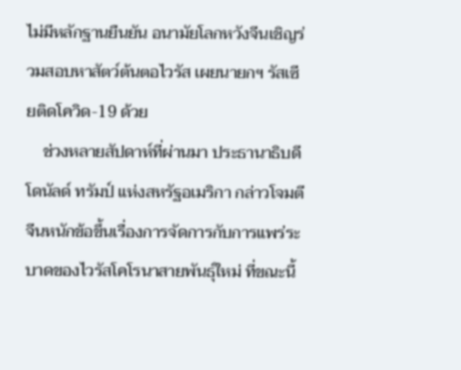ไม่มีหลักฐานยืนยัน อนามัยโลกหวังจีนเชิญร่วมสอบหาสัตว์ต้นตอไวรัส เผยนายกฯ รัสเซียติดโควิด-19 ด้วย
    ช่วงหลายสัปดาห์ที่ผ่านมา ประธานาธิบดีโดนัลด์ ทรัมป์ แห่งสหรัฐอเมริกา กล่าวโจมตีจีนหนักข้อขึ้นเรื่องการจัดการกับการแพร่ระบาดของไวรัสโคโรนาสายพันธุ์ใหม่ ที่ขณะนี้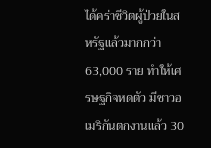ได้คร่าชีวิตผู้ป่วยในสหรัฐแล้วมากกว่า 63,000 ราย ทำให้เศรษฐกิจหดตัว มีชาวอเมริกันตกงานแล้ว 30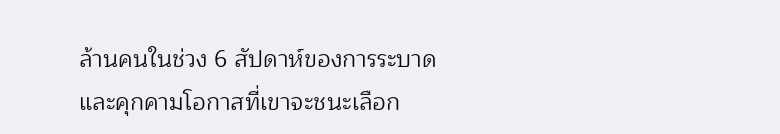ล้านคนในช่วง 6 สัปดาห์ของการระบาด และคุกคามโอกาสที่เขาจะชนะเลือก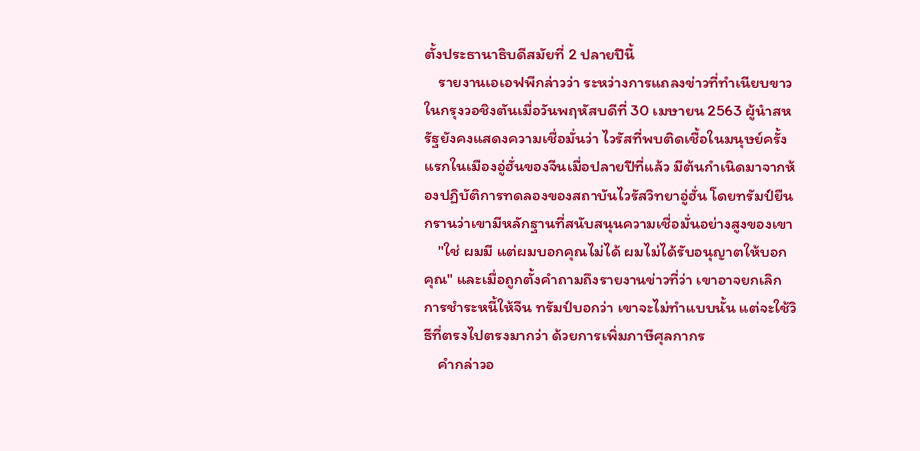ตั้งประธานาธิบดีสมัยที่ 2 ปลายปีนี้
    รายงานเอเอฟพีกล่าวว่า ระหว่างการแถลงข่าวที่ทำเนียบขาวในกรุงวอชิงตันเมื่อวันพฤหัสบดีที่ 30 เมษายน 2563 ผู้นำสหรัฐยังคงแสดงความเชื่อมั่นว่า ไวรัสที่พบติดเชื้อในมนุษย์ครั้งแรกในเมืองอู่ฮั่นของจีนเมื่อปลายปีที่แล้ว มีต้นกำเนิดมาจากห้องปฏิบัติการทดลองของสถาบันไวรัสวิทยาอู่ฮั่น โดยทรัมป์ยืนกรานว่าเขามีหลักฐานที่สนับสนุนความเชื่อมั่นอย่างสูงของเขา
    "ใช่ ผมมี แต่ผมบอกคุณไม่ได้ ผมไม่ได้รับอนุญาตให้บอกคุณ" และเมื่อถูกตั้งคำถามถึงรายงานข่าวที่ว่า เขาอาจยกเลิกการชำระหนี้ให้จีน ทรัมป์บอกว่า เขาจะไม่ทำแบบนั้น แต่จะใช้วิธีที่ตรงไปตรงมากว่า ด้วยการเพิ่มภาษีศุลกากร
    คำกล่าวอ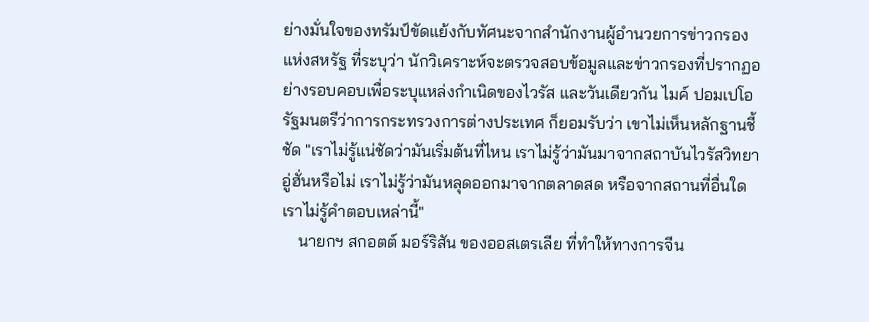ย่างมั่นใจของทรัมป์ขัดแย้งกับทัศนะจากสำนักงานผู้อำนวยการข่าวกรองแห่งสหรัฐ ที่ระบุว่า นักวิเคราะห์จะตรวจสอบข้อมูลและข่าวกรองที่ปรากฏอย่างรอบคอบเพื่อระบุแหล่งกำเนิดของไวรัส และวันเดียวกัน ไมค์ ปอมเปโอ รัฐมนตรีว่าการกระทรวงการต่างประเทศ ก็ยอมรับว่า เขาไม่เห็นหลักฐานชี้ชัด "เราไม่รู้แน่ชัดว่ามันเริ่มต้นที่ไหน เราไม่รู้ว่ามันมาจากสถาบันไวรัสวิทยาอู่ฮั่นหรือไม่ เราไม่รู้ว่ามันหลุดออกมาจากตลาดสด หรือจากสถานที่อื่นใด เราไม่รู้คำตอบเหล่านี้"
    นายกฯ สกอตต์ มอร์ริสัน ของออสเตรเลีย ที่ทำให้ทางการจีน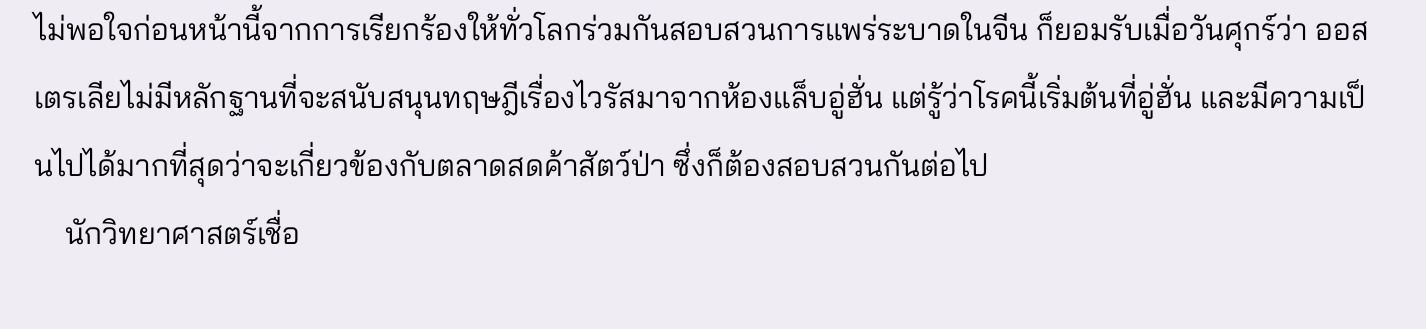ไม่พอใจก่อนหน้านี้จากการเรียกร้องให้ทั่วโลกร่วมกันสอบสวนการแพร่ระบาดในจีน ก็ยอมรับเมื่อวันศุกร์ว่า ออสเตรเลียไม่มีหลักฐานที่จะสนับสนุนทฤษฎีเรื่องไวรัสมาจากห้องแล็บอู่ฮั่น แต่รู้ว่าโรคนี้เริ่มต้นที่อู่ฮั่น และมีความเป็นไปได้มากที่สุดว่าจะเกี่ยวข้องกับตลาดสดค้าสัตว์ป่า ซึ่งก็ต้องสอบสวนกันต่อไป
    นักวิทยาศาสตร์เชื่อ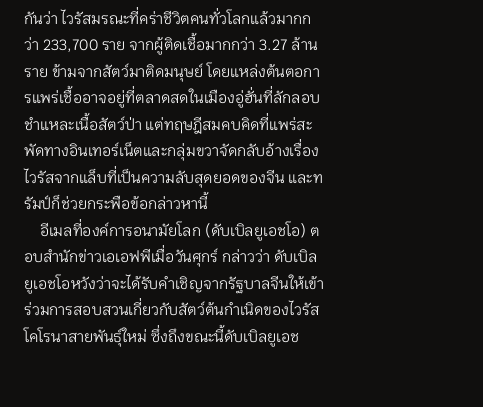กันว่า ไวรัสมรณะที่คร่าชีวิตคนทั่วโลกแล้วมากกว่า 233,700 ราย จากผู้ติดเชื้อมากกว่า 3.27 ล้านราย ข้ามจากสัตว์มาติดมนุษย์ โดยแหล่งต้นตอการแพร่เชื้ออาจอยู่ที่ตลาดสดในเมืองอู่ฮั่นที่ลักลอบชำแหละเนื้อสัตว์ป่า แต่ทฤษฎีสมคบคิดที่แพร่สะพัดทางอินเทอร์เน็ตและกลุ่มขวาจัดกลับอ้างเรื่องไวรัสจากแล็บที่เป็นความลับสุดยอดของจีน และทรัมป์ก็ช่วยกระพือข้อกล่าวหานี้
    อีเมลที่องค์การอนามัยโลก (ดับเบิลยูเอชโอ) ตอบสำนักข่าวเอเอฟพีเมื่อวันศุกร์ กล่าวว่า ดับเบิลยูเอชโอหวังว่าจะได้รับคำเชิญจากรัฐบาลจีนให้เข้าร่วมการสอบสวนเกี่ยวกับสัตว์ต้นกำเนิดของไวรัสโคโรนาสายพันธุ์ใหม่ ซึ่งถึงขณะนี้ดับเบิลยูเอช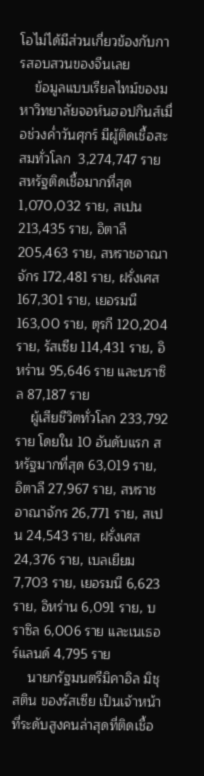โอไม่ได้มีส่วนเกี่ยวข้องกับการสอบสวนของจีนเลย
    ข้อมูลแบบเรียลไทม์ของมหาวิทยาลัยจอห์นฮอปกินส์เมื่อช่วงค่ำวันศุกร์ มีผู้ติดเชื้อสะสมทั่วโลก  3,274,747 ราย สหรัฐติดเชื้อมากที่สุด 1,070,032 ราย, สเปน 213,435 ราย, อิตาลี 205,463 ราย, สหราชอาณาจักร 172,481 ราย, ฝรั่งเศส 167,301 ราย, เยอรมนี 163,00 ราย, ตุรกี 120,204 ราย, รัสเซีย 114,431 ราย, อิหร่าน 95,646 ราย และบราซิล 87,187 ราย
    ผู้เสียชีวิตทั่วโลก 233,792 ราย โดยใน 10 อันดับแรก สหรัฐมากที่สุด 63,019 ราย, อิตาลี 27,967 ราย, สหราชอาณาจักร 26,771 ราย, สเปน 24,543 ราย, ฝรั่งเศส 24,376 ราย, เบลเยียม 7,703 ราย, เยอรมนี 6,623 ราย, อิหร่าน 6,091 ราย, บราซิล 6,006 ราย และเนเธอร์แลนด์ 4,795 ราย
    นายกรัฐมนตรีมิคาอิล มิชุสติน ของรัสเซีย เป็นเจ้าหน้าที่ระดับสูงคนล่าสุดที่ติดเชื้อ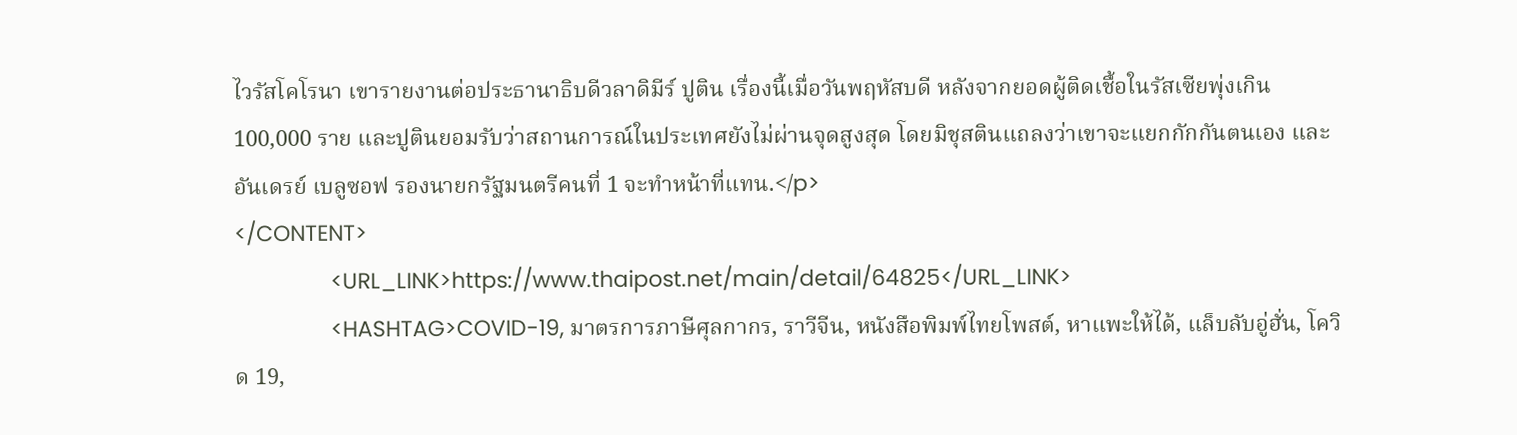ไวรัสโคโรนา เขารายงานต่อประธานาธิบดีวลาดิมีร์ ปูติน เรื่องนี้เมื่อวันพฤหัสบดี หลังจากยอดผู้ติดเชื้อในรัสเซียพุ่งเกิน 100,000 ราย และปูตินยอมรับว่าสถานการณ์ในประเทศยังไม่ผ่านจุดสูงสุด โดยมิชุสตินแถลงว่าเขาจะแยกกักกันตนเอง และอันเดรย์ เบลูซอฟ รองนายกรัฐมนตรีคนที่ 1 จะทำหน้าที่แทน.</p>
</CONTENT>
                <URL_LINK>https://www.thaipost.net/main/detail/64825</URL_LINK>
                <HASHTAG>COVID-19, มาตรการภาษีศุลกากร, ราวีจีน, หนังสือพิมพ์ไทยโพสต์, หาแพะให้ได้, แล็บลับอู่ฮั่น, โควิด 19,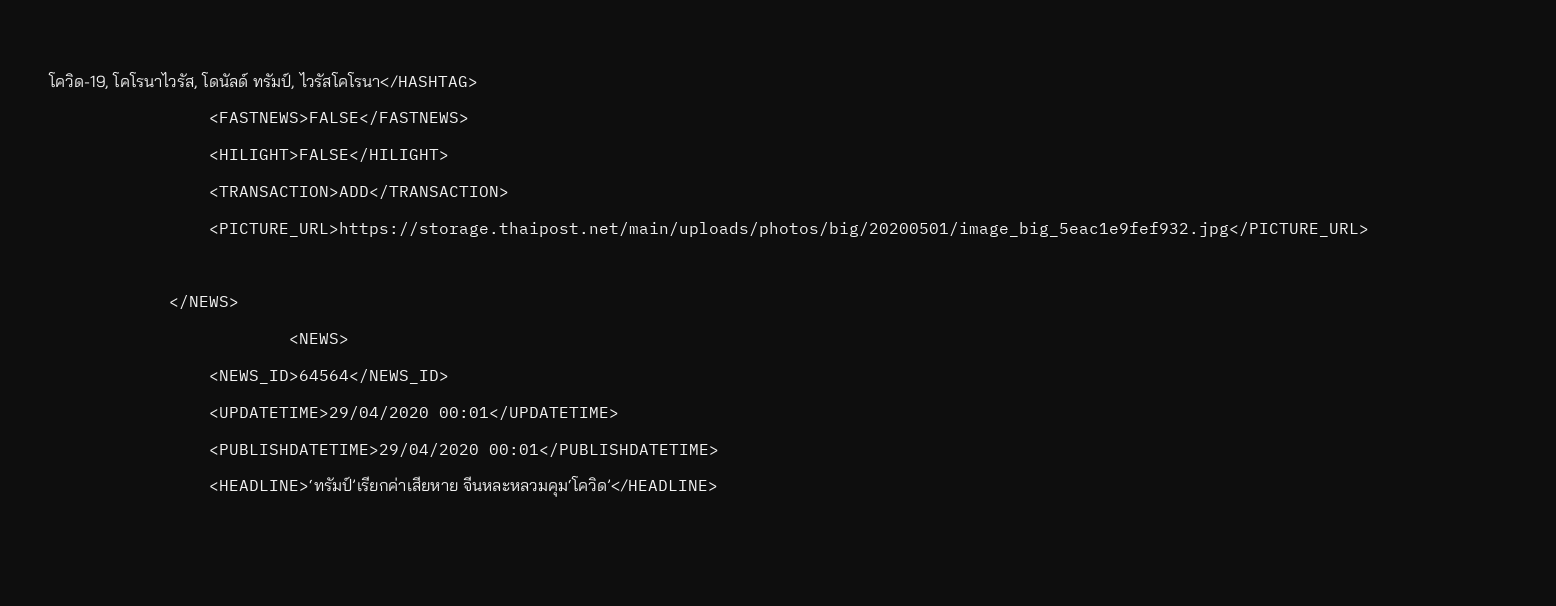โควิด-19, โคโรนาไวรัส, โดนัลด์ ทรัมป์, ไวรัสโคโรนา</HASHTAG>
                <FASTNEWS>FALSE</FASTNEWS>
                <HILIGHT>FALSE</HILIGHT>
                <TRANSACTION>ADD</TRANSACTION>
                <PICTURE_URL>https://storage.thaipost.net/main/uploads/photos/big/20200501/image_big_5eac1e9fef932.jpg</PICTURE_URL>

            </NEWS>
                        <NEWS>
                <NEWS_ID>64564</NEWS_ID>
                <UPDATETIME>29/04/2020 00:01</UPDATETIME>
                <PUBLISHDATETIME>29/04/2020 00:01</PUBLISHDATETIME>
                <HEADLINE>‘ทรัมป์’เรียกค่าเสียหาย จีนหละหลวมคุม‘โควิด’</HEADLINE>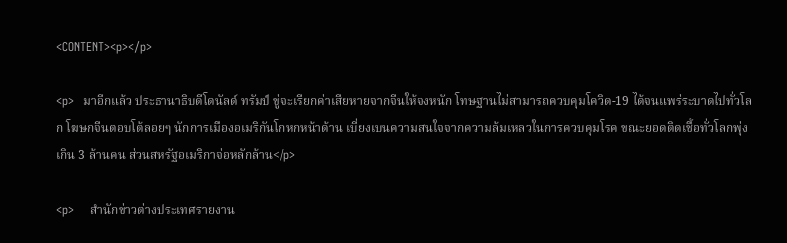<CONTENT><p></p>

<p>  มาอีกแล้ว ประธานาธิบดีโดนัลด์ ทรัมป์ ขู่จะเรียกค่าเสียหายจากจีนให้จงหนัก โทษฐานไม่สามารถควบคุมโควิด-19 ได้จนแพร่ระบาดไปทั่วโลก โฆษกจีนตอบโต้ลอยๆ นักการเมืองอเมริกันโกหกหน้าด้าน เบี่ยงเบนความสนใจจากความล้มเหลวในการควบคุมโรค ขณะยอดติดเชื้อทั่วโลกพุ่งเกิน 3 ล้านคน ส่วนสหรัฐอเมริกาจ่อหลักล้าน</p>

<p>    สำนักข่าวต่างประเทศรายงาน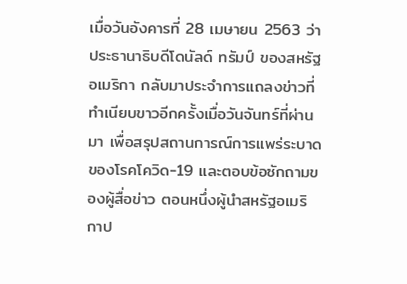เมื่อวันอังคารที่ 28 เมษายน 2563 ว่าประธานาธิบดีโดนัลด์ ทรัมป์ ของสหรัฐอเมริกา กลับมาประจำการแถลงข่าวที่ทำเนียบขาวอีกครั้งเมื่อวันจันทร์ที่ผ่านมา เพื่อสรุปสถานการณ์การแพร่ระบาดของโรคโควิด-19 และตอบข้อซักถามของผู้สื่อข่าว ตอนหนึ่งผู้นำสหรัฐอเมริกาป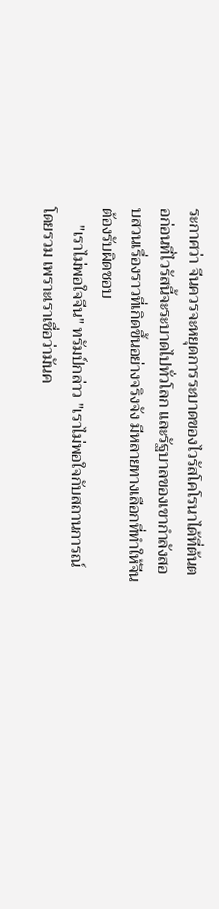ระกาศว่า จีนควรจะหยุดการระบาดของไวรัสโคโรนาได้ที่ต้นตอก่อนที่ไวรัสนี้จะระบาดไปทั่วโลก และรัฐบาลของเขากำลังสอบสวนเรื่องราวที่เกิดขึ้นอย่างจริงจัง มีหลายทางเลือกที่ทำให้จีนต้องรับผิดชอบ
    "เราไม่พอใจจีน" ทรัมป์กล่าว "เราไม่พอใจกับสถานการณ์โดยรวม เพราะเราเชื่อว่ามันค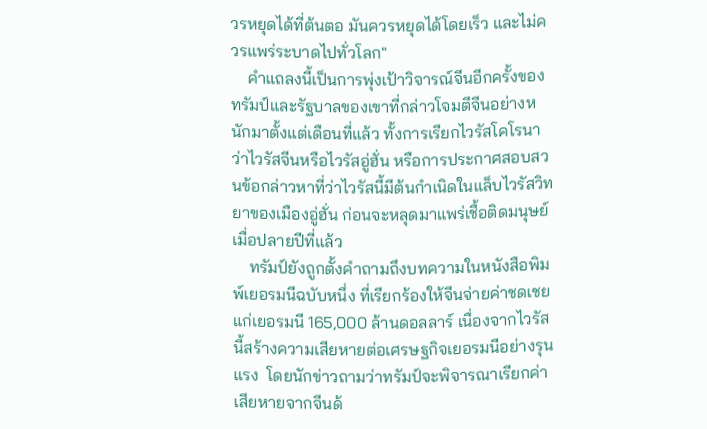วรหยุดได้ที่ต้นตอ มันควรหยุดได้โดยเร็ว และไม่ควรแพร่ระบาดไปทั่วโลก"
    คำแถลงนี้เป็นการพุ่งเป้าวิจารณ์จีนอีกครั้งของทรัมป์และรัฐบาลของเขาที่กล่าวโจมตีจีนอย่างหนักมาตั้งแต่เดือนที่แล้ว ทั้งการเรียกไวรัสโคโรนาว่าไวรัสจีนหรือไวรัสอู่ฮั่น หรือการประกาศสอบสวนข้อกล่าวหาที่ว่าไวรัสนี้มีต้นกำเนิดในแล็บไวรัสวิทยาของเมืองอู่ฮั่น ก่อนจะหลุดมาแพร่เชื้อติดมนุษย์เมื่อปลายปีที่แล้ว
    ทรัมป์ยังถูกตั้งคำถามถึงบทความในหนังสือพิมพ์เยอรมนีฉบับหนึ่ง ที่เรียกร้องให้จีนจ่ายค่าชดเชยแก่เยอรมนี 165,000 ล้านดอลลาร์ เนื่องจากไวรัสนี้สร้างความเสียหายต่อเศรษฐกิจเยอรมนีอย่างรุนแรง  โดยนักข่าวถามว่าทรัมป์จะพิจารณาเรียกค่าเสียหายจากจีนด้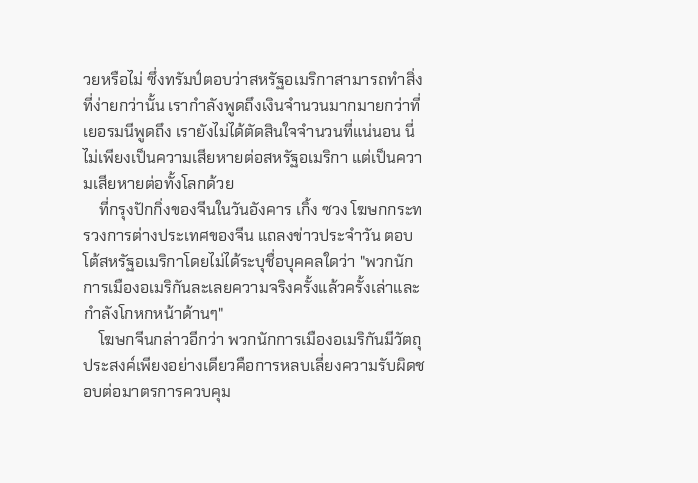วยหรือไม่ ซึ่งทรัมป์ตอบว่าสหรัฐอเมริกาสามารถทำสิ่งที่ง่ายกว่านั้น เรากำลังพูดถึงเงินจำนวนมากมายกว่าที่เยอรมนีพูดถึง เรายังไม่ได้ตัดสินใจจำนวนที่แน่นอน นี่ไม่เพียงเป็นความเสียหายต่อสหรัฐอเมริกา แต่เป็นความเสียหายต่อทั้งโลกด้วย
    ที่กรุงปักกิ่งของจีนในวันอังคาร เกิ้ง ซวง โฆษกกระทรวงการต่างประเทศของจีน แถลงข่าวประจำวัน ตอบโต้สหรัฐอเมริกาโดยไม่ได้ระบุชื่อบุคคลใดว่า "พวกนักการเมืองอเมริกันละเลยความจริงครั้งแล้วครั้งเล่าและกำลังโกหกหน้าด้านๆ"
    โฆษกจีนกล่าวอีกว่า พวกนักการเมืองอเมริกันมีวัตถุประสงค์เพียงอย่างเดียวคือการหลบเลี่ยงความรับผิดชอบต่อมาตรการควบคุม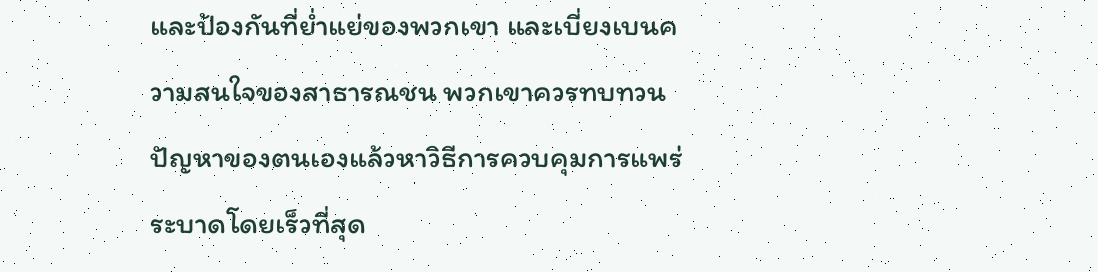และป้องกันที่ย่ำแย่ของพวกเขา และเบี่ยงเบนความสนใจของสาธารณชน พวกเขาควรทบทวนปัญหาของตนเองแล้วหาวิธีการควบคุมการแพร่ระบาดโดยเร็วที่สุด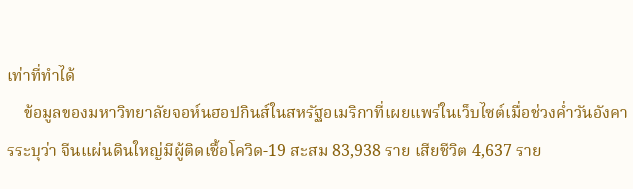เท่าที่ทำได้
    ข้อมูลของมหาวิทยาลัยจอห์นฮอปกินส์ในสหรัฐอเมริกาที่เผยแพร่ในเว็บไซต์เมื่อช่วงค่ำวันอังคารระบุว่า จีนแผ่นดินใหญ่มีผู้ติดเชื้อโควิด-19 สะสม 83,938 ราย เสียชีวิต 4,637 ราย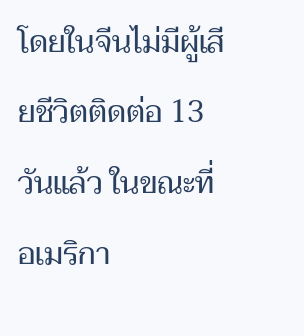โดยในจีนไม่มีผู้เสียชีวิตติดต่อ 13 วันแล้ว ในขณะที่อเมริกา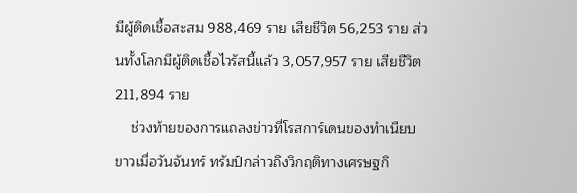มีผู้ติดเชื้อสะสม 988,469 ราย เสียชีวิต 56,253 ราย ส่วนทั้งโลกมีผู้ติดเชื้อไวรัสนี้แล้ว 3,057,957 ราย เสียชีวิต 211,894 ราย
    ช่วงท้ายของการแถลงข่าวที่โรสการ์เดนของทำเนียบขาวเมื่อวันจันทร์ ทรัมป์กล่าวถึงวิกฤติทางเศรษฐกิ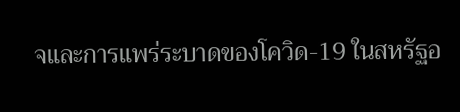จและการแพร่ระบาดของโควิด-19 ในสหรัฐอ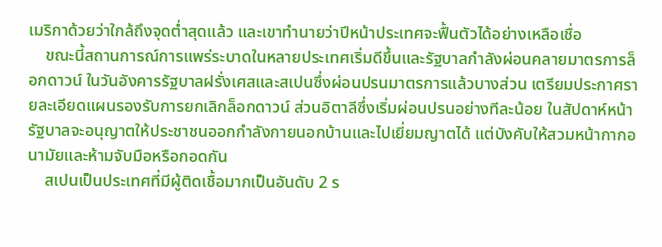เมริกาด้วยว่าใกล้ถึงจุดต่ำสุดแล้ว และเขาทำนายว่าปีหน้าประเทศจะฟื้นตัวได้อย่างเหลือเชื่อ
    ขณะนี้สถานการณ์การแพร่ระบาดในหลายประเทศเริ่มดีขึ้นและรัฐบาลกำลังผ่อนคลายมาตรการล็อกดาวน์ ในวันอังคารรัฐบาลฝรั่งเศสและสเปนซึ่งผ่อนปรนมาตรการแล้วบางส่วน เตรียมประกาศรายละเอียดแผนรองรับการยกเลิกล็อกดาวน์ ส่วนอิตาลีซึ่งเริ่มผ่อนปรนอย่างทีละน้อย ในสัปดาห์หน้ารัฐบาลจะอนุญาตให้ประชาชนออกกำลังกายนอกบ้านและไปเยี่ยมญาตได้ แต่บังคับให้สวมหน้ากากอนามัยและห้ามจับมือหรือกอดกัน
    สเปนเป็นประเทศที่มีผู้ติดเชื้อมากเป็นอันดับ 2 ร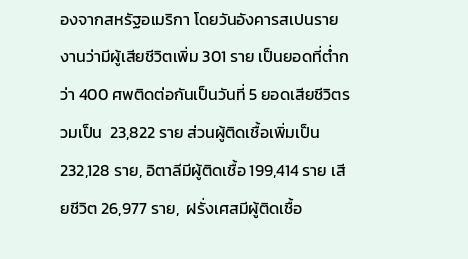องจากสหรัฐอเมริกา โดยวันอังคารสเปนรายงานว่ามีผู้เสียชีวิตเพิ่ม 301 ราย เป็นยอดที่ต่ำกว่า 400 ศพติดต่อกันเป็นวันที่ 5 ยอดเสียชีวิตรวมเป็น  23,822 ราย ส่วนผู้ติดเชื้อเพิ่มเป็น 232,128 ราย, อิตาลีมีผู้ติดเชื้อ 199,414 ราย เสียชีวิต 26,977 ราย,  ฝรั่งเศสมีผู้ติดเชื้อ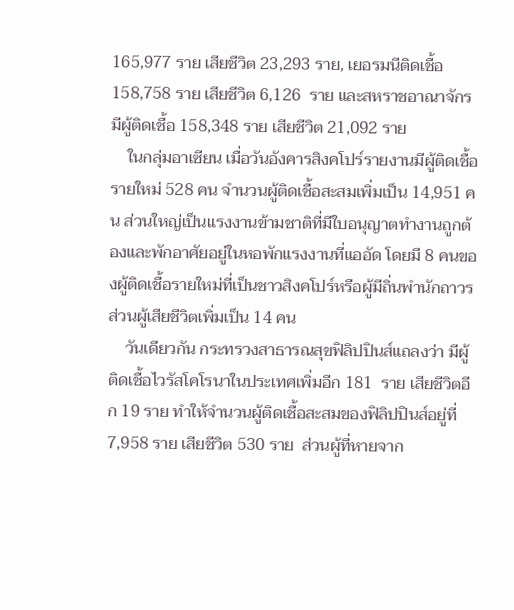165,977 ราย เสียชีวิต 23,293 ราย, เยอรมนีติดเชื้อ 158,758 ราย เสียชีวิต 6,126  ราย และสหราชอาณาจักรมีผู้ติดเชื้อ 158,348 ราย เสียชีวิต 21,092 ราย
    ในกลุ่มอาเซียน เมื่อวันอังคารสิงคโปร์รายงานมีผู้ติดเชื้อรายใหม่ 528 คน จำนวนผู้ติดเชื้อสะสมเพิ่มเป็น 14,951 คน ส่วนใหญ่เป็นแรงงานข้ามชาติที่มีใบอนุญาตทำงานถูกต้องและพักอาศัยอยู่ในหอพักแรงงานที่แออัด โดยมี 8 คนของผู้ติดเชื้อรายใหม่ที่เป็นชาวสิงคโปร์หรือผู้มีถิ่นพำนักถาวร ส่วนผู้เสียชีวิตเพิ่มเป็น 14 คน
    วันเดียวกัน กระทรวงสาธารณสุขฟิลิปปินส์แถลงว่า มีผู้ติดเชื้อไวรัสโคโรนาในประเทศเพิ่มอีก 181  ราย เสียชีวิตอีก 19 ราย ทำให้จำนวนผู้ติดเชื้อสะสมของฟิลิปปินส์อยู่ที่ 7,958 ราย เสียชีวิต 530 ราย  ส่วนผู้ที่หายจาก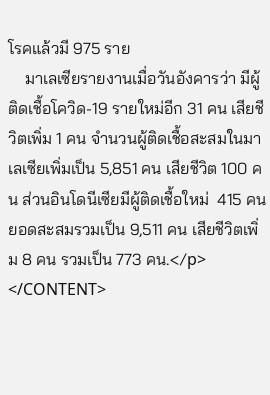โรคแล้วมี 975 ราย
    มาเลเซียรายงานเมื่อวันอังคารว่า มีผู้ติดเชื้อโควิด-19 รายใหม่อีก 31 คน เสียชีวิตเพิ่ม 1 คน จำนวนผู้ติดเชื้อสะสมในมาเลเซียเพิ่มเป็น 5,851 คน เสียชีวิต 100 คน ส่วนอินโดนีเซียมีผู้ติดเชื้อใหม่  415 คน ยอดสะสมรวมเป็น 9,511 คน เสียชีวิตเพิ่ม 8 คน รวมเป็น 773 คน.</p>
</CONTENT>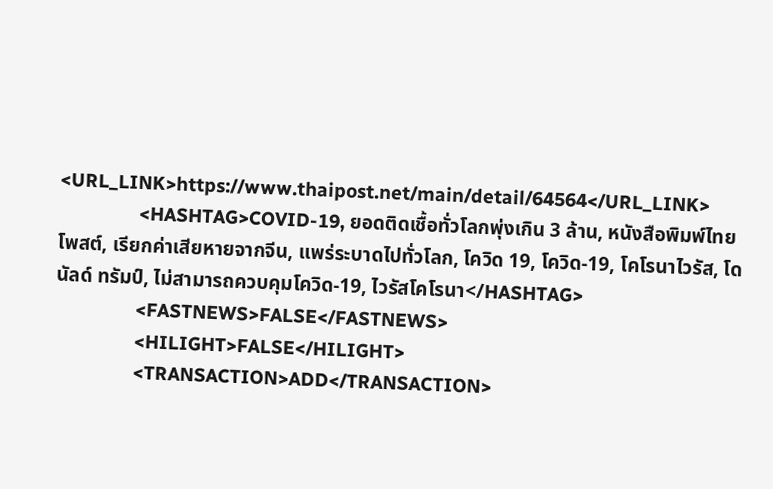<URL_LINK>https://www.thaipost.net/main/detail/64564</URL_LINK>
                <HASHTAG>COVID-19, ยอดติดเชื้อทั่วโลกพุ่งเกิน 3 ล้าน, หนังสือพิมพ์ไทยโพสต์, เรียกค่าเสียหายจากจีน, แพร่ระบาดไปทั่วโลก, โควิด 19, โควิด-19, โคโรนาไวรัส, โดนัลด์ ทรัมป์, ไม่สามารถควบคุมโควิด-19, ไวรัสโคโรนา</HASHTAG>
                <FASTNEWS>FALSE</FASTNEWS>
                <HILIGHT>FALSE</HILIGHT>
                <TRANSACTION>ADD</TRANSACTION>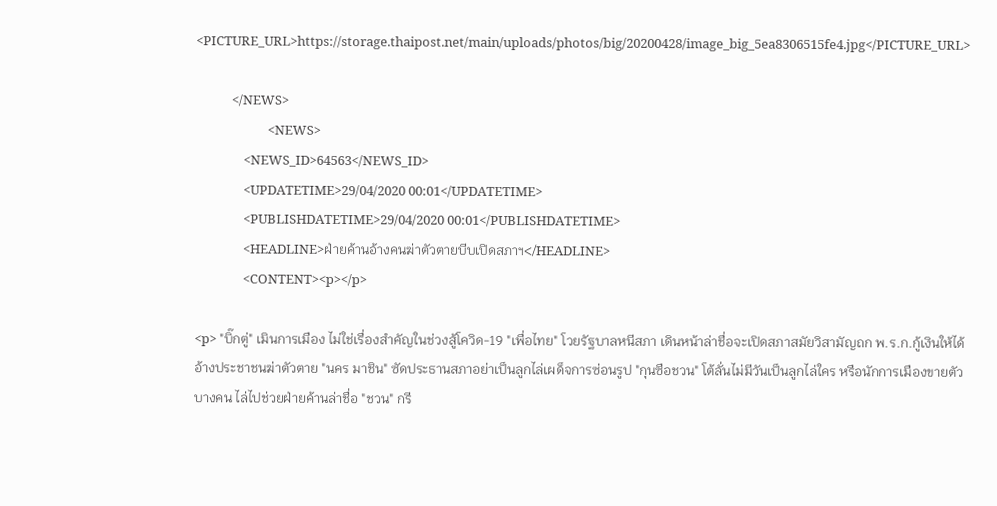<PICTURE_URL>https://storage.thaipost.net/main/uploads/photos/big/20200428/image_big_5ea8306515fe4.jpg</PICTURE_URL>

            </NEWS>
                        <NEWS>
                <NEWS_ID>64563</NEWS_ID>
                <UPDATETIME>29/04/2020 00:01</UPDATETIME>
                <PUBLISHDATETIME>29/04/2020 00:01</PUBLISHDATETIME>
                <HEADLINE>ฝ่ายค้านอ้างคนฆ่าตัวตายบีบเปิดสภาฯ</HEADLINE>
                <CONTENT><p></p>

<p> "บิ๊กตู่" เมินการเมือง ไม่ใช่เรื่องสำคัญในช่วงสู้โควิด-19 "เพื่อไทย" โวยรัฐบาลหนีสภา เดินหน้าล่าชื่อจะเปิดสภาสมัยวิสามัญถก พ.ร.ก.กู้เงินให้ได้ อ้างประชาชนฆ่าตัวตาย "นคร มาชิน" ซัดประธานสภาอย่าเป็นลูกไล่เผด็จการซ่อนรูป "กุนซือชวน" โต้ลั่นไม่มีวันเป็นลูกไล่ใคร หรือนักการเมืองขายตัวบางคน ไล่ไปช่วยฝ่ายค้านล่าชื่อ "ชวน" กรี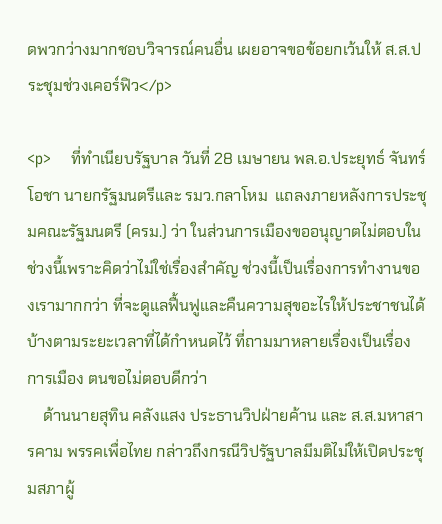ดพวกว่างมากชอบวิจารณ์คนอื่น เผยอาจขอข้อยกเว้นให้ ส.ส.ประชุมช่วงเคอร์ฟิว</p>

<p>    ที่ทำเนียบรัฐบาล วันที่ 28 เมษายน พล.อ.ประยุทธ์ จันทร์โอชา นายกรัฐมนตรีและ รมว.กลาโหม  แถลงภายหลังการประชุมคณะรัฐมนตรี (ครม.) ว่า ในส่วนการเมืองขออนุญาตไม่ตอบในช่วงนี้เพราะคิดว่าไม่ใช่เรื่องสำคัญ ช่วงนี้เป็นเรื่องการทำงานของเรามากกว่า ที่จะดูแลฟื้นฟูและคืนความสุขอะไรให้ประชาชนได้บ้างตามระยะเวลาที่ได้กำหนดไว้ ที่ถามมาหลายเรื่องเป็นเรื่องการเมือง ตนขอไม่ตอบดีกว่า
    ด้านนายสุทิน คลังแสง ประธานวิปฝ่ายค้าน และ ส.ส.มหาสารคาม พรรคเพื่อไทย กล่าวถึงกรณีวิปรัฐบาลมีมติไม่ให้เปิดประชุมสภาผู้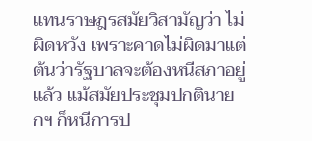แทนราษฎรสมัยวิสามัญว่า ไม่ผิดหวัง เพราะคาดไม่ผิดมาแต่ต้นว่ารัฐบาลจะต้องหนีสภาอยู่แล้ว แม้สมัยประชุมปกตินายกฯ ก็หนีการป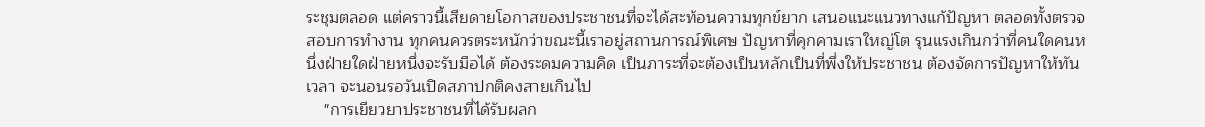ระชุมตลอด แต่คราวนี้เสียดายโอกาสของประชาชนที่จะได้สะท้อนความทุกข์ยาก เสนอแนะแนวทางแก้ปัญหา ตลอดทั้งตรวจสอบการทำงาน ทุกคนควรตระหนักว่าขณะนี้เราอยู่สถานการณ์พิเศษ ปัญหาที่คุกคามเราใหญ่โต รุนแรงเกินกว่าที่คนใดคนหนึ่งฝ่ายใดฝ่ายหนึ่งจะรับมือได้ ต้องระดมความคิด เป็นภาระที่จะต้องเป็นหลักเป็นที่พึ่งให้ประชาชน ต้องจัดการปัญหาให้ทันเวลา จะนอนรอวันเปิดสภาปกติคงสายเกินไป
    "การเยียวยาประชาชนที่ได้รับผลก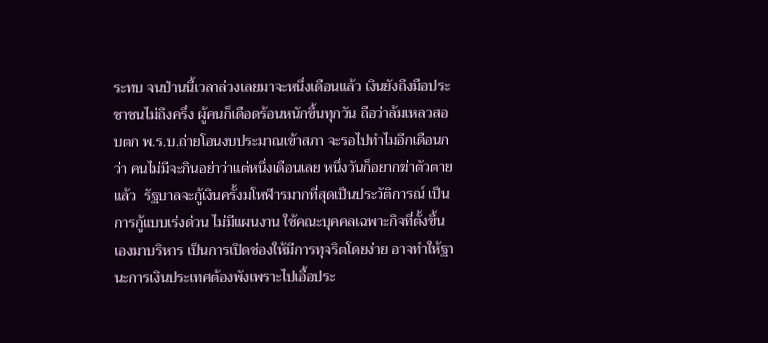ระทบ จนป่านนี้เวลาล่วงเลยมาจะหนึ่งเดือนแล้ว เงินยังถึงมือประชาชนไม่ถึงครึ่ง ผู้คนก็เดือดร้อนหนักขึ้นทุกวัน ถือว่าล้มเหลวสอบตก พ.ร.บ.ถ่ายโอนงบประมาณเข้าสภา จะรอไปทำไมอีกเดือนกว่า คนไม่มีจะกินอย่าว่าแต่หนึ่งเดือนเลย หนึ่งวันก็อยากฆ่าตัวตายแล้ว  รัฐบาลจะกู้เงินครั้งมโหฬารมากที่สุดเป็นประวัติการณ์ เป็นการกู้แบบเร่งด่วน ไม่มีแผนงาน ใช้คณะบุคคลเฉพาะกิจที่ตั้งขึ้นเองมาบริหาร เป็นการเปิดช่องให้มีการทุจริตโดยง่าย อาจทำให้ฐานะการเงินประเทศต้องพังเพราะไปเอื้อประ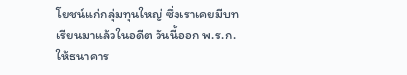โยชน์แก่กลุ่มทุนใหญ่ ซึ่งเราเคยมีบทเรียนมาแล้วในอดีต วันนี้ออก พ.ร.ก.ให้ธนาคาร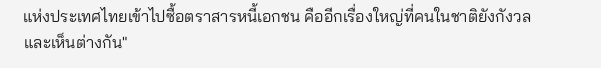แห่งประเทศไทยเข้าไปซื้อตราสารหนี้เอกชน คืออีกเรื่องใหญ่ที่คนในชาติยังกังวลและเห็นต่างกัน"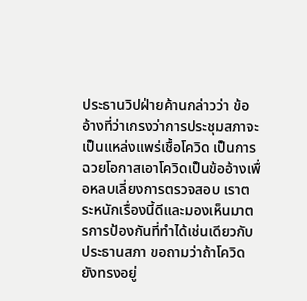ประธานวิปฝ่ายค้านกล่าวว่า ข้ออ้างที่ว่าเกรงว่าการประชุมสภาจะเป็นแหล่งแพร่เชื้อโควิด เป็นการฉวยโอกาสเอาโควิดเป็นข้ออ้างเพื่อหลบเลี่ยงการตรวจสอบ เราตระหนักเรื่องนี้ดีและมองเห็นมาตรการป้องกันที่ทำได้เช่นเดียวกับประธานสภา ขอถามว่าถ้าโควิดยังทรงอยู่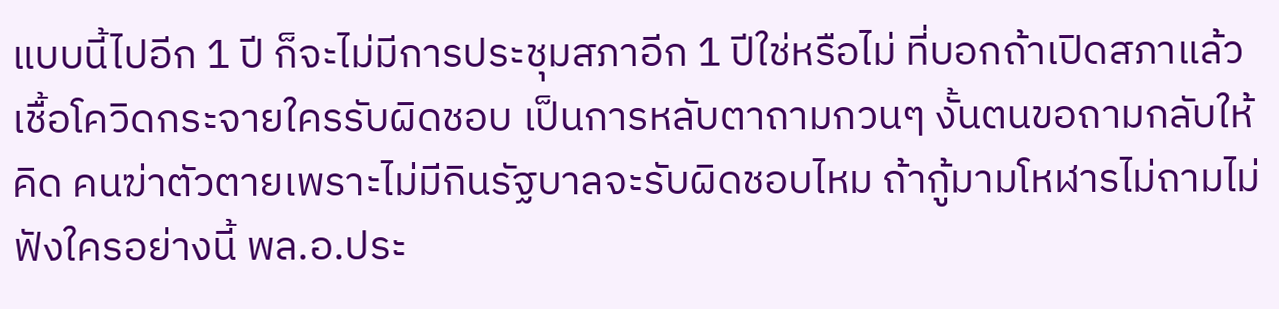แบบนี้ไปอีก 1 ปี ก็จะไม่มีการประชุมสภาอีก 1 ปีใช่หรือไม่ ที่บอกถ้าเปิดสภาแล้วเชื้อโควิดกระจายใครรับผิดชอบ เป็นการหลับตาถามกวนๆ งั้นตนขอถามกลับให้คิด คนฆ่าตัวตายเพราะไม่มีกินรัฐบาลจะรับผิดชอบไหม ถ้ากู้มามโหฬารไม่ถามไม่ฟังใครอย่างนี้ พล.อ.ประ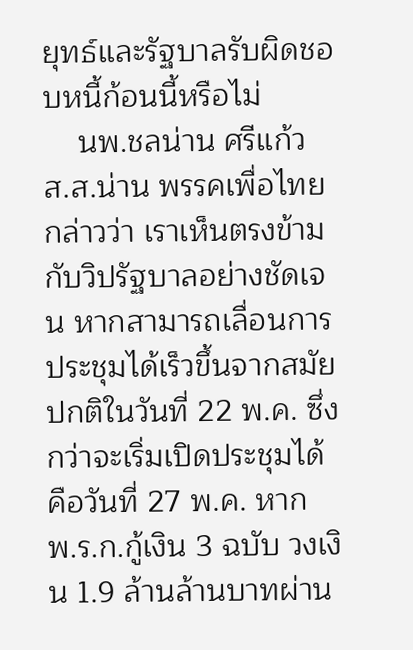ยุทธ์และรัฐบาลรับผิดชอบหนี้ก้อนนี้หรือไม่
    นพ.ชลน่าน ศรีแก้ว ส.ส.น่าน พรรคเพื่อไทย กล่าวว่า เราเห็นตรงข้ามกับวิปรัฐบาลอย่างชัดเจน หากสามารถเลื่อนการประชุมได้เร็วขึ้นจากสมัยปกติในวันที่ 22 พ.ค. ซึ่งกว่าจะเริ่มเปิดประชุมได้คือวันที่ 27 พ.ค. หาก พ.ร.ก.กู้เงิน 3 ฉบับ วงเงิน 1.9 ล้านล้านบาทผ่าน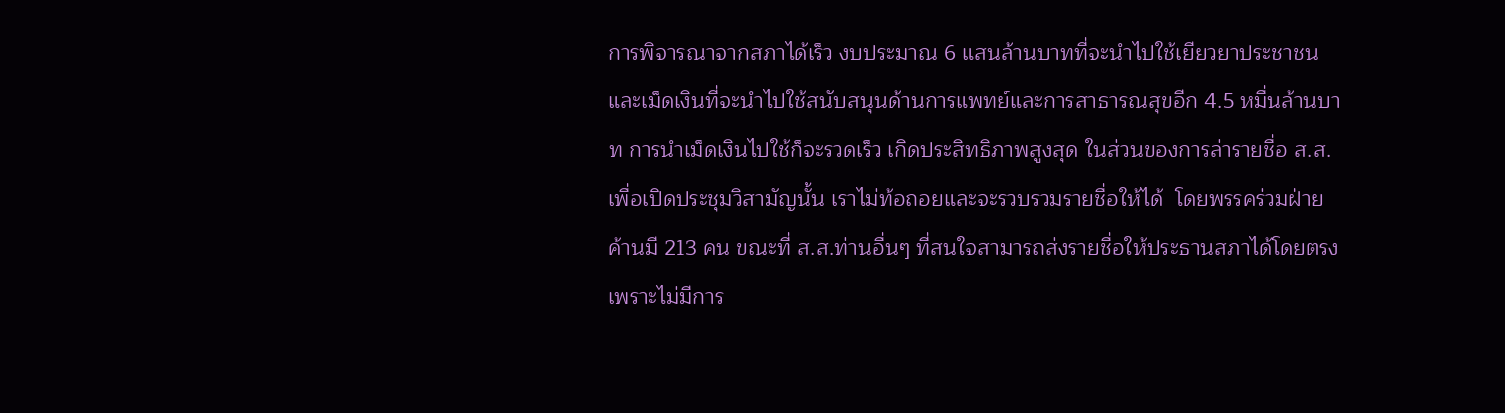การพิจารณาจากสภาได้เร็ว งบประมาณ 6 แสนล้านบาทที่จะนำไปใช้เยียวยาประชาชน และเม็ดเงินที่จะนำไปใช้สนับสนุนด้านการแพทย์และการสาธารณสุขอีก 4.5 หมื่นล้านบาท การนำเม็ดเงินไปใช้ก็จะรวดเร็ว เกิดประสิทธิภาพสูงสุด ในส่วนของการล่ารายชื่อ ส.ส.เพื่อเปิดประชุมวิสามัญนั้น เราไม่ท้อถอยและจะรวบรวมรายชื่อให้ได้  โดยพรรคร่วมฝ่ายค้านมี 213 คน ขณะที่ ส.ส.ท่านอื่นๆ ที่สนใจสามารถส่งรายชื่อให้ประธานสภาได้โดยตรง เพราะไม่มีการ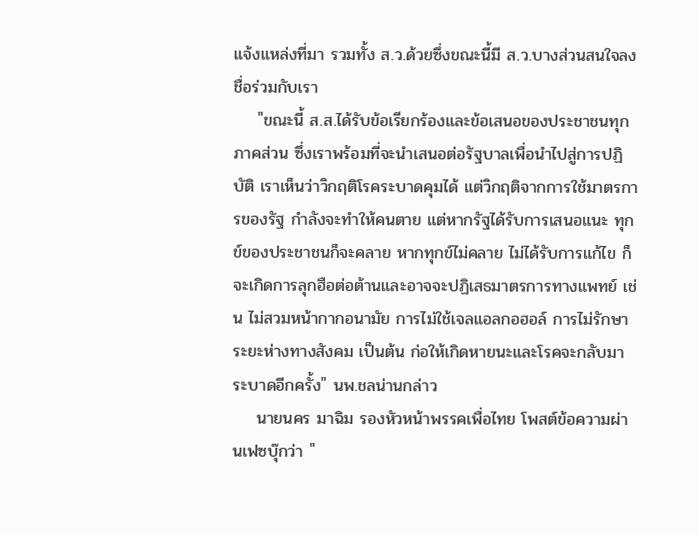แจ้งแหล่งที่มา รวมทั้ง ส.ว.ด้วยซึ่งขณะนี้มี ส.ว.บางส่วนสนใจลงชื่อร่วมกับเรา
    "ขณะนี้ ส.ส.ได้รับข้อเรียกร้องและข้อเสนอของประชาชนทุกภาคส่วน ซึ่งเราพร้อมที่จะนำเสนอต่อรัฐบาลเพื่อนำไปสู่การปฏิบัติ เราเห็นว่าวิกฤติโรคระบาดคุมได้ แต่วิกฤติจากการใช้มาตรการของรัฐ กำลังจะทำให้คนตาย แต่หากรัฐได้รับการเสนอแนะ ทุกข์ของประชาชนก็จะคลาย หากทุกข์ไม่คลาย ไม่ได้รับการแก้ไข ก็จะเกิดการลุกฮือต่อต้านและอาจจะปฏิเสธมาตรการทางแพทย์ เช่น ไม่สวมหน้ากากอนามัย การไม่ใช้เจลแอลกอฮอล์ การไม่รักษาระยะห่างทางสังคม เป็นต้น ก่อให้เกิดหายนะและโรคจะกลับมาระบาดอีกครั้ง" นพ.ชลน่านกล่าว
    นายนคร มาฉิม รองหัวหน้าพรรคเพื่อไทย โพสต์ข้อความผ่านเฟซบุ๊กว่า "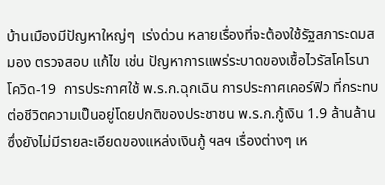บ้านเมืองมีปัญหาใหญ่ๆ  เร่งด่วน หลายเรื่องที่จะต้องใช้รัฐสภาระดมสมอง ตรวจสอบ แก้ไข เช่น ปัญหาการแพร่ระบาดของเชื้อไวรัสโคโรนา โควิด-19  การประกาศใช้ พ.ร.ก.ฉุกเฉิน การประกาศเคอร์ฟิว ที่กระทบต่อชีวิตความเป็นอยู่โดยปกติของประชาชน พ.ร.ก.กู้เงิน 1.9 ล้านล้านซึ่งยังไม่มีรายละเอียดของแหล่งเงินกู้ ฯลฯ เรื่องต่างๆ เห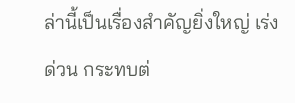ล่านี้เป็นเรื่องสำคัญยิ่งใหญ่ เร่งด่วน กระทบต่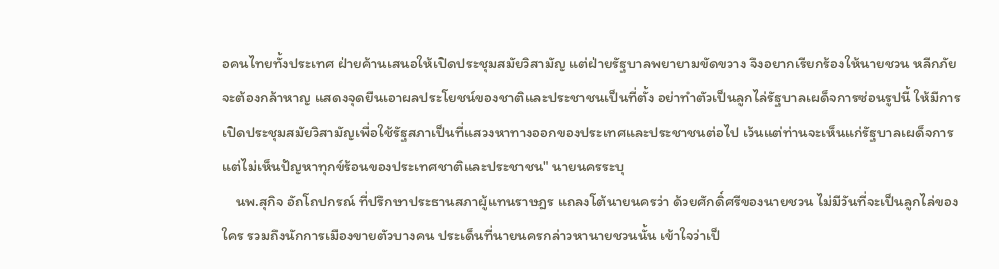อคนไทยทั้งประเทศ ฝ่ายค้านเสนอให้เปิดประชุมสมัยวิสามัญ แต่ฝ่ายรัฐบาลพยายามขัดขวาง จึงอยากเรียกร้องให้นายชวน หลีกภัย จะต้องกล้าหาญ แสดงจุดยืนเอาผลประโยชน์ของชาติและประชาชนเป็นที่ตั้ง อย่าทำตัวเป็นลูกไล่รัฐบาลเผด็จการซ่อนรูปนี้ ให้มีการเปิดประชุมสมัยวิสามัญเพื่อใช้รัฐสภาเป็นที่แสวงหาทางออกของประเทศและประชาชนต่อไป เว้นแต่ท่านจะเห็นแก่รัฐบาลเผด็จการ แต่ไม่เห็นปัญหาทุกข์ร้อนของประเทศชาติและประชาชน" นายนครระบุ
    นพ.สุกิจ อัถโถปกรณ์ ที่ปรึกษาประธานสภาผู้แทนราษฎร แถลงโต้นายนครว่า ด้วยศักดิ์ศรีของนายชวน ไม่มีวันที่จะเป็นลูกไล่ของใคร รวมถึงนักการเมืองขายตัวบางคน ประเด็นที่นายนครกล่าวหานายชวนนั้น เข้าใจว่าเป็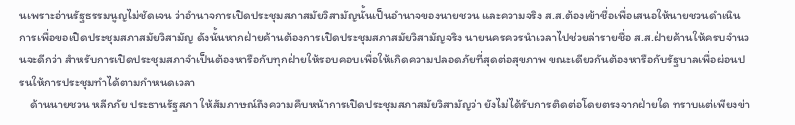นเพราะอ่านรัฐธรรมนูญไม่ชัดเจน ว่าอำนาจการเปิดประชุมสภาสมัยวิสามัญนั้นเป็นอำนาจของนายชวน และความจริง ส.ส.ต้องเข้าชื่อเพื่อเสนอให้นายชวนดำเนินการเพื่อขอเปิดประชุมสภาสมัยวิสามัญ ดังนั้นหากฝ่ายค้านต้องการเปิดประชุมสภาสมัยวิสามัญจริง นายนครควรนำเวลาไปช่วยล่ารายชื่อ ส.ส.ฝ่ายค้านให้ครบจำนวนจะดีกว่า สำหรับการเปิดประชุมสภาจำเป็นต้องหารือกับทุกฝ่ายให้รอบคอบเพื่อให้เกิดความปลอดภัยที่สุดต่อสุขภาพ ขณะเดียวกันต้องหารือกับรัฐบาลเพื่อผ่อนปรนให้การประชุมทำได้ตามกำหนดเวลา
    ด้านนายชวน หลีกภัย ประธานรัฐสภา ให้สัมภาษณ์ถึงความคืบหน้าการเปิดประชุมสภาสมัยวิสามัญว่า ยังไม่ได้รับการติดต่อโดยตรงจากฝ่ายใด ทราบแต่เพียงข่า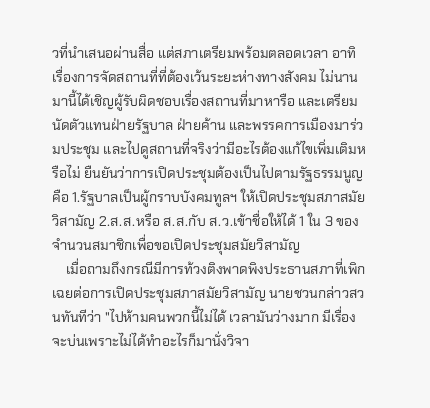วที่นำเสนอผ่านสื่อ แต่สภาเตรียมพร้อมตลอดเวลา อาทิ เรื่องการจัดสถานที่ที่ต้องเว้นระยะห่างทางสังคม ไม่นานมานี้ได้เชิญผู้รับผิดชอบเรื่องสถานที่มาหารือ และเตรียมนัดตัวแทนฝ่ายรัฐบาล ฝ่ายค้าน และพรรคการเมืองมาร่วมประชุม และไปดูสถานที่จริงว่ามีอะไรต้องแก้ไขเพิ่มเติมหรือไม่ ยืนยันว่าการเปิดประชุมต้องเป็นไปตามรัฐธรรมนูญ  คือ 1.รัฐบาลเป็นผู้กราบบังคมทูลฯ ให้เปิดประชุมสภาสมัยวิสามัญ 2.ส.ส.หรือ ส.ส.กับ ส.ว.เข้าชื่อให้ได้ 1 ใน 3 ของจำนวนสมาชิกเพื่อขอเปิดประชุมสมัยวิสามัญ
    เมื่อถามถึงกรณีมีการท้วงติงพาดพิงประธานสภาที่เพิกเฉยต่อการเปิดประชุมสภาสมัยวิสามัญ นายชวนกล่าวสวนทันทีว่า "ไปห้ามคนพวกนี้ไม่ได้ เวลามันว่างมาก มีเรื่องจะบ่นเพราะไม่ได้ทำอะไรก็มานั่งวิจา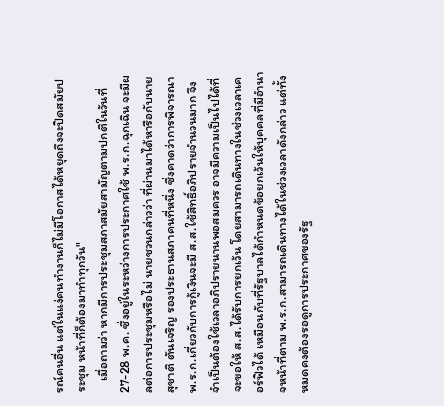รณ์คนอื่น แต่ในแง่คนทำงานก็ไม่มีโอกาสได้หยุดถึงจะปิดสมัยประชุม หน้าที่ก็ต้องมาทำทุกวัน"
    เมื่อถามว่า หากมีการประชุมสภาสมัยสามัญตามปกติในวันที่ 27-28 พ.ค. ซึ่งอยู่ในระหว่างการประกาศใช้ พ.ร.ก.ฉุกเฉิน จะมีผลต่อการประชุมหรือไม่ นายชวนกล่าวว่า ที่ผ่านมาได้หารือกับนายสุชาติ ตันเจริญ รองประธานสภาคนที่หนึ่ง ซึ่งคาดว่าการพิจารณา พ.ร.ก.เกี่ยวกับการกู้เงินจะมี ส.ส.ใช้สิทธิ์อภิปรายจำนวนมาก จึงจำเป็นต้องใช้เวลาอภิปรายนานพอสมควร อาจมีความเป็นไปได้ที่จะขอให้ ส.ส.ได้รับการยกเว้น โดยสามารถเดินทางในช่วงเวลาเคอร์ฟิวได้ เหมือนกับที่รัฐบาลได้กำหนดข้อยกเว้นให้บุคคลที่มีอำนาจหน้าที่ตาม พ.ร.ก.สามารถเดินทางได้ในช่วงเวลาดังกล่าว แต่ทั้งหมดคงต้องรอดูการประกาศของรัฐ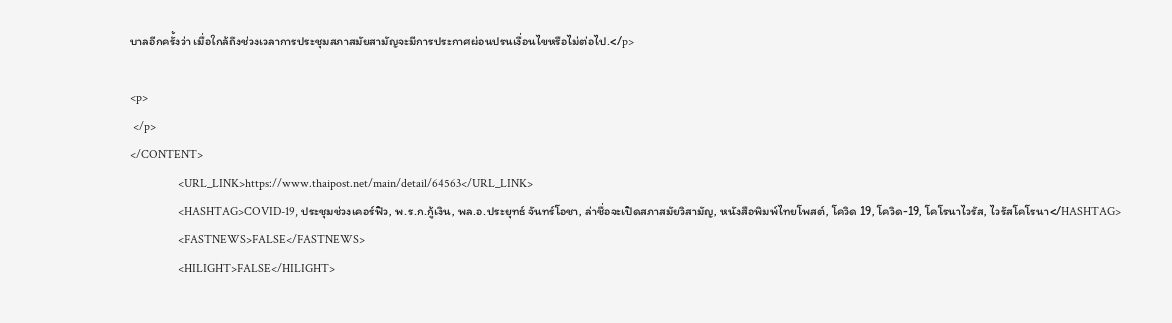บาลอีกครั้งว่า เมื่อใกล้ถึงช่วงเวลาการประชุมสภาสมัยสามัญจะมีการประกาศผ่อนปรนเงื่อนไขหรือไม่ต่อไป.</p>

<p>
 </p>
</CONTENT>
                <URL_LINK>https://www.thaipost.net/main/detail/64563</URL_LINK>
                <HASHTAG>COVID-19, ประชุมช่วงเคอร์ฟิว, พ.ร.ก.กู้เงิน, พล.อ.ประยุทธ์ จันทร์โอชา, ล่าชื่อจะเปิดสภาสมัยวิสามัญ, หนังสือพิมพ์ไทยโพสต์, โควิด 19, โควิด-19, โคโรนาไวรัส, ไวรัสโคโรนา</HASHTAG>
                <FASTNEWS>FALSE</FASTNEWS>
                <HILIGHT>FALSE</HILIGHT>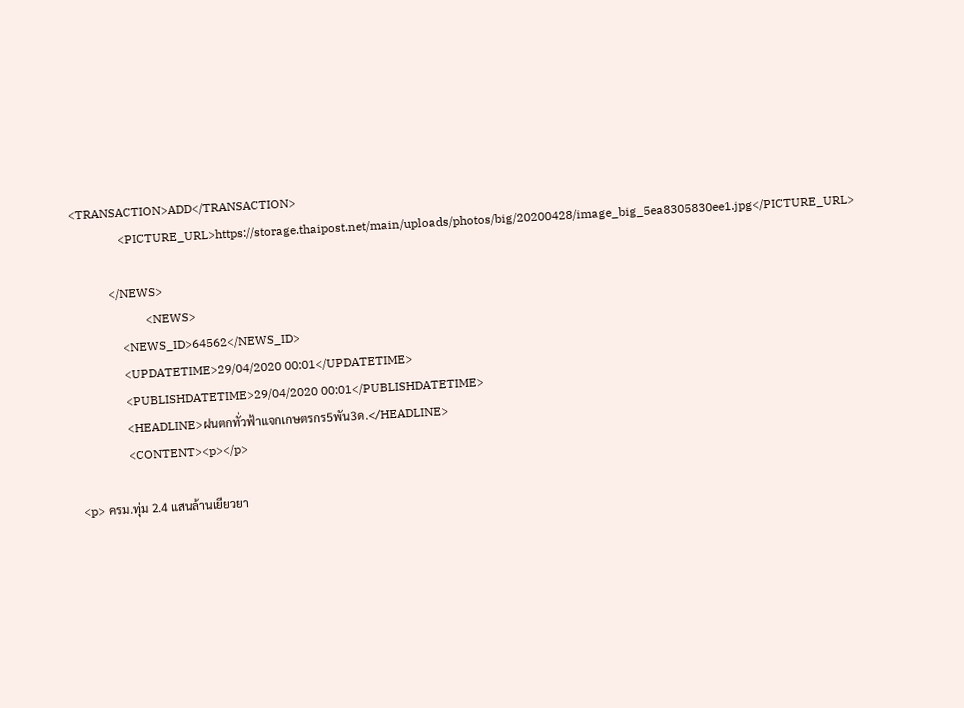<TRANSACTION>ADD</TRANSACTION>
                <PICTURE_URL>https://storage.thaipost.net/main/uploads/photos/big/20200428/image_big_5ea8305830ee1.jpg</PICTURE_URL>

            </NEWS>
                        <NEWS>
                <NEWS_ID>64562</NEWS_ID>
                <UPDATETIME>29/04/2020 00:01</UPDATETIME>
                <PUBLISHDATETIME>29/04/2020 00:01</PUBLISHDATETIME>
                <HEADLINE>ฝนตกทั่วฟ้าแจกเกษตรกร5พัน3ด.</HEADLINE>
                <CONTENT><p></p>

<p> ครม.ทุ่ม 2.4 แสนล้านเยียวยา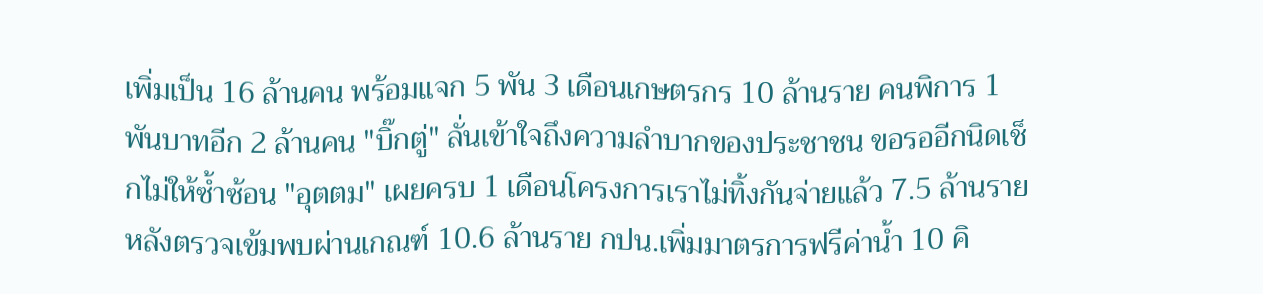เพิ่มเป็น 16 ล้านคน พร้อมแจก 5 พัน 3 เดือนเกษตรกร 10 ล้านราย คนพิการ 1 พันบาทอีก 2 ล้านคน "บิ๊กตู่" ลั่นเข้าใจถึงความลำบากของประชาชน ขอรออีกนิดเช็กไม่ให้ซ้ำซ้อน "อุตตม" เผยครบ 1 เดือนโครงการเราไม่ทิ้งกันจ่ายแล้ว 7.5 ล้านราย หลังตรวจเข้มพบผ่านเกณฑ์ 10.6 ล้านราย กปน.เพิ่มมาตรการฟรีค่าน้ำ 10 คิ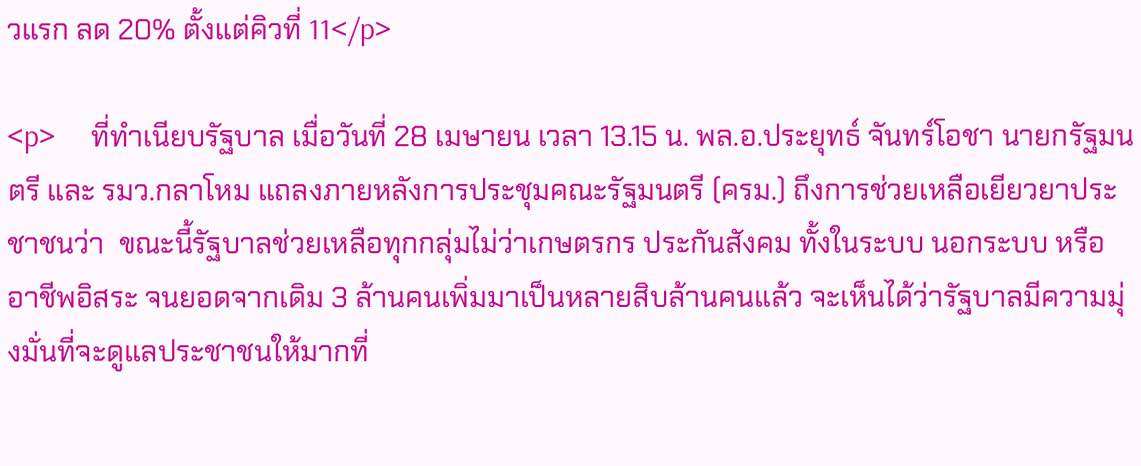วแรก ลด 20% ตั้งแต่คิวที่ 11</p>

<p>     ที่ทำเนียบรัฐบาล เมื่อวันที่ 28 เมษายน เวลา 13.15 น. พล.อ.ประยุทธ์ จันทร์โอชา นายกรัฐมนตรี และ รมว.กลาโหม แถลงภายหลังการประชุมคณะรัฐมนตรี (ครม.) ถึงการช่วยเหลือเยียวยาประชาชนว่า  ขณะนี้รัฐบาลช่วยเหลือทุกกลุ่มไม่ว่าเกษตรกร ประกันสังคม ทั้งในระบบ นอกระบบ หรืออาชีพอิสระ จนยอดจากเดิม 3 ล้านคนเพิ่มมาเป็นหลายสิบล้านคนแล้ว จะเห็นได้ว่ารัฐบาลมีความมุ่งมั่นที่จะดูแลประชาชนให้มากที่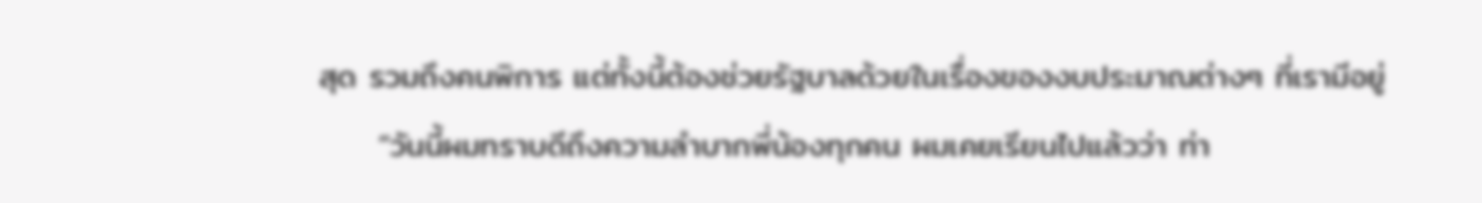สุด รวมถึงคนพิการ แต่ทั้งนี้ต้องช่วยรัฐบาลด้วยในเรื่องของงบประมาณต่างๆ ที่เรามีอยู่
     “วันนี้ผมทราบดีถึงความลำบากพี่น้องทุกคน ผมเคยเรียนไปแล้วว่า ท่า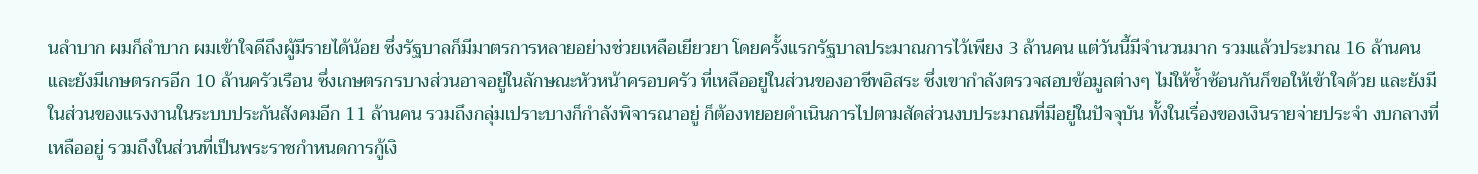นลำบาก ผมก็ลำบาก ผมเข้าใจดีถึงผู้มีรายได้น้อย ซึ่งรัฐบาลก็มีมาตรการหลายอย่างช่วยเหลือเยียวยา โดยครั้งแรกรัฐบาลประมาณการไว้เพียง 3 ล้านคน แต่วันนี้มีจำนวนมาก รวมแล้วประมาณ 16 ล้านคน และยังมีเกษตรกรอีก 10 ล้านครัวเรือน ซึ่งเกษตรกรบางส่วนอาจอยู่ในลักษณะหัวหน้าครอบครัว ที่เหลืออยู่ในส่วนของอาชีพอิสระ ซึ่งเขากำลังตรวจสอบข้อมูลต่างๆ ไม่ให้ซ้ำซ้อนกันก็ขอให้เข้าใจด้วย และยังมีในส่วนของแรงงานในระบบประกันสังคมอีก 11 ล้านคน รวมถึงกลุ่มเปราะบางก็กำลังพิจารณาอยู่ ก็ต้องทยอยดำเนินการไปตามสัดส่วนงบประมาณที่มีอยู่ในปัจจุบัน ทั้งในเรื่องของเงินรายจ่ายประจำ งบกลางที่เหลืออยู่ รวมถึงในส่วนที่เป็นพระราชกำหนดการกู้เงิ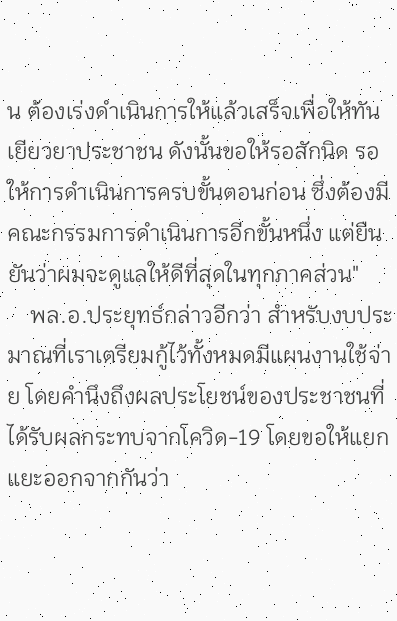น ต้องเร่งดำเนินการให้แล้วเสร็จเพื่อให้ทันเยียวยาประชาชน ดังนั้นขอให้รอสักนิด รอให้การดำเนินการครบขั้นตอนก่อน ซึ่งต้องมีคณะกรรมการดำเนินการอีกขั้นหนึ่ง แต่ยืนยันว่าผมจะดูแลให้ดีที่สุดในทุกภาคส่วน"
    พล.อ.ประยุทธ์กล่าวอีกว่า สำหรับงบประมาณที่เราเตรียมกู้ไว้ทั้งหมดมีแผนงานใช้จ่าย โดยคำนึงถึงผลประโยชน์ของประชาชนที่ได้รับผลกระทบจากโควิด-19 โดยขอให้แยกแยะออกจากกันว่า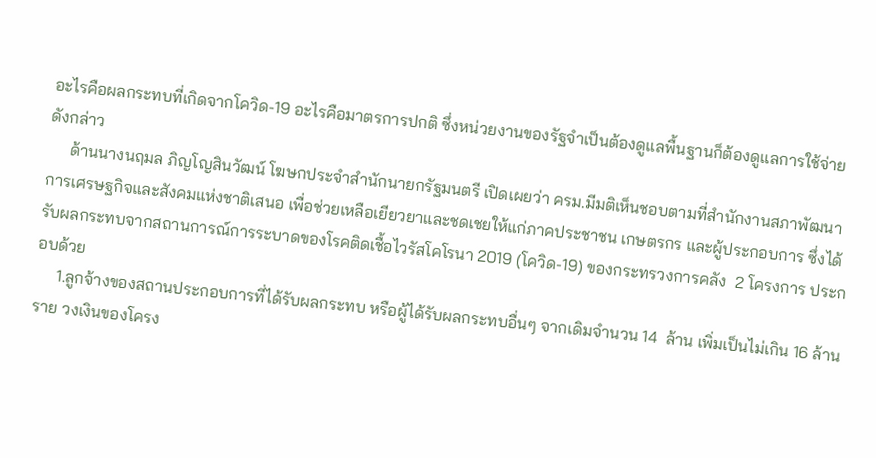อะไรคือผลกระทบที่เกิดจากโควิด-19 อะไรคือมาตรการปกติ ซึ่งหน่วยงานของรัฐจำเป็นต้องดูแลพื้นฐานก็ต้องดูแลการใช้จ่ายดังกล่าว
     ด้านนางนฤมล ภิญโญสินวัฒน์ โฆษกประจำสำนักนายกรัฐมนตรี เปิดเผยว่า ครม.มีมติเห็นชอบตามที่สำนักงานสภาพัฒนาการเศรษฐกิจและสังคมแห่งชาติเสนอ เพื่อช่วยเหลือเยียวยาและชดเชยให้แก่ภาคประชาชน เกษตรกร และผู้ประกอบการ ซึ่งได้รับผลกระทบจากสถานการณ์การระบาดของโรคติดเชื้อไวรัสโคโรนา 2019 (โควิด-19) ของกระทรวงการคลัง  2 โครงการ ประกอบด้วย
     1.ลูกจ้างของสถานประกอบการที่ได้รับผลกระทบ หรือผู้ได้รับผลกระทบอื่นๆ จากเดิมจำนวน 14  ล้าน เพิ่มเป็นไม่เกิน 16 ล้านราย วงเงินของโครง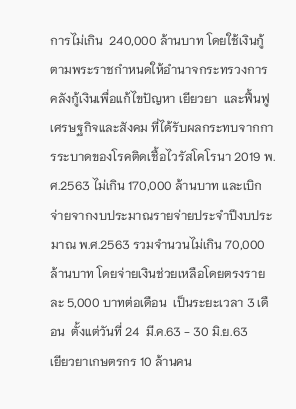การไม่เกิน  240,000 ล้านบาท โดยใช้เงินกู้ตามพระราชกำหนดให้อำนาจกระทรวงการคลังกู้เงินเพื่อแก้ไขปัญหา เยียวยา  และฟื้นฟูเศรษฐกิจและสังคม ที่ได้รับผลกระทบจากการระบาดของโรคติดเชื้อไวรัสโคโรนา 2019 พ.ศ.2563 ไม่เกิน 170,000 ล้านบาท และเบิกจ่ายจากงบประมาณรายจ่ายประจำปีงบประมาณ พ.ศ.2563 รวมจำนวนไม่เกิน 70,000 ล้านบาท โดยจ่ายเงินช่วยเหลือโดยตรงรายละ 5,000 บาทต่อเดือน  เป็นระยะเวลา 3 เดือน  ตั้งแต่วันที่ 24  มี.ค.63 - 30 มิ.ย.63
เยียวยาเกษตรกร 10 ล้านคน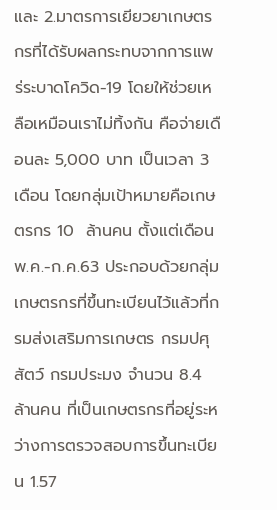และ 2.มาตรการเยียวยาเกษตรกรที่ได้รับผลกระทบจากการแพร่ระบาดโควิด-19 โดยให้ช่วยเหลือเหมือนเราไม่ทิ้งกัน คือจ่ายเดือนละ 5,000 บาท เป็นเวลา 3 เดือน โดยกลุ่มเป้าหมายคือเกษตรกร 10  ล้านคน ตั้งแต่เดือน พ.ค.-ก.ค.63 ประกอบด้วยกลุ่มเกษตรกรที่ขึ้นทะเบียนไว้แล้วที่กรมส่งเสริมการเกษตร กรมปศุสัตว์ กรมประมง จำนวน 8.4 ล้านคน ที่เป็นเกษตรกรที่อยู่ระหว่างการตรวจสอบการขึ้นทะเบียน 1.57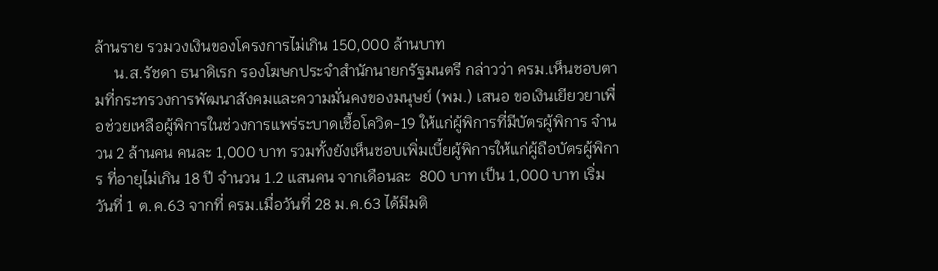ล้านราย รวมวงเงินของโครงการไม่เกิน 150,000 ล้านบาท
     น.ส.รัชดา ธนาดิเรก รองโฆษกประจำสำนักนายกรัฐมนตรี กล่าวว่า ครม.เห็นชอบตามที่กระทรวงการพัฒนาสังคมและความมั่นคงของมนุษย์ (พม.) เสนอ ขอเงินเยียวยาเพื่อช่วยเหลือผู้พิการในช่วงการแพร่ระบาดเชื้อโควิด-19 ให้แก่ผู้พิการที่มีบัตรผู้พิการ จำนวน 2 ล้านคน คนละ 1,000 บาท รวมทั้งยังเห็นชอบเพิ่มเบี้ยผู้พิการให้แก่ผู้ถือบัตรผู้พิการ ที่อายุไม่เกิน 18 ปี จำนวน 1.2 แสนคน จากเดือนละ  800 บาท เป็น 1,000 บาท เริ่มวันที่ 1 ต.ค.63 จากที่ ครม.เมื่อวันที่ 28 ม.ค.63 ได้มีมติ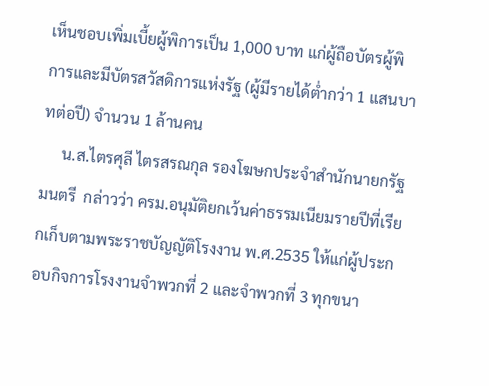เห็นชอบเพิ่มเบี้ยผู้พิการเป็น 1,000 บาท แก่ผู้ถือบัตรผู้พิการและมีบัตรสวัสดิการแห่งรัฐ (ผู้มีรายได้ต่ำกว่า 1 แสนบาทต่อปี) จำนวน 1 ล้านคน
     น.ส.ไตรศุลี ไตรสรณกุล รองโฆษกประจำสำนักนายกรัฐมนตรี  กล่าวว่า ครม.อนุมัติยกเว้นค่าธรรมเนียมรายปีที่เรียกเก็บตามพระราชบัญญัติโรงงาน พ.ศ.2535 ให้แก่ผู้ประกอบกิจการโรงงานจำพวกที่ 2 และจำพวกที่ 3 ทุกขนา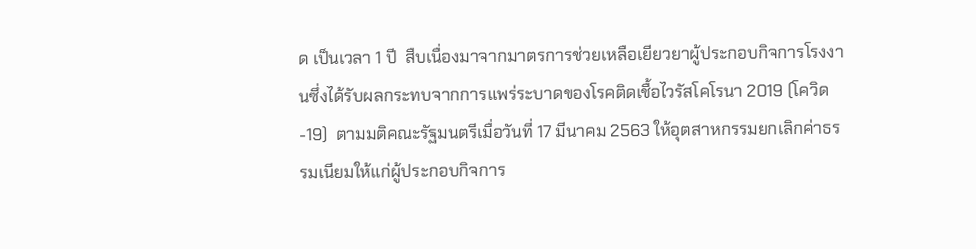ด เป็นเวลา 1 ปี  สืบเนื่องมาจากมาตรการช่วยเหลือเยียวยาผู้ประกอบกิจการโรงงานซึ่งได้รับผลกระทบจากการแพร่ระบาดของโรคติดเชื้อไวรัสโคโรนา 2019 (โควิด-19)  ตามมติคณะรัฐมนตรีเมื่อวันที่ 17 มีนาคม 2563 ให้อุตสาหกรรมยกเลิกค่าธรรมเนียมให้แก่ผู้ประกอบกิจการ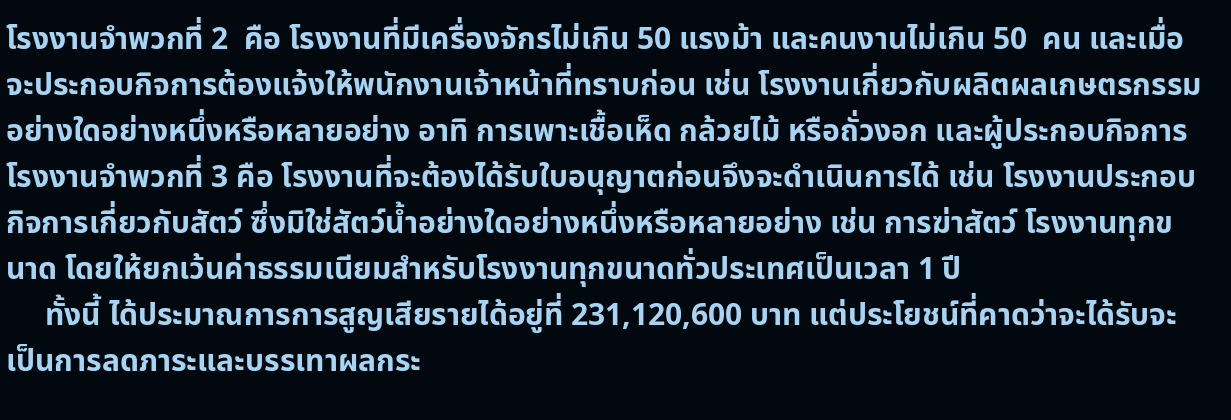โรงงานจำพวกที่ 2  คือ โรงงานที่มีเครื่องจักรไม่เกิน 50 แรงม้า และคนงานไม่เกิน 50  คน และเมื่อจะประกอบกิจการต้องแจ้งให้พนักงานเจ้าหน้าที่ทราบก่อน เช่น โรงงานเกี่ยวกับผลิตผลเกษตรกรรมอย่างใดอย่างหนึ่งหรือหลายอย่าง อาทิ การเพาะเชื้อเห็ด กล้วยไม้ หรือถั่วงอก และผู้ประกอบกิจการโรงงานจำพวกที่ 3 คือ โรงงานที่จะต้องได้รับใบอนุญาตก่อนจึงจะดำเนินการได้ เช่น โรงงานประกอบกิจการเกี่ยวกับสัตว์ ซึ่งมิใช่สัตว์น้ำอย่างใดอย่างหนึ่งหรือหลายอย่าง เช่น การฆ่าสัตว์ โรงงานทุกขนาด โดยให้ยกเว้นค่าธรรมเนียมสำหรับโรงงานทุกขนาดทั่วประเทศเป็นเวลา 1 ปี
     ทั้งนี้ ได้ประมาณการการสูญเสียรายได้อยู่ที่ 231,120,600 บาท แต่ประโยชน์ที่คาดว่าจะได้รับจะเป็นการลดภาระและบรรเทาผลกระ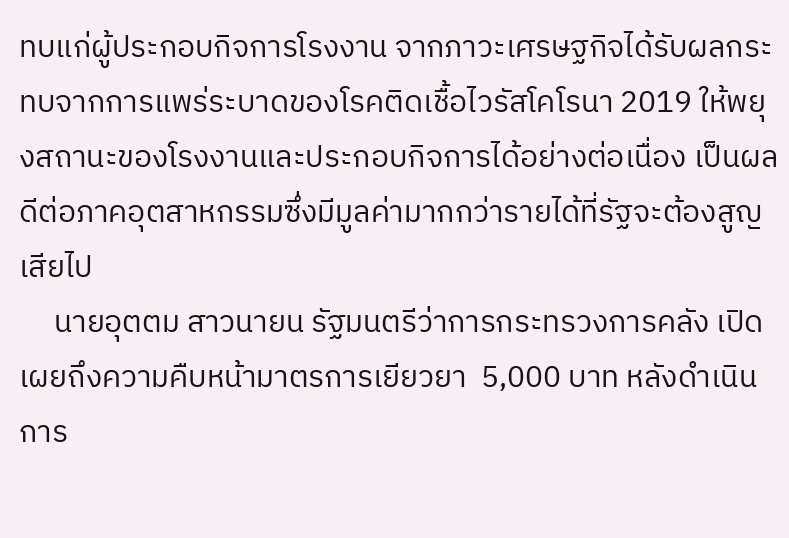ทบแก่ผู้ประกอบกิจการโรงงาน จากภาวะเศรษฐกิจได้รับผลกระทบจากการแพร่ระบาดของโรคติดเชื้อไวรัสโคโรนา 2019 ให้พยุงสถานะของโรงงานและประกอบกิจการได้อย่างต่อเนื่อง เป็นผลดีต่อภาคอุตสาหกรรมซึ่งมีมูลค่ามากกว่ารายได้ที่รัฐจะต้องสูญเสียไป
     นายอุตตม สาวนายน รัฐมนตรีว่าการกระทรวงการคลัง เปิดเผยถึงความคืบหน้ามาตรการเยียวยา  5,000 บาท หลังดำเนินการ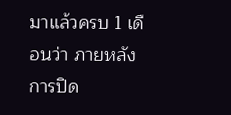มาแล้วครบ 1 เดือนว่า ภายหลังการปิด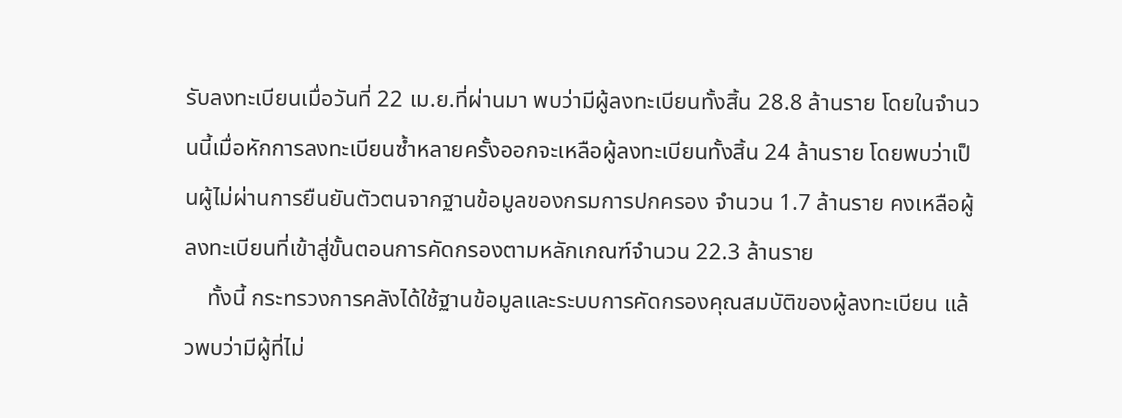รับลงทะเบียนเมื่อวันที่ 22 เม.ย.ที่ผ่านมา พบว่ามีผู้ลงทะเบียนทั้งสิ้น 28.8 ล้านราย โดยในจำนวนนี้เมื่อหักการลงทะเบียนซ้ำหลายครั้งออกจะเหลือผู้ลงทะเบียนทั้งสิ้น 24 ล้านราย โดยพบว่าเป็นผู้ไม่ผ่านการยืนยันตัวตนจากฐานข้อมูลของกรมการปกครอง จำนวน 1.7 ล้านราย คงเหลือผู้ลงทะเบียนที่เข้าสู่ขั้นตอนการคัดกรองตามหลักเกณฑ์จำนวน 22.3 ล้านราย
    ทั้งนี้ กระทรวงการคลังได้ใช้ฐานข้อมูลและระบบการคัดกรองคุณสมบัติของผู้ลงทะเบียน แล้วพบว่ามีผู้ที่ไม่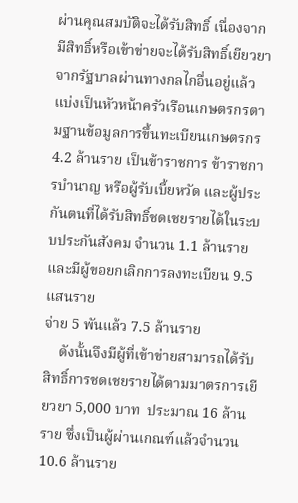ผ่านคุณสมบัติจะได้รับสิทธิ์ เนื่องจากมีสิทธิ์หรือเข้าข่ายจะได้รับสิทธิ์เยียวยาจากรัฐบาลผ่านทางกลไกอื่นอยู่แล้ว แบ่งเป็นหัวหน้าครัวเรือนเกษตรกรตามฐานข้อมูลการขึ้นทะเบียนเกษตรกร 4.2 ล้านราย เป็นข้าราชการ ข้าราชการบำนาญ หรือผู้รับเบี้ยหวัด และผู้ประกันตนที่ได้รับสิทธิ์ชดเชยรายได้ในระบบประกันสังคม จำนวน 1.1 ล้านราย และมีผู้ขอยกเลิกการลงทะเบียน 9.5 แสนราย
จ่าย 5 พันแล้ว 7.5 ล้านราย
    ดังนั้นจึงมีผู้ที่เข้าข่ายสามารถได้รับสิทธิ์การชดเชยรายได้ตามมาตรการเยียวยา 5,000 บาท  ประมาณ 16 ล้านราย ซึ่งเป็นผู้ผ่านเกณฑ์แล้วจำนวน 10.6 ล้านราย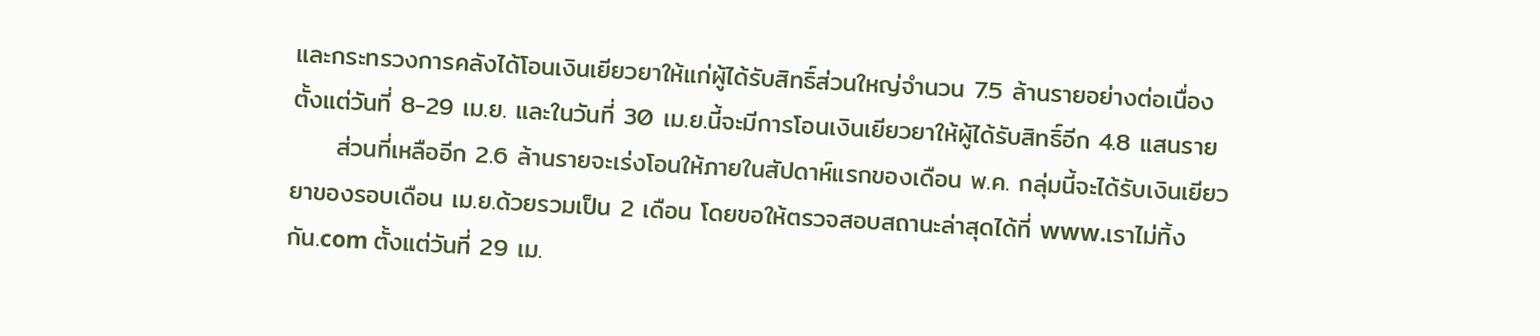และกระทรวงการคลังได้โอนเงินเยียวยาให้แก่ผู้ได้รับสิทธิ์ส่วนใหญ่จำนวน 7.5 ล้านรายอย่างต่อเนื่อง ตั้งแต่วันที่ 8-29 เม.ย. และในวันที่ 30 เม.ย.นี้จะมีการโอนเงินเยียวยาให้ผู้ได้รับสิทธิ์อีก 4.8 แสนราย
     ส่วนที่เหลืออีก 2.6 ล้านรายจะเร่งโอนให้ภายในสัปดาห์แรกของเดือน พ.ค. กลุ่มนี้จะได้รับเงินเยียวยาของรอบเดือน เม.ย.ด้วยรวมเป็น 2 เดือน โดยขอให้ตรวจสอบสถานะล่าสุดได้ที่ www.เราไม่ทิ้งกัน.com ตั้งแต่วันที่ 29 เม.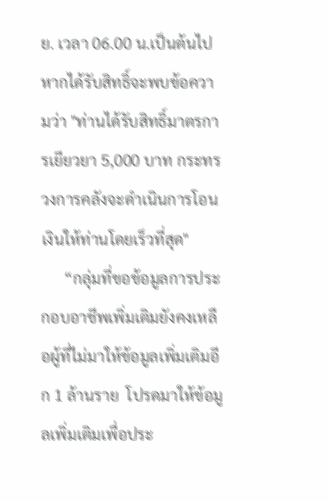ย. เวลา 06.00 น.เป็นต้นไป หากได้รับสิทธิ์จะพบข้อความว่า "ท่านได้รับสิทธิ์มาตรการเยียวยา 5,000 บาท กระทรวงการคลังจะดำเนินการโอนเงินให้ท่านโดยเร็วที่สุด"
      “กลุ่มที่ขอข้อมูลการประกอบอาชีพเพิ่มเติมยังคงเหลือผู้ที่ไม่มาให้ข้อมูลเพิ่มเติมอีก 1 ล้านราย  โปรดมาให้ข้อมูลเพิ่มเติมเพื่อประ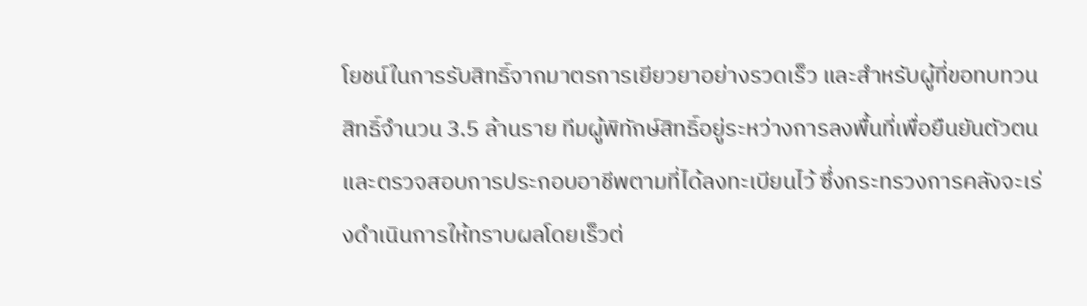โยชน์ในการรับสิทธิ์จากมาตรการเยียวยาอย่างรวดเร็ว และสำหรับผู้ที่ขอทบทวนสิทธิ์จำนวน 3.5 ล้านราย ทีมผู้พิทักษ์สิทธิ์อยู่ระหว่างการลงพื้นที่เพื่อยืนยันตัวตนและตรวจสอบการประกอบอาชีพตามที่ได้ลงทะเบียนไว้ ซึ่งกระทรวงการคลังจะเร่งดำเนินการให้ทราบผลโดยเร็วต่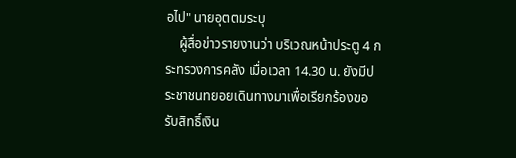อไป" นายอุตตมระบุ
    ผู้สื่อข่าวรายงานว่า บริเวณหน้าประตู 4 กระทรวงการคลัง เมื่อเวลา 14.30 น. ยังมีประชาชนทยอยเดินทางมาเพื่อเรียกร้องขอรับสิทธิ์เงิน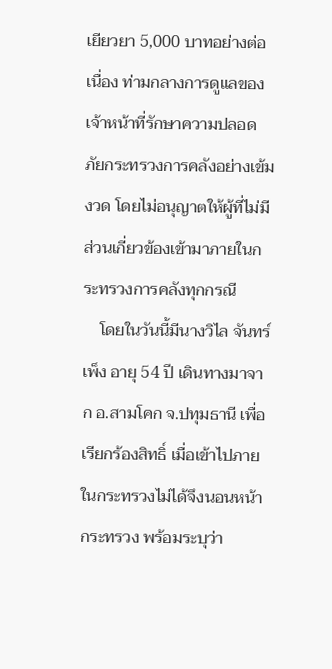เยียวยา 5,000 บาทอย่างต่อเนื่อง ท่ามกลางการดูแลของเจ้าหน้าที่รักษาความปลอดภัยกระทรวงการคลังอย่างเข้มงวด โดยไม่อนุญาตให้ผู้ที่ไม่มีส่วนเกี่ยวข้องเข้ามาภายในกระทรวงการคลังทุกกรณี
    โดยในวันนี้มีนางวิไล จันทร์เพ็ง อายุ 54 ปี เดินทางมาจาก อ.สามโคก จ.ปทุมธานี เพื่อเรียกร้องสิทธิ์ เมื่อเข้าไปภายในกระทรวงไม่ได้จึงนอนหน้ากระทรวง พร้อมระบุว่า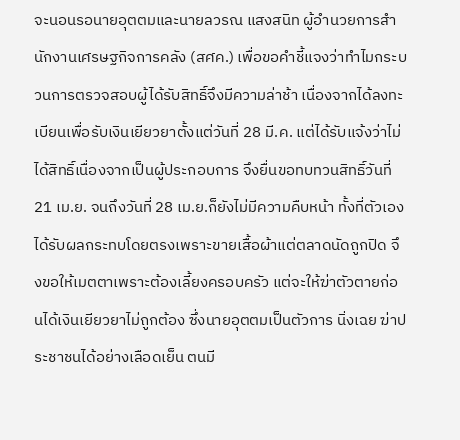จะนอนรอนายอุตตมและนายลวรณ แสงสนิท ผู้อำนวยการสำนักงานเศรษฐกิจการคลัง (สศค.) เพื่อขอคำชี้แจงว่าทำไมกระบวนการตรวจสอบผู้ได้รับสิทธิ์จึงมีความล่าช้า เนื่องจากได้ลงทะเบียนเพื่อรับเงินเยียวยาตั้งแต่วันที่ 28 มี.ค. แต่ได้รับแจ้งว่าไม่ได้สิทธิ์เนื่องจากเป็นผู้ประกอบการ จึงยื่นขอทบทวนสิทธิ์วันที่ 21 เม.ย. จนถึงวันที่ 28 เม.ย.ก็ยังไม่มีความคืบหน้า ทั้งที่ตัวเองได้รับผลกระทบโดยตรงเพราะขายเสื้อผ้าแต่ตลาดนัดถูกปิด จึงขอให้เมตตาเพราะต้องเลี้ยงครอบครัว แต่จะให้ฆ่าตัวตายก่อนได้เงินเยียวยาไม่ถูกต้อง ซึ่งนายอุตตมเป็นตัวการ นิ่งเฉย ฆ่าประชาชนได้อย่างเลือดเย็น ตนมี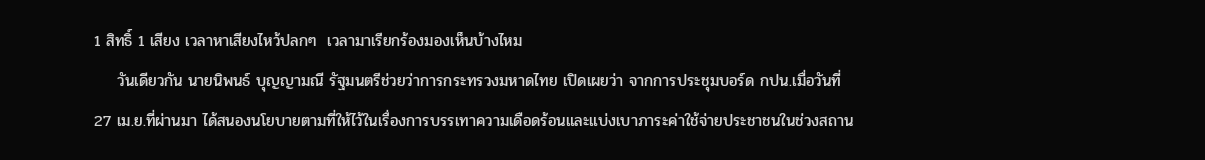1 สิทธิ์ 1 เสียง เวลาหาเสียงไหว้ปลกๆ  เวลามาเรียกร้องมองเห็นบ้างไหม
    วันเดียวกัน นายนิพนธ์ บุญญามณี รัฐมนตรีช่วยว่าการกระทรวงมหาดไทย เปิดเผยว่า จากการประชุมบอร์ด กปน.เมื่อวันที่ 27 เม.ย.ที่ผ่านมา ได้สนองนโยบายตามที่ให้ไว้ในเรื่องการบรรเทาความเดือดร้อนและแบ่งเบาภาระค่าใช้จ่ายประชาชนในช่วงสถาน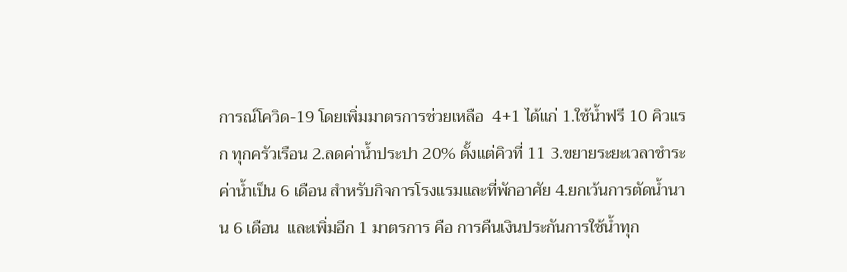การณ์โควิด-19 โดยเพิ่มมาตรการช่วยเหลือ  4+1 ได้แก่ 1.ใช้น้ำฟรี 10 คิวแรก ทุกครัวเรือน 2.ลดค่าน้ำประปา 20% ตั้งแต่คิวที่ 11 3.ขยายระยะเวลาชำระค่าน้ำเป็น 6 เดือน สำหรับกิจการโรงแรมและที่พักอาศัย 4.ยกเว้นการตัดน้ำนาน 6 เดือน  และเพิ่มอีก 1 มาตรการ คือ การคืนเงินประกันการใช้น้ำทุก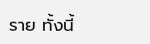ราย ทั้งนี้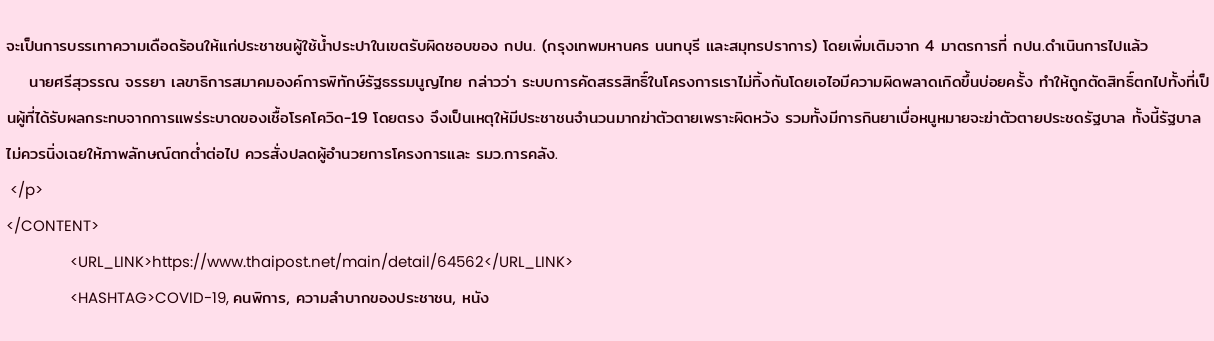จะเป็นการบรรเทาความเดือดร้อนให้แก่ประชาชนผู้ใช้น้ำประปาในเขตรับผิดชอบของ กปน. (กรุงเทพมหานคร นนทบุรี และสมุทรปราการ) โดยเพิ่มเติมจาก 4 มาตรการที่ กปน.ดำเนินการไปแล้ว
    นายศรีสุวรรณ จรรยา เลขาธิการสมาคมองค์การพิทักษ์รัฐธรรมนูญไทย กล่าวว่า ระบบการคัดสรรสิทธิ์ในโครงการเราไม่ทิ้งกันโดยเอไอมีความผิดพลาดเกิดขึ้นบ่อยครั้ง ทำให้ถูกตัดสิทธิ์ตกไปทั้งที่เป็นผู้ที่ได้รับผลกระทบจากการแพร่ระบาดของเชื้อโรคโควิด-19 โดยตรง จึงเป็นเหตุให้มีประชาชนจำนวนมากฆ่าตัวตายเพราะผิดหวัง รวมทั้งมีการกินยาเบื่อหนูหมายจะฆ่าตัวตายประชดรัฐบาล ทั้งนี้รัฐบาลไม่ควรนิ่งเฉยให้ภาพลักษณ์ตกต่ำต่อไป ควรสั่งปลดผู้อำนวยการโครงการและ รมว.การคลัง.
 </p>
</CONTENT>
                <URL_LINK>https://www.thaipost.net/main/detail/64562</URL_LINK>
                <HASHTAG>COVID-19, คนพิการ, ความลำบากของประชาชน, หนัง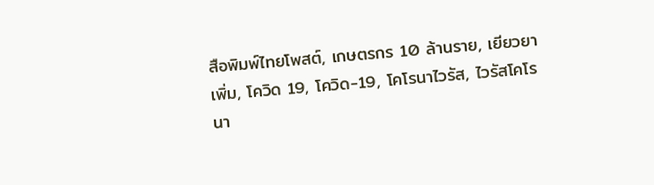สือพิมพ์ไทยโพสต์, เกษตรกร 10 ล้านราย, เยียวยาเพิ่ม, โควิด 19, โควิด-19, โคโรนาไวรัส, ไวรัสโคโรนา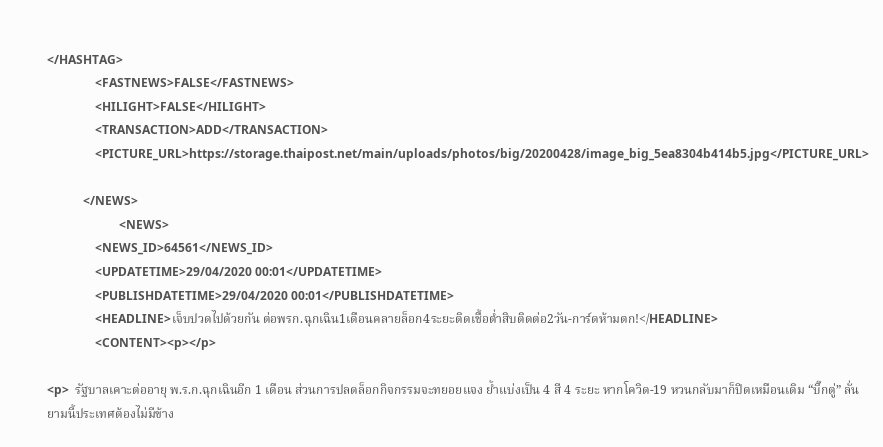</HASHTAG>
                <FASTNEWS>FALSE</FASTNEWS>
                <HILIGHT>FALSE</HILIGHT>
                <TRANSACTION>ADD</TRANSACTION>
                <PICTURE_URL>https://storage.thaipost.net/main/uploads/photos/big/20200428/image_big_5ea8304b414b5.jpg</PICTURE_URL>

            </NEWS>
                        <NEWS>
                <NEWS_ID>64561</NEWS_ID>
                <UPDATETIME>29/04/2020 00:01</UPDATETIME>
                <PUBLISHDATETIME>29/04/2020 00:01</PUBLISHDATETIME>
                <HEADLINE>เจ็บปวดไปด้วยกัน ต่อพรก.ฉุกเฉิน1เดือนคลายล็อก4ระยะติดเชื้อต่ำสิบติดต่อ2วัน-การ์ดห้ามตก!</HEADLINE>
                <CONTENT><p></p>

<p>  รัฐบาลเคาะต่ออายุ พ.ร.ก.ฉุกเฉินอีก 1 เดือน ส่วนการปลดล็อกกิจกรรมจะทยอยแจง ย้ำแบ่งเป็น 4 สี 4 ระยะ หากโควิด-19 หวนกลับมาก็ปิดเหมือนเดิม “บิ๊กตู่” ลั่นยามนี้ประเทศต้องไม่มีข้าง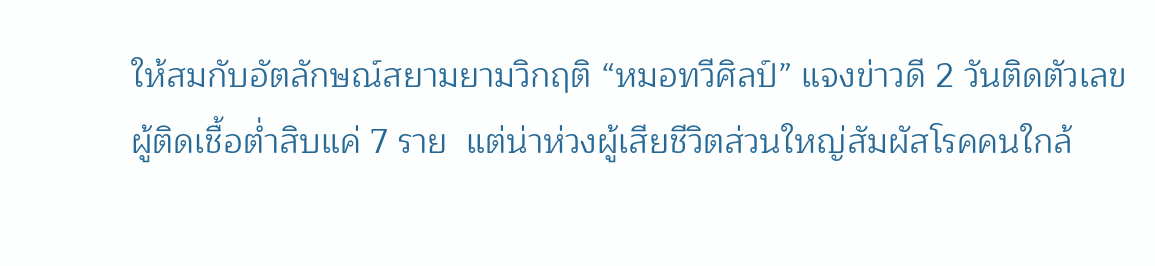ให้สมกับอัตลักษณ์สยามยามวิกฤติ “หมอทวีศิลป์” แจงข่าวดี 2 วันติดตัวเลขผู้ติดเชื้อต่ำสิบแค่ 7 ราย  แต่น่าห่วงผู้เสียชีวิตส่วนใหญ่สัมผัสโรคคนใกล้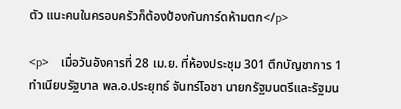ตัว แนะคนในครอบครัวก็ต้องป้องกันการ์ดห้ามตก</p>

<p>    เมื่อวันอังคารที่ 28 เม.ย. ที่ห้องประชุม 301 ตึกบัญชาการ 1 ทำเนียบรัฐบาล พล.อ.ประยุทธ์ จันทร์โอชา นายกรัฐมนตรีและรัฐมน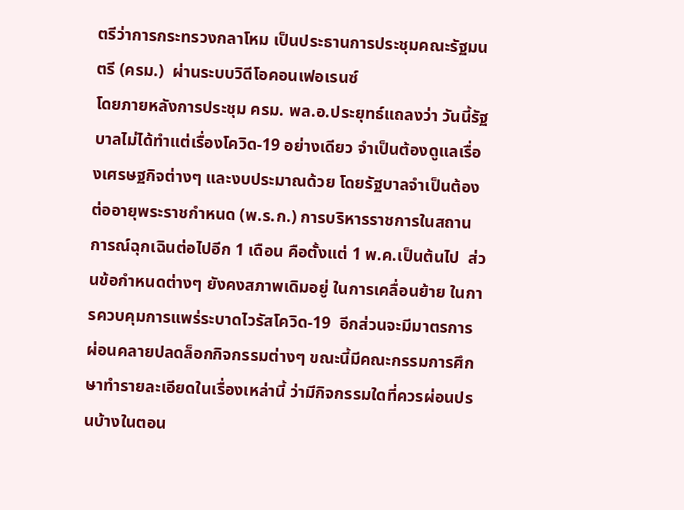ตรีว่าการกระทรวงกลาโหม เป็นประธานการประชุมคณะรัฐมนตรี (ครม.)  ผ่านระบบวิดีโอคอนเฟอเรนซ์
โดยภายหลังการประชุม ครม. พล.อ.ประยุทธ์แถลงว่า วันนี้รัฐบาลไม่ได้ทำแต่เรื่องโควิด-19 อย่างเดียว จำเป็นต้องดูแลเรื่องเศรษฐกิจต่างๆ และงบประมาณด้วย โดยรัฐบาลจำเป็นต้องต่ออายุพระราชกำหนด (พ.ร.ก.) การบริหารราชการในสถานการณ์ฉุกเฉินต่อไปอีก 1 เดือน คือตั้งแต่ 1 พ.ค.เป็นต้นไป  ส่วนข้อกำหนดต่างๆ ยังคงสภาพเดิมอยู่ ในการเคลื่อนย้าย ในการควบคุมการแพร่ระบาดไวรัสโควิด-19  อีกส่วนจะมีมาตรการผ่อนคลายปลดล็อกกิจกรรมต่างๆ ขณะนี้มีคณะกรรมการศึกษาทำรายละเอียดในเรื่องเหล่านี้ ว่ามีกิจกรรมใดที่ควรผ่อนปรนบ้างในตอน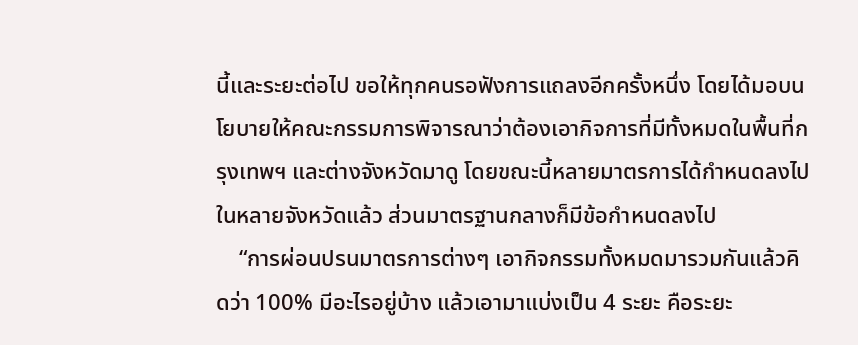นี้และระยะต่อไป ขอให้ทุกคนรอฟังการแถลงอีกครั้งหนึ่ง โดยได้มอบนโยบายให้คณะกรรมการพิจารณาว่าต้องเอากิจการที่มีทั้งหมดในพื้นที่กรุงเทพฯ และต่างจังหวัดมาดู โดยขณะนี้หลายมาตรการได้กำหนดลงไปในหลายจังหวัดแล้ว ส่วนมาตรฐานกลางก็มีข้อกำหนดลงไป
    “การผ่อนปรนมาตรการต่างๆ เอากิจกรรมทั้งหมดมารวมกันแล้วคิดว่า 100% มีอะไรอยู่บ้าง แล้วเอามาแบ่งเป็น 4 ระยะ คือระยะ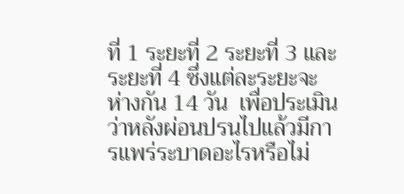ที่ 1 ระยะที่ 2 ระยะที่ 3 และระยะที่ 4 ซึ่งแต่ละระยะจะห่างกัน 14 วัน  เพื่อประเมินว่าหลังผ่อนปรนไปแล้วมีการแพร่ระบาดอะไรหรือไม่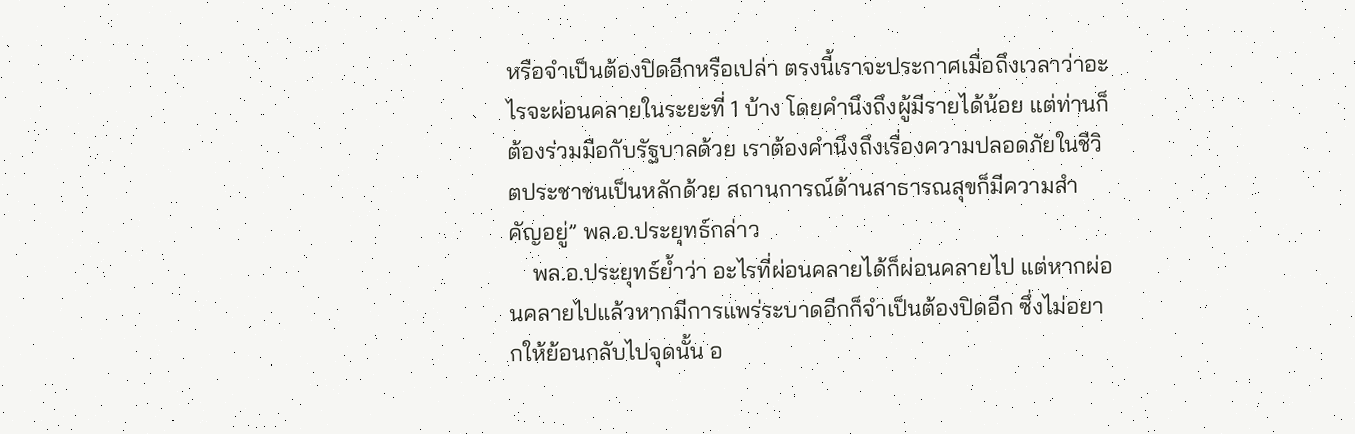หรือจำเป็นต้องปิดอีกหรือเปล่า ตรงนี้เราจะประกาศเมื่อถึงเวลาว่าอะไรจะผ่อนคลายในระยะที่ 1 บ้าง โดยคำนึงถึงผู้มีรายได้น้อย แต่ท่านก็ต้องร่วมมือกับรัฐบาลด้วย เราต้องคำนึงถึงเรื่องความปลอดภัยในชีวิตประชาชนเป็นหลักด้วย สถานการณ์ด้านสาธารณสุขก็มีความสำคัญอยู่” พล.อ.ประยุทธ์กล่าว
    พล.อ.ประยุทธ์ย้ำว่า อะไรที่ผ่อนคลายได้ก็ผ่อนคลายไป แต่หากผ่อนคลายไปแล้วหากมีการแพร่ระบาดอีกก็จำเป็นต้องปิดอีก ซึ่งไม่อยากให้ย้อนกลับไปจุดนั้น อ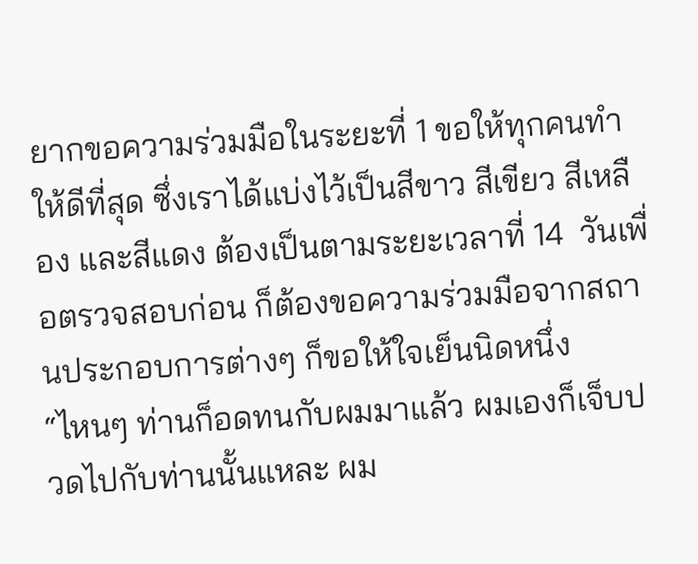ยากขอความร่วมมือในระยะที่ 1 ขอให้ทุกคนทำให้ดีที่สุด ซึ่งเราได้แบ่งไว้เป็นสีขาว สีเขียว สีเหลือง และสีแดง ต้องเป็นตามระยะเวลาที่ 14  วันเพื่อตรวจสอบก่อน ก็ต้องขอความร่วมมือจากสถานประกอบการต่างๆ ก็ขอให้ใจเย็นนิดหนึ่ง
“ไหนๆ ท่านก็อดทนกับผมมาแล้ว ผมเองก็เจ็บปวดไปกับท่านนั้นแหละ ผม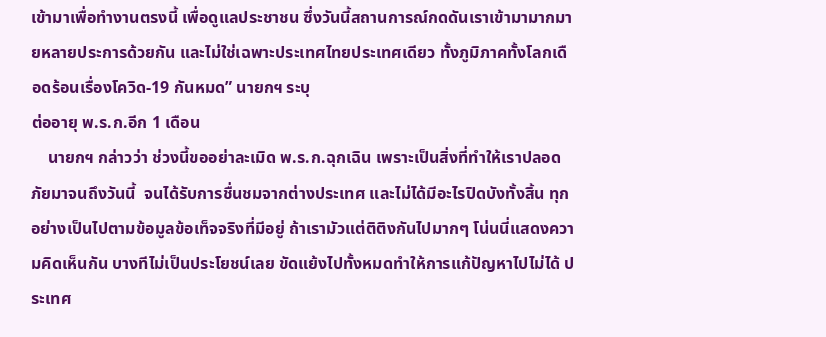เข้ามาเพื่อทำงานตรงนี้ เพื่อดูแลประชาชน ซึ่งวันนี้สถานการณ์กดดันเราเข้ามามากมายหลายประการด้วยกัน และไม่ใช่เฉพาะประเทศไทยประเทศเดียว ทั้งภูมิภาคทั้งโลกเดือดร้อนเรื่องโควิด-19 กันหมด” นายกฯ ระบุ
ต่ออายุ พ.ร.ก.อีก 1 เดือน
    นายกฯ กล่าวว่า ช่วงนี้ขออย่าละเมิด พ.ร.ก.ฉุกเฉิน เพราะเป็นสิ่งที่ทำให้เราปลอดภัยมาจนถึงวันนี้  จนได้รับการชื่นชมจากต่างประเทศ และไม่ได้มีอะไรปิดบังทั้งสิ้น ทุกอย่างเป็นไปตามข้อมูลข้อเท็จจริงที่มีอยู่ ถ้าเรามัวแต่ติติงกันไปมากๆ โน่นนี่แสดงความคิดเห็นกัน บางทีไม่เป็นประโยชน์เลย ขัดแย้งไปทั้งหมดทำให้การแก้ปัญหาไปไม่ได้ ประเทศ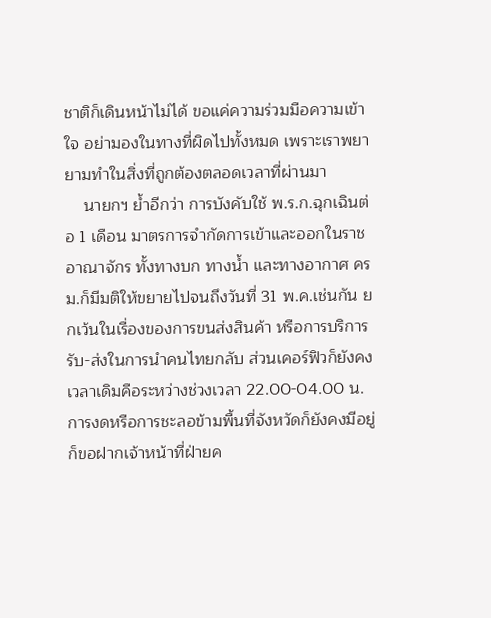ชาติก็เดินหน้าไม่ได้ ขอแค่ความร่วมมือความเข้าใจ อย่ามองในทางที่ผิดไปทั้งหมด เพราะเราพยายามทำในสิ่งที่ถูกต้องตลอดเวลาที่ผ่านมา
    นายกฯ ย้ำอีกว่า การบังคับใช้ พ.ร.ก.ฉุกเฉินต่อ 1 เดือน มาตรการจำกัดการเข้าและออกในราชอาณาจักร ทั้งทางบก ทางน้ำ และทางอากาศ ครม.ก็มีมติให้ขยายไปจนถึงวันที่ 31 พ.ค.เช่นกัน ยกเว้นในเรื่องของการขนส่งสินค้า หรือการบริการรับ-ส่งในการนำคนไทยกลับ ส่วนเคอร์ฟิวก็ยังคงเวลาเดิมคือระหว่างช่วงเวลา 22.00-04.00 น. การงดหรือการชะลอข้ามพื้นที่จังหวัดก็ยังคงมีอยู่ ก็ขอฝากเจ้าหน้าที่ฝ่ายค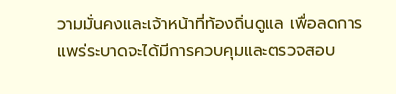วามมั่นคงและเจ้าหน้าที่ท้องถิ่นดูแล เพื่อลดการแพร่ระบาดจะได้มีการควบคุมและตรวจสอบ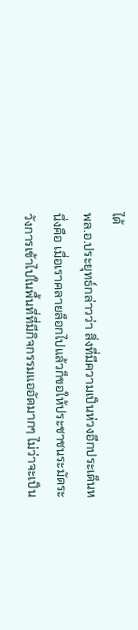ได้
พล.อ.ประยุทธ์กล่าวว่า สิ่งที่มีความเป็นห่วงอีกประเด็นหนึ่งคือ เมื่อเราคลายล็อกไปแล้วก็ขอให้ประชาชนระมัดระวังการเข้าไปในพื้นที่ที่มีกิจกรรมแออัดมากๆ ไม่ว่าจะเป็น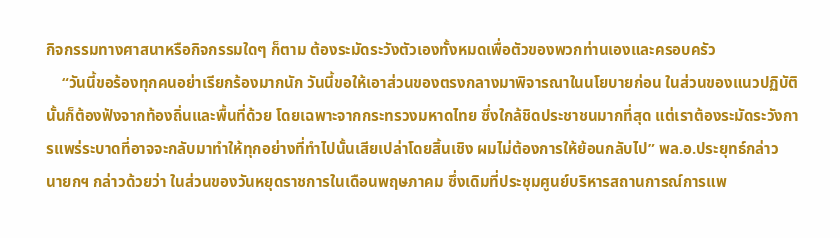กิจกรรมทางศาสนาหรือกิจกรรมใดๆ ก็ตาม ต้องระมัดระวังตัวเองทั้งหมดเพื่อตัวของพวกท่านเองและครอบครัว
    “วันนี้ขอร้องทุกคนอย่าเรียกร้องมากนัก วันนี้ขอให้เอาส่วนของตรงกลางมาพิจารณาในนโยบายก่อน ในส่วนของแนวปฏิบัตินั้นก็ต้องฟังจากท้องถิ่นและพื้นที่ด้วย โดยเฉพาะจากกระทรวงมหาดไทย ซึ่งใกล้ชิดประชาชนมากที่สุด แต่เราต้องระมัดระวังการแพร่ระบาดที่อาจจะกลับมาทำให้ทุกอย่างที่ทำไปนั้นเสียเปล่าโดยสิ้นเชิง ผมไม่ต้องการให้ย้อนกลับไป” พล.อ.ประยุทธ์กล่าว
นายกฯ กล่าวด้วยว่า ในส่วนของวันหยุดราชการในเดือนพฤษภาคม ซึ่งเดิมที่ประชุมศูนย์บริหารสถานการณ์การแพ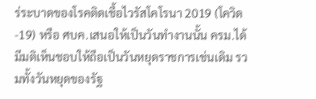ร่ระบาดของโรคติดเชื้อไวรัสโคโรนา 2019 (โควิด-19) หรือ ศบค.เสนอให้เป็นวันทำงานนั้น ครม.ได้มีมติเห็นชอบให้ถือเป็นวันหยุดราชการเช่นเดิม รวมทั้งวันหยุดของรัฐ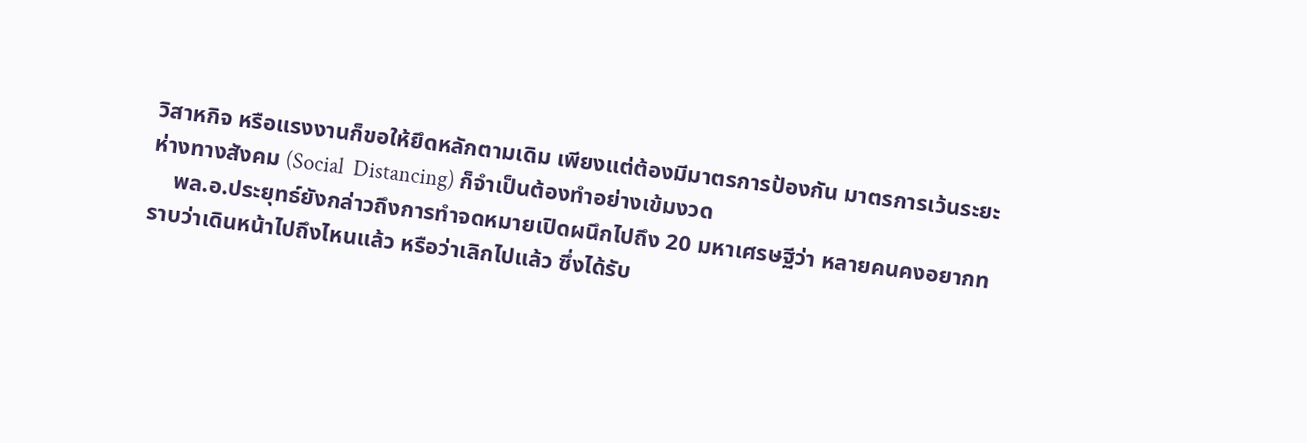วิสาหกิจ หรือแรงงานก็ขอให้ยึดหลักตามเดิม เพียงแต่ต้องมีมาตรการป้องกัน มาตรการเว้นระยะห่างทางสังคม (Social  Distancing) ก็จำเป็นต้องทำอย่างเข้มงวด
    พล.อ.ประยุทธ์ยังกล่าวถึงการทำจดหมายเปิดผนึกไปถึง 20 มหาเศรษฐีว่า หลายคนคงอยากทราบว่าเดินหน้าไปถึงไหนแล้ว หรือว่าเลิกไปแล้ว ซึ่งได้รับ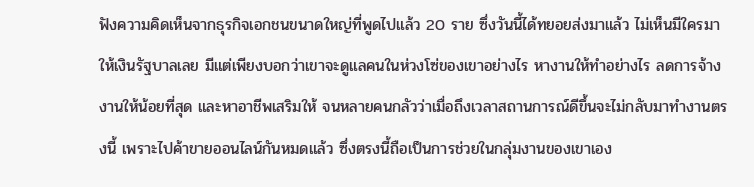ฟังความคิดเห็นจากธุรกิจเอกชนขนาดใหญ่ที่พูดไปแล้ว 20 ราย ซึ่งวันนี้ได้ทยอยส่งมาแล้ว ไม่เห็นมีใครมาให้เงินรัฐบาลเลย มีแต่เพียงบอกว่าเขาจะดูแลคนในห่วงโซ่ของเขาอย่างไร หางานให้ทำอย่างไร ลดการจ้างงานให้น้อยที่สุด และหาอาชีพเสริมให้ จนหลายคนกลัวว่าเมื่อถึงเวลาสถานการณ์ดีขึ้นจะไม่กลับมาทำงานตรงนี้ เพราะไปค้าขายออนไลน์กันหมดแล้ว ซึ่งตรงนี้ถือเป็นการช่วยในกลุ่มงานของเขาเอง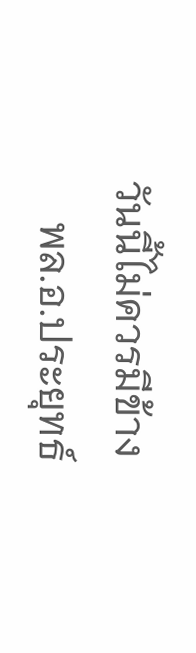วันนี้ไม่ควรมีข้าง
    พล.อ.ประยุทธ์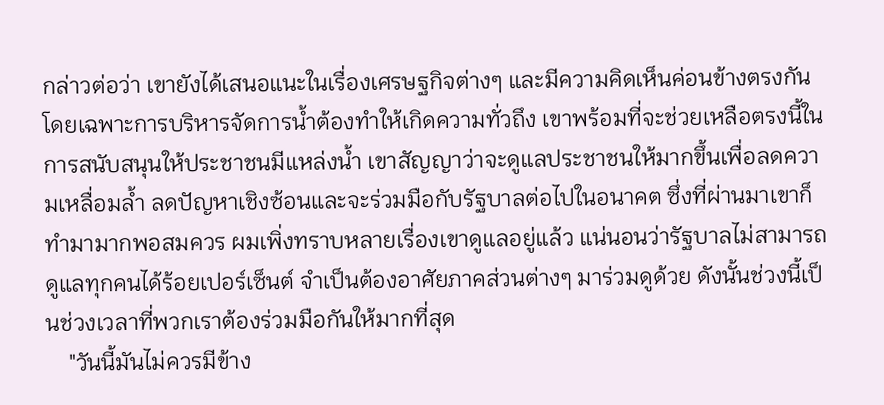กล่าวต่อว่า เขายังได้เสนอแนะในเรื่องเศรษฐกิจต่างๆ และมีความคิดเห็นค่อนข้างตรงกัน โดยเฉพาะการบริหารจัดการน้ำต้องทำให้เกิดความทั่วถึง เขาพร้อมที่จะช่วยเหลือตรงนี้ในการสนับสนุนให้ประชาชนมีแหล่งน้ำ เขาสัญญาว่าจะดูแลประชาชนให้มากขึ้นเพื่อลดความเหลื่อมล้ำ ลดปัญหาเชิงซ้อนและจะร่วมมือกับรัฐบาลต่อไปในอนาคต ซึ่งที่ผ่านมาเขาก็ทำมามากพอสมควร ผมเพิ่งทราบหลายเรื่องเขาดูแลอยู่แล้ว แน่นอนว่ารัฐบาลไม่สามารถดูแลทุกคนได้ร้อยเปอร์เซ็นต์ จำเป็นต้องอาศัยภาคส่วนต่างๆ มาร่วมดูด้วย ดังนั้นช่วงนี้เป็นช่วงเวลาที่พวกเราต้องร่วมมือกันให้มากที่สุด
    "วันนี้มันไม่ควรมีข้าง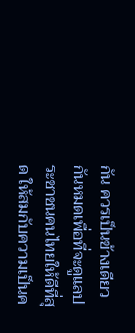กัน ควรเป็นข้างเดียวกันหมดเพื่อที่จะดูแลประชาชนคนไทยให้ดีที่สุด ให้สมกับความเป็นค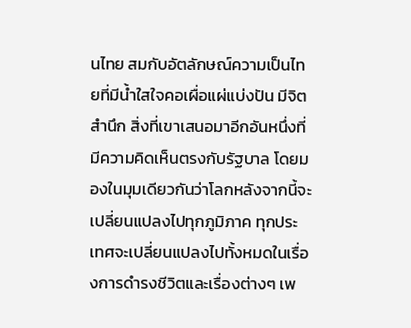นไทย สมกับอัตลักษณ์ความเป็นไทยที่มีน้ำใสใจคอเผื่อแผ่แบ่งปัน มีจิตสำนึก สิ่งที่เขาเสนอมาอีกอันหนึ่งที่มีความคิดเห็นตรงกับรัฐบาล โดยมองในมุมเดียวกันว่าโลกหลังจากนี้จะเปลี่ยนแปลงไปทุกภูมิภาค ทุกประเทศจะเปลี่ยนแปลงไปทั้งหมดในเรื่องการดำรงชีวิตและเรื่องต่างๆ เพ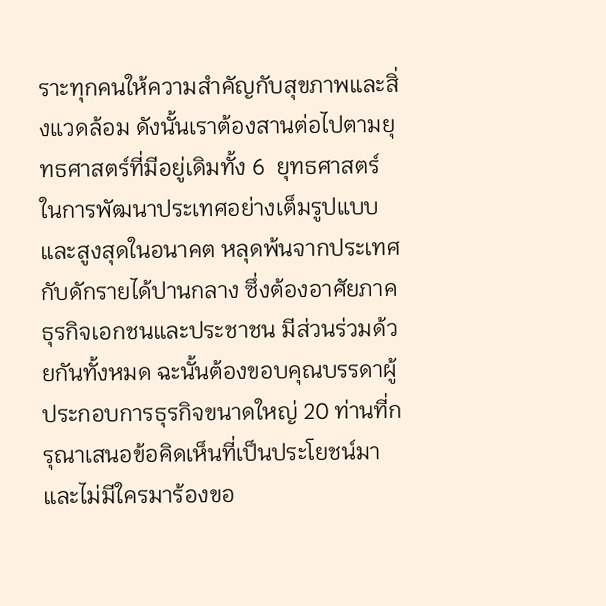ราะทุกคนให้ความสำคัญกับสุขภาพและสิ่งแวดล้อม ดังนั้นเราต้องสานต่อไปตามยุทธศาสตร์ที่มีอยู่เดิมทั้ง 6  ยุทธศาสตร์ ในการพัฒนาประเทศอย่างเต็มรูปแบบและสูงสุดในอนาคต หลุดพ้นจากประเทศกับดักรายได้ปานกลาง ซึ่งต้องอาศัยภาคธุรกิจเอกชนและประชาชน มีส่วนร่วมด้วยกันทั้งหมด ฉะนั้นต้องขอบคุณบรรดาผู้ประกอบการธุรกิจขนาดใหญ่ 20 ท่านที่กรุณาเสนอข้อคิดเห็นที่เป็นประโยชน์มา และไม่มีใครมาร้องขอ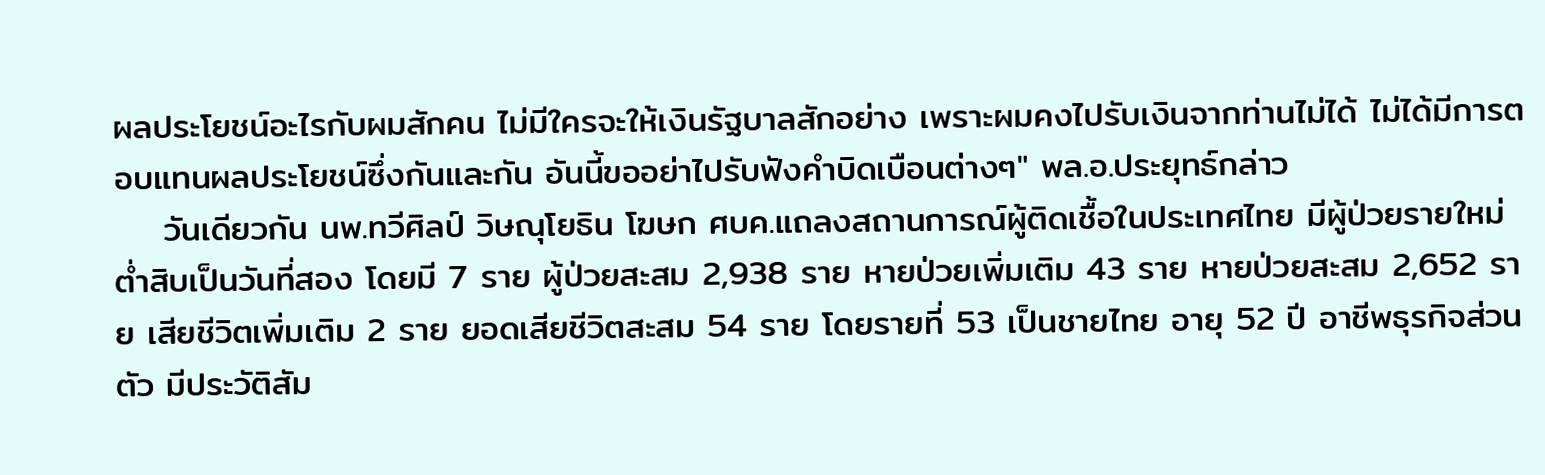ผลประโยชน์อะไรกับผมสักคน ไม่มีใครจะให้เงินรัฐบาลสักอย่าง เพราะผมคงไปรับเงินจากท่านไม่ได้ ไม่ได้มีการตอบแทนผลประโยชน์ซึ่งกันและกัน อันนี้ขออย่าไปรับฟังคำบิดเบือนต่างๆ" พล.อ.ประยุทธ์กล่าว
    วันเดียวกัน นพ.ทวีศิลป์ วิษณุโยธิน โฆษก ศบค.แถลงสถานการณ์ผู้ติดเชื้อในประเทศไทย มีผู้ป่วยรายใหม่ต่ำสิบเป็นวันที่สอง โดยมี 7 ราย ผู้ป่วยสะสม 2,938 ราย หายป่วยเพิ่มเติม 43 ราย หายป่วยสะสม 2,652 ราย เสียชีวิตเพิ่มเติม 2 ราย ยอดเสียชีวิตสะสม 54 ราย โดยรายที่ 53 เป็นชายไทย อายุ 52 ปี อาชีพธุรกิจส่วนตัว มีประวัติสัม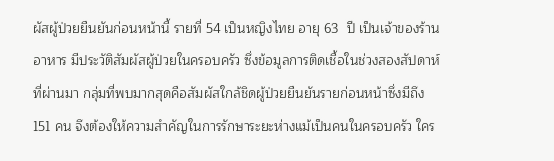ผัสผู้ป่วยยืนยันก่อนหน้านี้ รายที่ 54 เป็นหญิงไทย อายุ 63  ปี เป็นเจ้าของร้านอาหาร มีประวัติสัมผัสผู้ป่วยในครอบครัว ซึ่งข้อมูลการติดเชื้อในช่วงสองสัปดาห์ที่ผ่านมา กลุ่มที่พบมากสุดคือสัมผัสใกล้ชิดผู้ป่วยยืนยันรายก่อนหน้าซึ่งมีถึง 151 คน จึงต้องให้ความสำคัญในการรักษาระยะห่างแม้เป็นคนในครอบครัว ใคร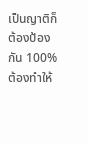เป็นญาติก็ต้องป้องกัน 100% ต้องทำให้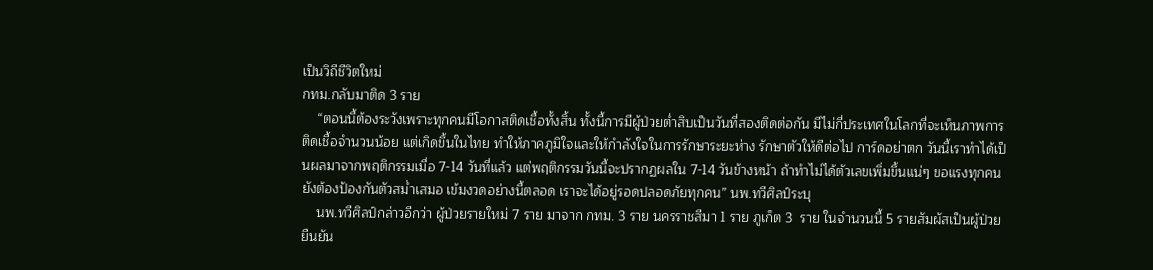เป็นวิถีชีวิตใหม่
กทม.กลับมาติด 3 ราย
    “ตอนนี้ต้องระวังเพราะทุกคนมีโอกาสติดเชื้อทั้งสิ้น ทั้งนี้การมีผู้ป่วยต่ำสิบเป็นวันที่สองติดต่อกัน มีไม่กี่ประเทศในโลกที่จะเห็นภาพการติดเชื้อจำนวนน้อย แต่เกิดขึ้นในไทย ทำให้ภาคภูมิใจและให้กำลังใจในการรักษาระยะห่าง รักษาตัวให้ดีต่อไป การ์ดอย่าตก วันนี้เราทำได้เป็นผลมาจากพฤติกรรมเมื่อ 7-14 วันที่แล้ว แต่พฤติกรรมวันนี้จะปรากฏผลใน 7-14 วันข้างหน้า ถ้าทำไม่ได้ตัวเลขเพิ่มขึ้นแน่ๆ ขอแรงทุกคนยังต้องป้องกันตัวสม่ำเสมอ เข้มงวดอย่างนี้ตลอด เราจะได้อยู่รอดปลอดภัยทุกคน” นพ.ทวีศิลป์ระบุ
    นพ.ทวีศิลป์กล่าวอีกว่า ผู้ป่วยรายใหม่ 7 ราย มาจาก กทม. 3 ราย นครราชสีมา 1 ราย ภูเก็ต 3  ราย ในจำนวนนี้ 5 รายสัมผัสเป็นผู้ป่วยยืนยัน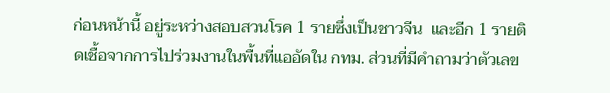ก่อนหน้านี้ อยู่ระหว่างสอบสวนโรค 1 รายซึ่งเป็นชาวจีน  และอีก 1 รายติดเชื้อจากการไปร่วมงานในพื้นที่แออัดใน กทม. ส่วนที่มีคำถามว่าตัวเลข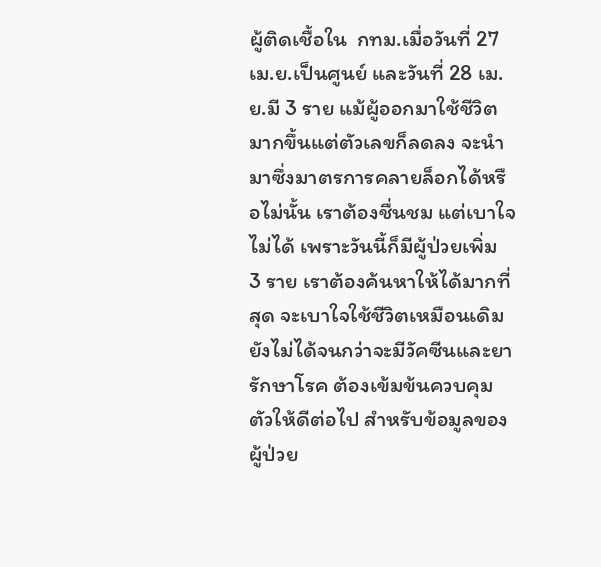ผู้ติดเชื้อใน  กทม.เมื่อวันที่ 27 เม.ย.เป็นศูนย์ และวันที่ 28 เม.ย.มี 3 ราย แม้ผู้ออกมาใช้ชีวิตมากขึ้นแต่ตัวเลขก็ลดลง จะนำมาซึ่งมาตรการคลายล็อกได้หรือไม่นั้น เราต้องชื่นชม แต่เบาใจไม่ได้ เพราะวันนี้ก็มีผู้ป่วยเพิ่ม  3 ราย เราต้องค้นหาให้ได้มากที่สุด จะเบาใจใช้ชีวิตเหมือนเดิมยังไม่ได้จนกว่าจะมีวัคซีนและยารักษาโรค ต้องเข้มข้นควบคุมตัวให้ดีต่อไป สำหรับข้อมูลของผู้ป่วย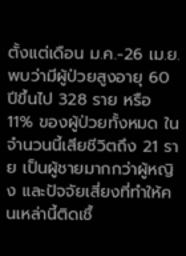ตั้งแต่เดือน ม.ค.-26 เม.ย. พบว่ามีผู้ป่วยสูงอายุ 60 ปีขึ้นไป 328 ราย หรือ 11% ของผู้ป่วยทั้งหมด ในจำนวนนี้เสียชีวิตถึง 21 ราย เป็นผู้ชายมากกว่าผู้หญิง และปัจจัยเสี่ยงที่ทำให้คนเหล่านี้ติดเชื้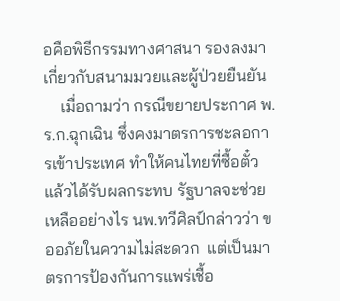อคือพิธีกรรมทางศาสนา รองลงมาเกี่ยวกับสนามมวยและผู้ป่วยยืนยัน
    เมื่อถามว่า กรณีขยายประกาศ พ.ร.ก.ฉุกเฉิน ซึ่งคงมาตรการชะลอการเข้าประเทศ ทำให้คนไทยที่ซื้อตั๋วแล้วได้รับผลกระทบ รัฐบาลจะช่วยเหลืออย่างไร นพ.ทวีศิลป์กล่าวว่า ขออภัยในความไม่สะดวก  แต่เป็นมาตรการป้องกันการแพร่เชื้อ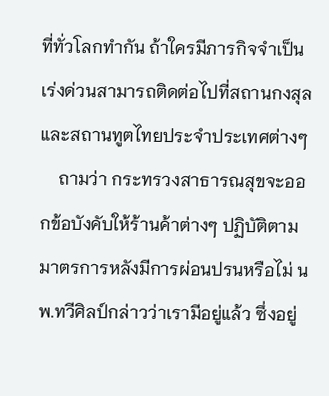ที่ทั่วโลกทำกัน ถ้าใครมีภารกิจจำเป็นเร่งด่วนสามารถติดต่อไปที่สถานกงสุลและสถานทูตไทยประจำประเทศต่างๆ
    ถามว่า กระทรวงสาธารณสุขจะออกข้อบังคับให้ร้านค้าต่างๆ ปฏิบัติตามมาตรการหลังมีการผ่อนปรนหรือไม่ นพ.ทวีศิลป์กล่าวว่าเรามีอยู่แล้ว ซึ่งอยู่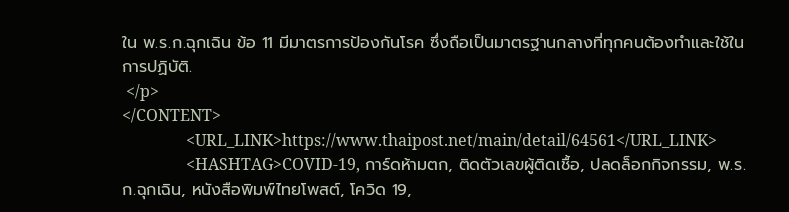ใน พ.ร.ก.ฉุกเฉิน ข้อ 11 มีมาตรการป้องกันโรค ซึ่งถือเป็นมาตรฐานกลางที่ทุกคนต้องทำและใช้ในการปฏิบัติ.
 </p>
</CONTENT>
                <URL_LINK>https://www.thaipost.net/main/detail/64561</URL_LINK>
                <HASHTAG>COVID-19, การ์ดห้ามตก, ติดตัวเลขผู้ติดเชื้อ, ปลดล็อกกิจกรรม, พ.ร.ก.ฉุกเฉิน, หนังสือพิมพ์ไทยโพสต์, โควิด 19,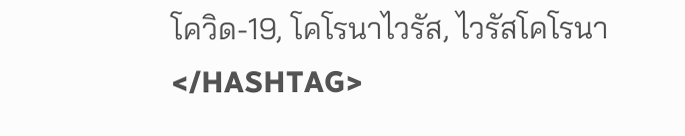โควิด-19, โคโรนาไวรัส, ไวรัสโคโรนา</HASHTAG>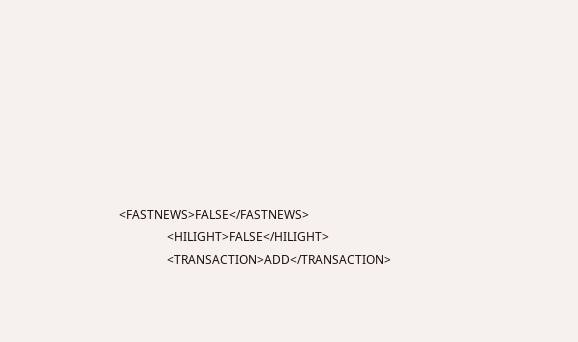<FASTNEWS>FALSE</FASTNEWS>
                <HILIGHT>FALSE</HILIGHT>
                <TRANSACTION>ADD</TRANSACTION>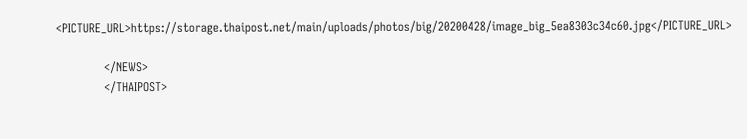<PICTURE_URL>https://storage.thaipost.net/main/uploads/photos/big/20200428/image_big_5ea8303c34c60.jpg</PICTURE_URL>

            </NEWS>
            </THAIPOST>